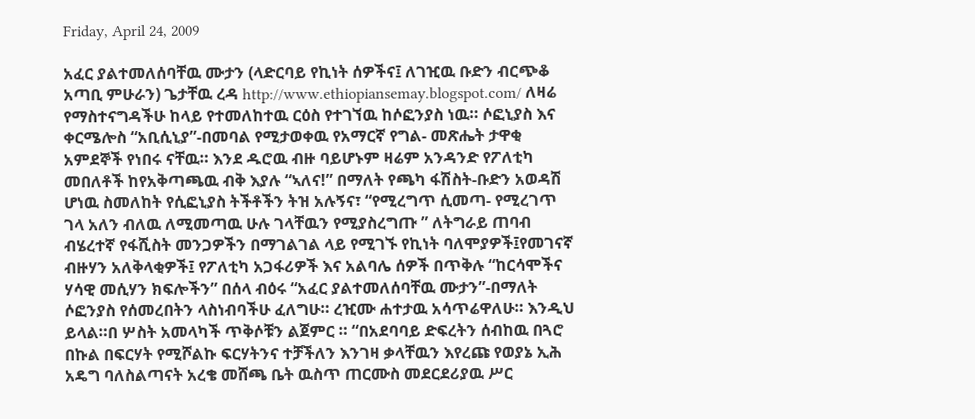Friday, April 24, 2009

አፈር ያልተመለሰባቸዉ ሙታን (ላድርባይ የኪነት ሰዎችና፤ ለገዢዉ ቡድን ብርጭቆ አጣቢ ምሁራን) ጌታቸዉ ረዳ http://www.ethiopiansemay.blogspot.com/ ለዛሬ የማስተናግዳችሁ ከላይ የተመለከተዉ ርዕስ የተገኘዉ ከሶፎንያስ ነዉ። ሶፎኒያስ እና ቀርሜሎስ “አቢሲኒያ”-በመባል የሚታወቀዉ የአማርኛ የግል- መጽሔት ታዋቂ አምደኞች የነበሩ ናቸዉ። እንደ ዱሮዉ ብዙ ባይሆኑም ዛሬም አንዳንድ የፖለቲካ መበለቶች ከየአቅጣጫዉ ብቅ እያሉ “ኣለና!” በማለት የጫካ ፋሽስት-ቡድን አወዳሽ ሆነዉ ስመለከት የሲፎኒያስ ትችቶችን ትዝ አሉኝና፣ “የሚረግጥ ሲመጣ- የሚረገጥ ገላ አለን ብለዉ ለሚመጣዉ ሁሉ ገላቸዉን የሚያስረግጡ ” ለትግራይ ጠባብ ብሄረተኛ የፋሺስት መንጋዎችን በማገልገል ላይ የሚገኙ የኪነት ባለሞያዎች፤የመገናኛ ብዙሃን አለቅላቂዎች፤ የፖለቲካ አጋፋሪዎች እና አልባሌ ሰዎች በጥቅሉ “ከርሳሞችና ሃሳዊ መሲሃን ክፍሎችን” በሰላ ብዕሩ “አፈር ያልተመለሰባቸዉ ሙታን”-በማለት ሶፎንያስ የሰመረበትን ላስነብባችሁ ፈለግሁ። ረዢሙ ሐተታዉ አሳጥሬዋለሁ። እንዲህ ይላል።በ ሦስት አመላካች ጥቅሶቹን ልጀምር ። “በአደባባይ ድፍረትን ሰብከዉ በጓሮ በኩል በፍርሃት የሚሾልኩ ፍርሃትንና ተቻችለን እንገዛ ቃላቸዉን እየረጩ የወያኔ ኢሕ አዴግ ባለስልጣናት አረቄ መሸጫ ቤት ዉስጥ ጠርሙስ መደርደሪያዉ ሥር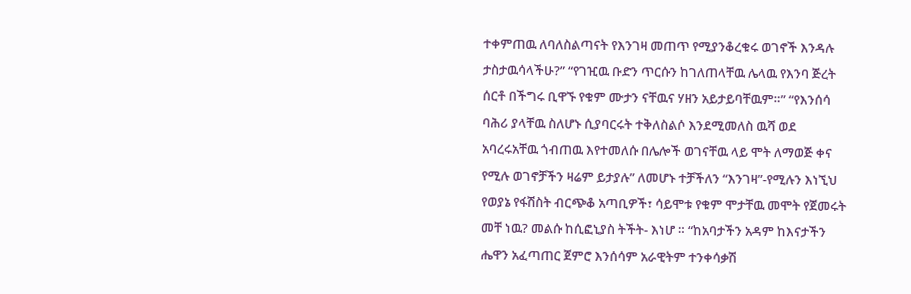ተቀምጠዉ ለባለስልጣናት የእንገዛ መጠጥ የሚያንቆረቁሩ ወገኖች እንዳሉ ታስታዉሳላችሁ?” “የገዢዉ ቡድን ጥርሱን ከገለጠላቸዉ ሌላዉ የእንባ ጅረት ሰርቶ በችግሩ ቢዋኙ የቁም ሙታን ናቸዉና ሃዘን አይታይባቸዉም።” “የእንሰሳ ባሕሪ ያላቸዉ ስለሆኑ ሲያባርሩት ተቅለስልሶ እንደሚመለስ ዉሻ ወደ አባረሩአቸዉ ጎብጠዉ እየተመለሱ በሌሎች ወገናቸዉ ላይ ሞት ለማወጅ ቀና የሚሉ ወገኖቻችን ዛሬም ይታያሉ” ለመሆኑ ተቻችለን “እንገዛ”-የሚሉን እነኚህ የወያኔ የፋሽስት ብርጭቆ አጣቢዎች፣ ሳይሞቱ የቁም ሞታቸዉ መሞት የጀመሩት መቸ ነዉ? መልሱ ከሲፎኒያስ ትችት- እነሆ ። “ከአባታችን አዳም ከእናታችን ሔዋን አፈጣጠር ጀምሮ እንሰሳም አራዊትም ተንቀሳቃሽ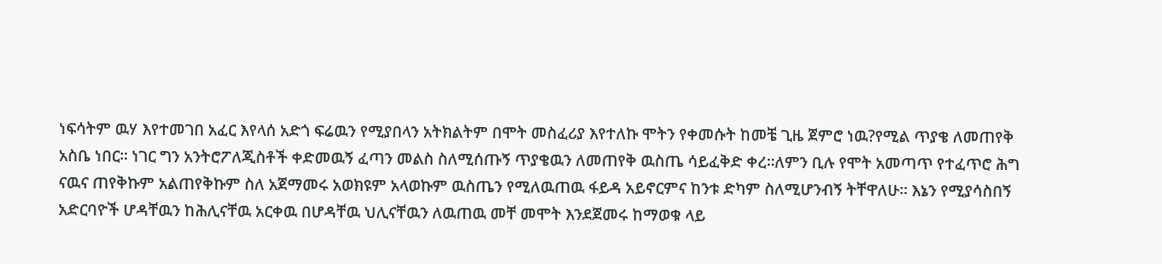ነፍሳትም ዉሃ እየተመገበ አፈር እየላሰ አድጎ ፍሬዉን የሚያበላን አትክልትም በሞት መስፈሪያ እየተለኩ ሞትን የቀመሱት ከመቼ ጊዜ ጀምሮ ነዉ?የሚል ጥያቄ ለመጠየቅ አስቤ ነበር። ነገር ግን አንትሮፖለጂስቶች ቀድመዉኝ ፈጣን መልስ ስለሚሰጡኝ ጥያቄዉን ለመጠየቅ ዉስጤ ሳይፈቅድ ቀረ።ለምን ቢሉ የሞት አመጣጥ የተፈጥሮ ሕግ ናዉና ጠየቅኩም አልጠየቅኩም ስለ አጀማመሩ አወክዩም አላወኩም ዉስጤን የሚለዉጠዉ ፋይዳ አይኖርምና ከንቱ ድካም ስለሚሆንብኝ ትቸዋለሁ። እኔን የሚያሳስበኝ አድርባዮች ሆዳቸዉን ከሕሊናቸዉ አርቀዉ በሆዳቸዉ ህሊናቸዉን ለዉጠዉ መቸ መሞት እንደጀመሩ ከማወቁ ላይ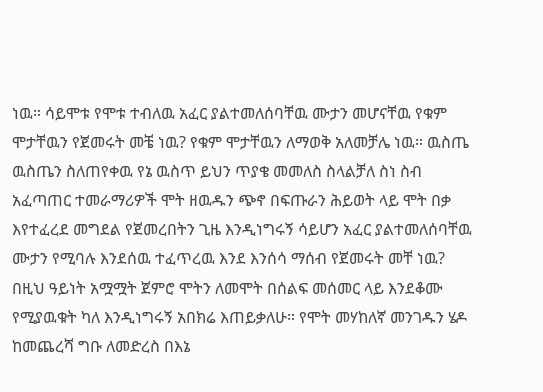ነዉ። ሳይሞቱ የሞቱ ተብለዉ አፈር ያልተመለሰባቸዉ ሙታን መሆናቸዉ የቁም ሞታቸዉን የጀመሩት መቼ ነዉ? የቁም ሞታቸዉን ለማወቅ አለመቻሌ ነዉ። ዉስጤ ዉስጤን ስለጠየቀዉ የኔ ዉስጥ ይህን ጥያቄ መመለስ ስላልቻለ ስነ ስብ አፈጣጠር ተመራማሪዎች ሞት ዘዉዱን ጭኖ በፍጡራን ሕይወት ላይ ሞት በቃ እየተፈረደ መግደል የጀመረበትን ጊዜ እንዲነግሩኝ ሳይሆን አፈር ያልተመለሰባቸዉ ሙታን የሚባሉ እንደሰዉ ተፈጥረዉ እንደ እንሰሳ ማሰብ የጀመሩት መቸ ነዉ? በዚህ ዓይነት አሟሟት ጀምሮ ሞትን ለመሞት በሰልፍ መሰመር ላይ እንደቆሙ የሚያዉቁት ካለ እንዲነግሩኝ አበክሬ እጠይቃለሁ። የሞት መሃከለኛ መንገዱን ሄዶ ከመጨረሻ ግቡ ለመድረስ በእኔ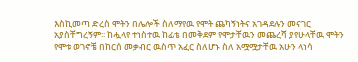እስኪመጣ ድረስ ሞትን በሌሎች ስለማየዉ የሞት ጨካኝነትና አገዳደሉን መናገር አያስቸግረኝም፡፡ ከሗላየ ተነስተዉ ከፊቴ በመቅደም የሞታቸዉን መጨረሻ ያየሁላቸዉ ሞትን የሞቱ ወገኖቼ በከርሰ መቃብር ዉስጥ አፈር ስለሆኑ ስለ አሟሟታቸዉ አሁን ላነሳ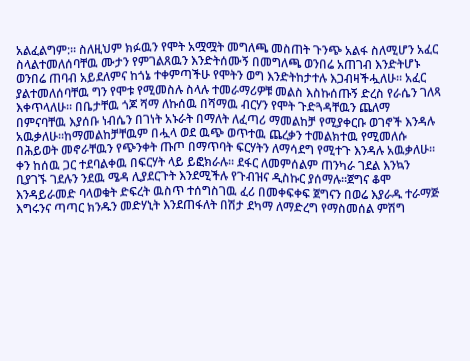አልፈልግም:። ስለዚህም ክፉዉን የሞት አሟሟት መግለጫ መስጠት ጉንጭ አልፋ ስለሚሆን አፈር ስላልተመለሰባቸዉ ሙታን የምገልጸዉን እንድትሰሙኝ በመግለጫ ወንበሬ አጠገብ እንድትሆኑ ወንበሬ ጠባብ አይደለምና ከጎኔ ተቀምጣችሁ የሞትን ወግ እንድትከታተሉ እጋብዛችሗለሁ። አፈር ያልተመለሰባቸዉ ግን የሞቱ የሚመስሉ ስላሉ ተመራማሪዎቹ መልስ እስኩሰጡኝ ድረስ የራሴን ገለጻ እቀጥላለሁ። በቤታቸዉ ጎጆ ሻማ ለኩሰዉ በሻማዉ ብርሃን የሞት ጉድጓዳቸዉን ጨለማ በምናባቸዉ እያሰቡ ነብሴን በገነት አኑራት በማለት ለፈጣሪ ማመልከቻ የሚያቀርቡ ወገኖች እንዳሉ አዉቃለሁ።ከማመልከቻቸዉም በሗላ ወደ ዉጭ ወጥተዉ ጨረቃን ተመልክተዉ የሚመለሱ በሕይወት መኖራቸዉን የጭንቀት ጡጦ በማጥባት ፍርሃትን ለማሳደግ የሚተጉ እንዳሉ አዉቃለሁ። ቀን ከሰዉ ጋር ተደባልቀዉ በፍርሃት ላይ ይፎክራሉ። ደፋር ለመምሰልም ጠንካራ ገደል እንኳን ቢያገኙ ገደሉን ንደዉ ሜዳ ሊያደርጉት እንደሚችሉ የጉብዝና ዲስኩር ያሰማሉ።ጀግና ቆሞ እንዳይራመድ ባላወቁት ድፍረት ዉስጥ ተሰግስገዉ ፈሪ በመቀፍቀፍ ጀግናን በወሬ እያራዱ ተራማጅ እግሩንና ጣጣር ክንዱን መድሃኒት እንደጠፋለት በሽታ ደካማ ለማድረግ የማስመሰል ምሽግ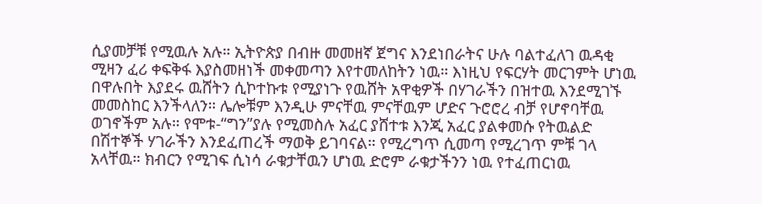ሲያመቻቹ የሚዉሉ አሉ። ኢትዮጵያ በብዙ መመዘኛ ጀግና እንደነበራትና ሁሉ ባልተፈለገ ዉዳቂ ሚዛን ፈሪ ቀፍቅፋ እያስመዘነች መቀመጣን እየተመለከትን ነዉ። እነዚህ የፍርሃት መርገምት ሆነዉ በዋሉበት እያደሩ ዉሸትን ሲኮተኩቱ የሚያነጉ የዉሸት አዋቂዎች በሃገራችን በዝተዉ እንደሚገኙ መመስከር እንችላለን። ሌሎቹም እንዲሁ ምናቸዉ ምናቸዉም ሆድና ጉሮሮረ ብቻ የሆኖባቸዉ ወገኖችም አሉ። የሞቱ-“ግን”ያሉ የሚመስሉ አፈር ያሸተቱ እንጂ አፈር ያልቀመሱ የትዉልድ በሽተኞች ሃገራችን እንደፈጠረች ማወቅ ይገባናል። የሚረግጥ ሲመጣ የሚረገጥ ምቹ ገላ አላቸዉ። ክብርን የሚገፍ ሲነሳ ራቁታቸዉን ሆነዉ ድሮም ራቁታችንን ነዉ የተፈጠርነዉ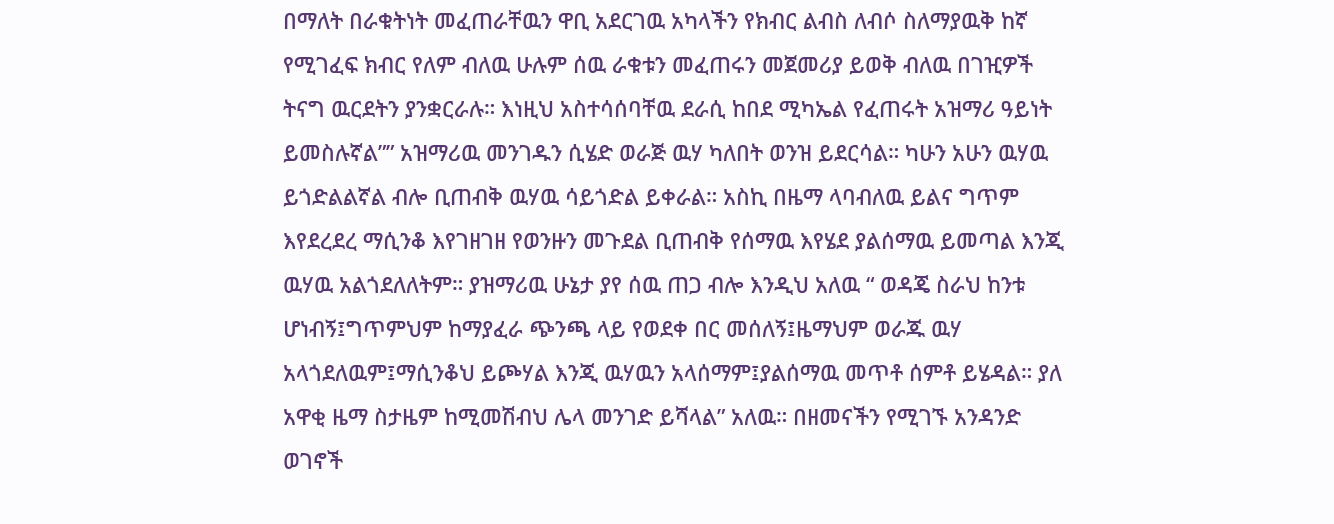በማለት በራቁትነት መፈጠራቸዉን ዋቢ አደርገዉ አካላችን የክብር ልብስ ለብሶ ስለማያዉቅ ከኛ የሚገፈፍ ክብር የለም ብለዉ ሁሉም ሰዉ ራቁቱን መፈጠሩን መጀመሪያ ይወቅ ብለዉ በገዢዎች ትናግ ዉርደትን ያንቋርራሉ። እነዚህ አስተሳሰባቸዉ ደራሲ ከበደ ሚካኤል የፈጠሩት አዝማሪ ዓይነት ይመስሉኛል”” አዝማሪዉ መንገዱን ሲሄድ ወራጅ ዉሃ ካለበት ወንዝ ይደርሳል። ካሁን አሁን ዉሃዉ ይጎድልልኛል ብሎ ቢጠብቅ ዉሃዉ ሳይጎድል ይቀራል። አስኪ በዜማ ላባብለዉ ይልና ግጥም እየደረደረ ማሲንቆ እየገዘገዘ የወንዙን መጉደል ቢጠብቅ የሰማዉ እየሄደ ያልሰማዉ ይመጣል እንጂ ዉሃዉ አልጎደለለትም። ያዝማሪዉ ሁኔታ ያየ ሰዉ ጠጋ ብሎ እንዲህ አለዉ “ ወዳጄ ስራህ ከንቱ ሆነብኝ፤ግጥምህም ከማያፈራ ጭንጫ ላይ የወደቀ በር መሰለኝ፤ዜማህም ወራጁ ዉሃ አላጎደለዉም፤ማሲንቆህ ይጮሃል እንጂ ዉሃዉን አላሰማም፤ያልሰማዉ መጥቶ ሰምቶ ይሄዳል። ያለ አዋቂ ዜማ ስታዜም ከሚመሽብህ ሌላ መንገድ ይሻላል” አለዉ። በዘመናችን የሚገኙ አንዳንድ ወገኖች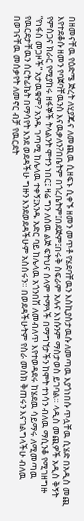በዘመናቸዉ የዕድሜ ጅረት ለሂያጁና ለመጪዉ ሲዘፍኑ ሲቀኙ ዘመን መጥቶ የሄደባቸዉን እስኪያስታዉሱ ለመጣዉ እያጎነበሱ ጥሏቸዉ ሲሄድ በአዲስ መጪ እየተደቆሱ ዘመን የባጀባቸዉንስ እናዉቃለን?በቤትም በጎረቤትም፤በደጅም፤በሩቅ ስፍራም አሉና እነሱንም ማስታወስ ይገባል። ላዲስ መጪዎች አዲስ ቅኝት የምስጋና ክራር የሚያከሩ ዘፋኞች ትላልንት ሞተን ነበር፤ ዛሬ ግን ለሰዉ ልጅ ፍትህና ሰላም ተማጓች በማግኘታችን ከሞት ተነሳን ብለዉ ማሲንቆ የሚገዘግዙ “የነፋስ መጋዞች” አታዉቁም? አንዱ ገጣሚ ከሌላዉ ተቀኝ፤አንዱ አድር ባይ ከሌላዉ አጎንበሽ ለመብለጥ እየተወዳደሩ ከሄደዉ ሳይማሩ ለሚመጣዉ የዉርደታቸዉን ሰርትፊኬት በማሳየት እንደ ወደዳችሁ ግዙን እንደወደዳችሁም አስሰሩን። በወደዳችሁትም የስራ መስክ ቅጠሩን እናገልግላችሁ ብለዉ በወገናቸዉ መሰቃየት ለመኖር ብቻ የዉርደት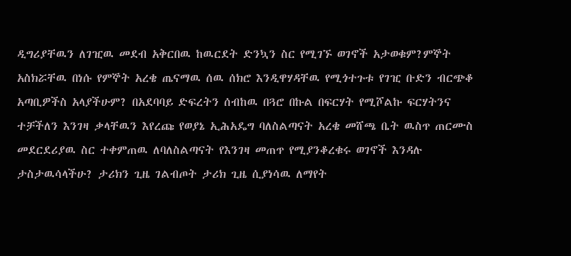ዲግሪያቸዉን ለገዢዉ መደብ አቅርበዉ ከዉርደት ድንኳን ስር የሚገኙ ወገኖች አታወቁም?ምኞት አስክሯቸዉ በነሱ የምኞት አረቄ ጤናማዉ ሰዉ ሰክሮ እንዲዋሃዳቸዉ የሚጎተጉቱ የገዢ ቡድን ብርጭቆ አጣቢዎችስ አላያችሁም? በአደባባይ ድፍረትን ሰብከዉ በጓሮ በኩል በፍርሃት የሚሾልኩ ፍርሃትንና ተቻችለን እንገዛ ቃላቸዉን እየረጩ የወያኔ ኢሕአዴግ ባለስልጣናት አረቄ መሸጫ ቤት ዉስጥ ጠርሙስ መደርደሪያዉ ስር ተቀምጠዉ ለባለስልጣናት የእንገዛ መጠጥ የሚያንቆረቁሩ ወገኖች እንዳሉ ታስታዉሳላችሁ? ታሪክን ጊዜ ገልብጦት ታሪክ ጊዜ ሲያነሳዉ ለማየት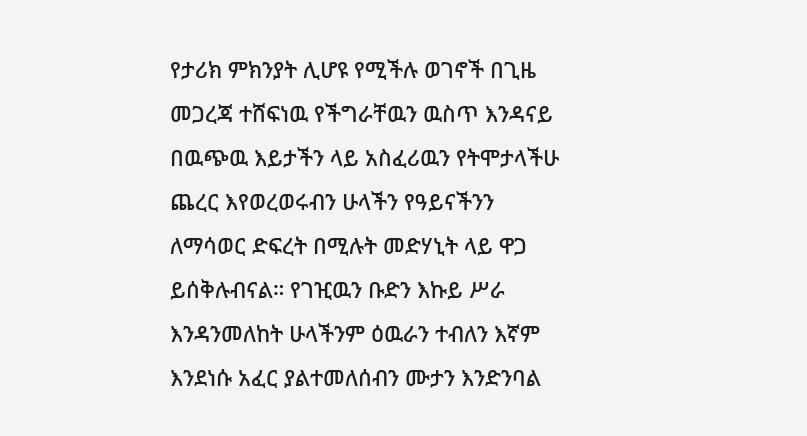የታሪክ ምክንያት ሊሆዩ የሚችሉ ወገኖች በጊዜ መጋረጃ ተሸፍነዉ የችግራቸዉን ዉስጥ እንዳናይ በዉጭዉ እይታችን ላይ አስፈሪዉን የትሞታላችሁ ጨረር እየወረወሩብን ሁላችን የዓይናችንን ለማሳወር ድፍረት በሚሉት መድሃኒት ላይ ዋጋ ይሰቅሉብናል። የገዢዉን ቡድን እኩይ ሥራ እንዳንመለከት ሁላችንም ዕዉራን ተብለን እኛም እንደነሱ አፈር ያልተመለሰብን ሙታን እንድንባል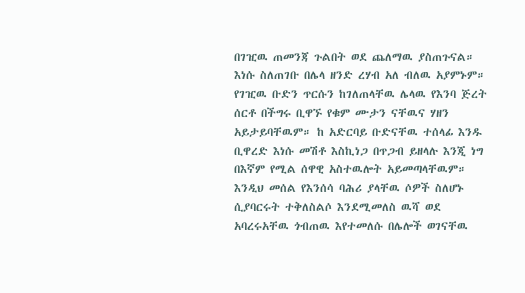በገዢዉ ጠመንጃ ጉልበት ወደ ጨለማዉ ያስጠጉናል። እነሱ ስለጠገቡ በሌላ ዘንድ ረሃብ አለ ብለዉ አያምኑም። የገዢዉ ቡድን ጥርሱን ከገለጠላቸዉ ሌላዉ የእንባ ጅረት ሰርቶ በችግሩ ቢዋኙ የቁም ሙታን ናቸዉና ሃዘን አይታይባቸዉም። ከ አድርባይ ቡድናቸዉ ተሰላፊ እንዱ ቢዋረድ እነሱ መሽቶ እስኪነጋ በጥጋብ ይዘላሉ እንጂ ነግ በእኛም የሚል ሰዋዊ አስተዉሎት አይመጣላቸዉም። እንዲህ መሰል የእንሰሳ ባሕሪ ያላቸዉ ሶዎች ስለሆኑ ሲያባርሩት ተቅለስልሶ እንደሚመለስ ዉሻ ወደ አባረሩአቸዉ ጎብጠዉ እየተመለሱ በሌሎች ወገናቸዉ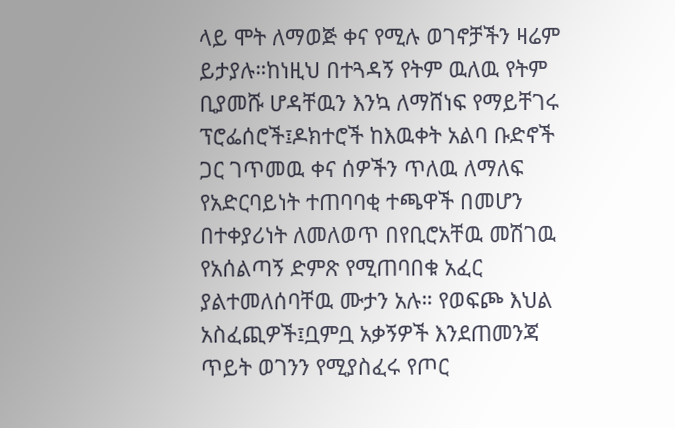ላይ ሞት ለማወጅ ቀና የሚሉ ወገኖቻችን ዛሬም ይታያሉ።ከነዚህ በተጓዳኝ የትም ዉለዉ የትም ቢያመሹ ሆዳቸዉን እንኳ ለማሸነፍ የማይቸገሩ ፕሮፌሰሮች፤ዶክተሮች ከእዉቀት አልባ ቡድኖች ጋር ገጥመዉ ቀና ሰዎችን ጥለዉ ለማለፍ የአድርባይነት ተጠባባቂ ተጫዋች በመሆን በተቀያሪነት ለመለወጥ በየቢሮአቸዉ መሽገዉ የአሰልጣኝ ድምጽ የሚጠባበቁ አፈር ያልተመለሰባቸዉ ሙታን አሉ። የወፍጮ እህል አስፈጪዎች፤ቧምቧ አቃኝዎች እንደጠመንጃ ጥይት ወገንን የሚያስፈሩ የጦር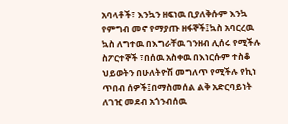አባላቶች፣ እንኳን ዘፍነዉ ቢያለቅሱም እንኳ የምግብ መኖ የማያጡ ዘፋኞች፤ኳስ አባርረዉ ኳስ ለግተዉ በእግራቸዉ ገንዘብ ሊሰሩ የሚችሉ ስፖርተኞች ፣በሰዉ አስቀዉ በእነርሱም ተስቆ ህይወትን በሁለትዮሽ መግለጥ የሚችሉ የኪነ ጥበብ ሰዎች፤በማስመሰል ልቅ አድርባይነት ለገዢ መደብ አጎንብሰዉ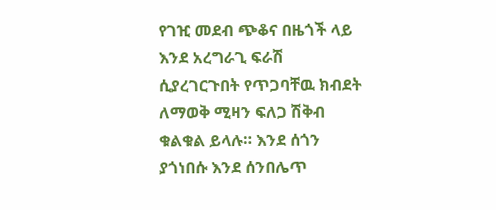የገዢ መደብ ጭቆና በዜጎች ላይ እንደ አረግራጊ ፍራሽ ሲያረገርጉበት የጥጋባቸዉ ክብደት ለማወቅ ሚዛን ፍለጋ ሽቅብ ቁልቁል ይላሉ። እንደ ሰጎን ያጎነበሱ እንደ ሰንበሌጥ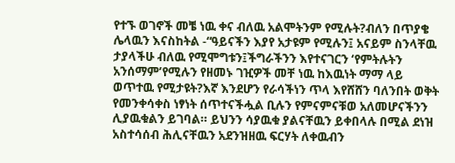የተኙ ወገኖች መቼ ነዉ ቀና ብለዉ አልሞትንም የሚሉት?ብለን በጥያቄ ሌላዉን እናስከትል -“ዓይናችን እያየ አታዩም የሚሉን፤ አናይም ስንላቸዉ ታያላችሁ ብለዉ የሚሞግቱን፤ችግራችንን እየተናገርን ‘የምትሉትን አንሰማም’የሚሉን የዘመኑ ገዢዎች መቸ ነዉ ከእዉነት ማማ ላይ ወጥተዉ የሚታዩት?እኛ እንደሆን የራሳችነን ጥላ እየሸሸን ባለንበት ወቅት የመንቀሳቀስ ነፃነት ሰጥተናችሗል ቢሉን የምናምናቹወ አለመሆናችንን ሊያዉቁልን ይገባል። ይህንን ሳያዉቁ ያልናቸዉን ይቀበላሉ በሚል ደነዝ አስተሳሰብ ሕሊናቸዉን አደንዝዘዉ ፍርሃት ለቀዉብን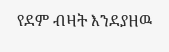የደም ብዛት እንደያዘዉ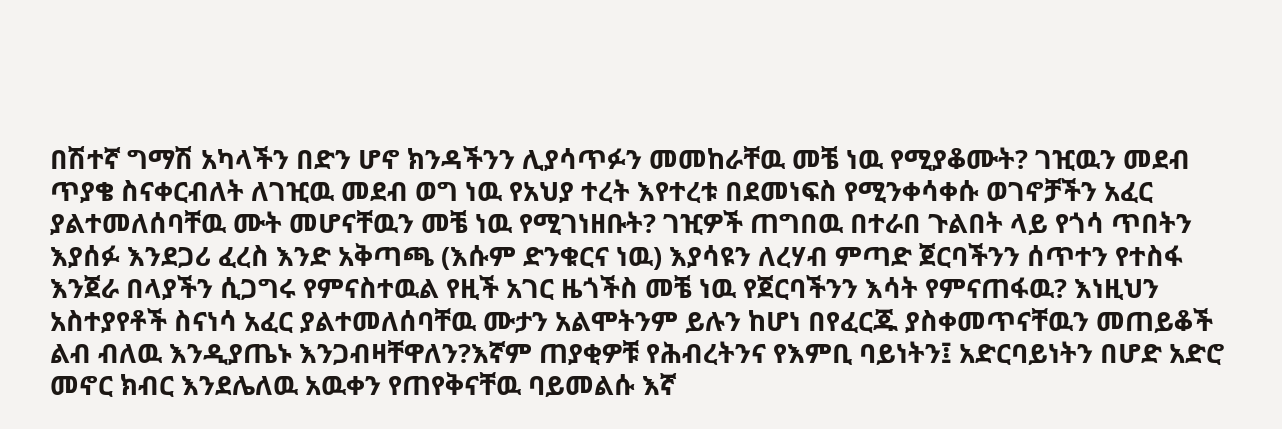በሽተኛ ግማሽ አካላችን በድን ሆኖ ክንዳችንን ሊያሳጥፉን መመከራቸዉ መቼ ነዉ የሚያቆሙት? ገዢዉን መደብ ጥያቄ ስናቀርብለት ለገዢዉ መደብ ወግ ነዉ የአህያ ተረት እየተረቱ በደመነፍስ የሚንቀሳቀሱ ወገኖቻችን አፈር ያልተመለሰባቸዉ ሙት መሆናቸዉን መቼ ነዉ የሚገነዘቡት? ገዢዎች ጠግበዉ በተራበ ጉልበት ላይ የጎሳ ጥበትን እያሰፉ እንደጋሪ ፈረስ እንድ አቅጣጫ (እሱም ድንቁርና ነዉ) እያሳዩን ለረሃብ ምጣድ ጀርባችንን ሰጥተን የተስፋ እንጀራ በላያችን ሲጋግሩ የምናስተዉል የዚች አገር ዜጎችስ መቼ ነዉ የጀርባችንን እሳት የምናጠፋዉ? እነዚህን አስተያየቶች ስናነሳ አፈር ያልተመለሰባቸዉ ሙታን አልሞትንም ይሉን ከሆነ በየፈርጁ ያስቀመጥናቸዉን መጠይቆች ልብ ብለዉ እንዲያጤኑ እንጋብዛቸዋለን?እኛም ጠያቂዎቹ የሕብረትንና የእምቢ ባይነትን፤ አድርባይነትን በሆድ አድሮ መኖር ክብር እንደሌለዉ አዉቀን የጠየቅናቸዉ ባይመልሱ እኛ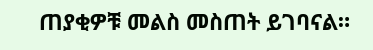ጠያቂዎቹ መልስ መስጠት ይገባናል።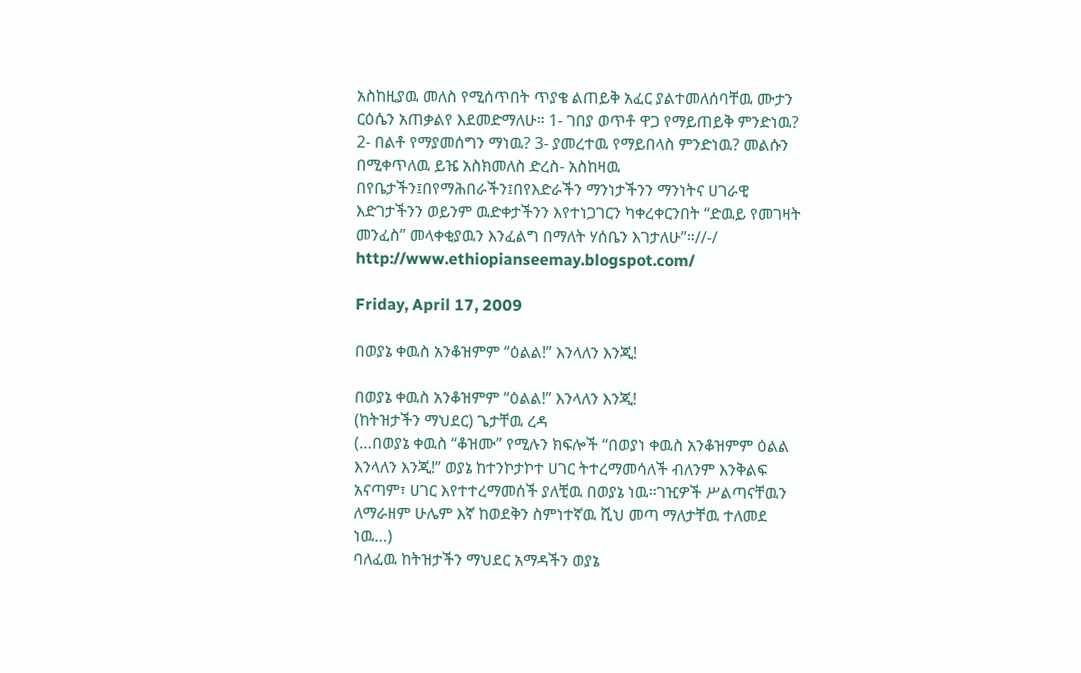አስከዚያዉ መለስ የሚሰጥበት ጥያቄ ልጠይቅ አፈር ያልተመለሰባቸዉ ሙታን ርዕሴን አጠቃልየ እደመድማለሁ። 1- ገበያ ወጥቶ ዋጋ የማይጠይቅ ምንድነዉ? 2- በልቶ የማያመሰግን ማነዉ? 3- ያመረተዉ የማይበላስ ምንድነዉ? መልሱን በሚቀጥለዉ ይዤ አስክመለስ ድረስ- አስከዛዉ በየቤታችን፤በየማሕበራችን፤በየእድራችን ማንነታችንን ማንነትና ሀገራዊ እድገታችንን ወይንም ዉድቀታችንን እየተነጋገርን ካቀረቀርንበት “ድዉይ የመገዛት መንፈስ” መላቀቂያዉን እንፈልግ በማለት ሃሰቤን እገታለሁ”።//-/ http://www.ethiopianseemay.blogspot.com/

Friday, April 17, 2009

በወያኔ ቀዉስ አንቆዝምም “ዕልል!” እንላለን እንጂ!

በወያኔ ቀዉስ አንቆዝምም “ዕልል!” እንላለን እንጂ!
(ከትዝታችን ማህደር) ጌታቸዉ ረዳ
(…በወያኔ ቀዉስ “ቆዝሙ” የሚሉን ክፍሎች “በወያነ ቀዉስ አንቆዝምም ዕልል እንላለን እንጂ!” ወያኔ ከተንኮታኮተ ሀገር ትተረማመሳለች ብለንም እንቅልፍ አናጣም፣ ሀገር እየተተረማመሰች ያለቺዉ በወያኔ ነዉ።ገዢዎች ሥልጣናቸዉን ለማራዘም ሁሌም እኛ ከወደቅን ስምነተኛዉ ሺህ መጣ ማለታቸዉ ተለመደ ነዉ…)
ባለፈዉ ከትዝታችን ማህደር አማዳችን ወያኔ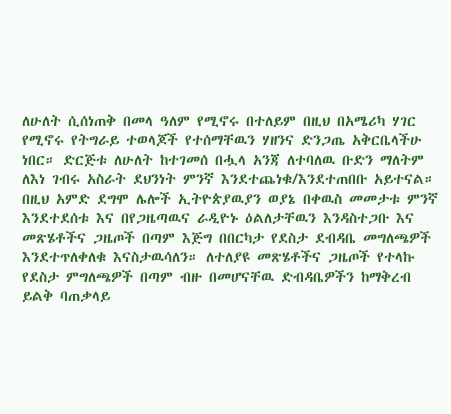ለሁለት ሲሰነጠቅ በመላ ዓለም የሚኖሩ በተለይም በዚህ በአሜሪካ ሃገር የሚኖሩ የትግራይ ተወላጆች የተሰማቸዉን ሃዘንና ድንጋጤ አቅርቤላችሁ ነበር። ድርጅቱ ለሁለት ከተገመሰ በሗላ አንጃ ለተባለዉ ቡድን ማለትም ለእነ ገብሩ አስራት ደህንነት ምንኛ እንደተጨነቁ/እንደተጠበቡ አይተናል። በዚህ አምድ ደግሞ ሌሎች ኢትዮጵያዉያን ወያኔ በቀዉስ መመታቱ ምንኛ እንደተደሰቱ እና በየጋዜጣዉና ራዲዮኑ ዕልለታቸዉን እንዳስተጋቡ እና መጽሄቶችና ጋዜጦች በጣም እጅግ በበርካታ የደስታ ደብዳቤ መግለጫዎች እንደተጥለቀለቁ እናስታዉሳለን። ለተለያዩ መጽሄቶችና ጋዜጦች የተላኩ የደስታ ምግለጫዎች በጣም ብዙ በመሆናቸዉ ድብዳቤዎችን ከማቅረብ ይልቅ ባጠቃላይ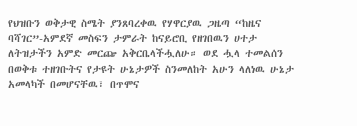የህዝቡን ወቅታዊ ስሜት ያንጸባረቀዉ የሃዋርያዉ ጋዜጣ “ከዜና ባሻገር”-አምደኛ መስፍን ታምራት ከናይሮቢ የዘገበዉን ሀተታ ለትዝታችን አምድ መርጬ አቅርቤላችሗለሁ። ወደ ሗላ ተመልሰን በወቅቱ ተዘገቡትና የታዩት ሁኔታዎች ስንመለከት አሁን ላለነዉ ሁኔታ አመላካች በመሆናቸዉ፣ በጥሞና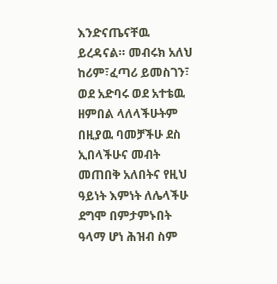እንድናጤናቸዉ ይረዳናል። መብሩክ አለህ ከሪም፣ፈጣሪ ይመስገን፣ ወደ አድባሩ ወደ አተቴዉ ዘምበል ላለላችሁትም በዚያዉ ባመቻችሁ ደስ ኢበላችሁና መብት መጠበቅ አለበትና የዚህ ዓይነት እምነት ለሌላችሁ ደግሞ በምታምኑበት ዓላማ ሆነ ሕዝብ ስም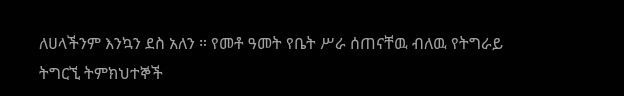ለሀላችንም እንኳን ደስ አለን ። የመቶ ዓመት የቤት ሥራ ሰጠናቸዉ ብለዉ የትግራይ ትግርኚ ትምክህተኞች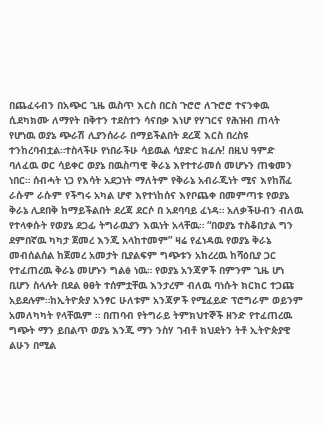በጨፈሩብን በአጭር ጊዜ ዉስጥ እርስ በርስ ጉሮሮ ለጉሮሮ ተናንቀዉ ሲደካክሙ ለማየት በቅተን ተደስተን ሳናበቃ እነሆ የሃገርና የሕዝብ ጠላት የሆነዉ ወያኔ ጭራሽ ሊያንሰራራ በማይችልበት ደረጃ እርስ በረስዩ ተንከረባብቷል።ተስላችሁ የነበራችሁ ሳይዉል ሳያድር ክፈሉ! በዚህ ዓምድ ባለፈዉ ወር ሳይቀር ወያኔ በዉስጣዊ ቅራኔ እየተተራመሰ መሆኑን ጠቁመን ነበር። ሰብሓት ነጋ የእሳት አደጋነት ማለትም የቅራኔ አብራጂነት ሚና እየከሸፈ ራሱም ራሱም የችግሩ አካል ሆኖ እየተነከሰና እየቦጨቀ በመምጣቱ የወያኔ ቅራኔ ሊደበቅ ከማይችልበት ደረጃ ደርሶ በ አደባባይ ፈነዳ። አለቃችሁብን ብለዉ የተላቀሱት የወያኔ ደጋፊ ትግራዉያን እዉነት አላቸዉ። “በወያኔ ተስቆበታል ግን ደምበኛዉ ካካታ ጀመረ እንጂ አላከተመም” ዛሬ የፈነዳዉ የወያኔ ቅራኔ መብሰልሰል ከጀመረ አመታት ቢያልፍም ግጭቱን አከረረዉ ከሻዕቢያ ጋር የተፈጠረዉ ቅራኔ መሆኑን ግልፅ ነዉ። የወያኔ አንጃዎች በምንም ጊዜ ሆነ ቢሆን ስላሉት በደል ፀፀት ተሰምቷቸዉ እንታረም ብለዉ ባነሱት ክርክር ተጋጩ አይደሉም።ከኢትዮጵያ አንፃር ሁለቱም አንጃዎች የሚፈይድ ፕሮግራም ወይንም አመለካካት የላቸዉም ። በጠባብ የትግራይ ትምክህተኞች ዘንድ የተፈጠረዉ ግጭት ማን ይበልጥ ወያኔ እንጂ ማን ንስሃ ገብቶ ክህደትን ትቶ ኢትዮጵያዊ ልሁን በሚል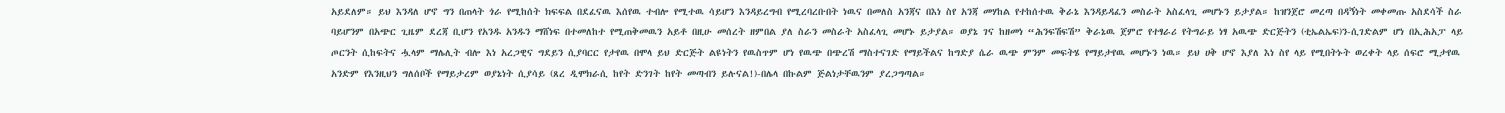አይደለም። ይህ እንዳለ ሆኖ ግን በጠላት ጎራ የሚከሰት ክፍፍል በደፈናዉ እሰየዉ ተብሎ የሚተዉ ሳይሆን እንዳይረግብ የሚረባረቡበት ነዉና በመለስ አንጃና በእነ ስየ አንጃ መሃከል የተከሰተዉ ቅራኔ እንዳይዳፈን መስራት አስፈላጊ መሆኑን ይታያል። ከዝንጀሮ መረጣ በዳኝነት መቀመጡ አስደሳች ስራ ባይሆንም በአጭር ጊዜም ደረጃ ቢሆን የአንዱ አንዱን ማሸነፍ በተመለከተ የሚጠቅመዉን አይቶ በዚሁ መሰረት ዘምበል ያለ ስራን መስራት አስፈላጊ መሆኑ ይታያል። ወያኔ ገና ከዘመነ “ሕንፍሽፍሽ” ቅራኔዉ ጀምሮ የተፃራሪ የትግራይ ነፃ አዉጭ ድርጅትን (ቲኤልኤፍ)ን-ሲገድልም ሆነ በኢሕአፓ ላይ ጦርንት ሲከፍትና ሗላም ማሌሊት ብሎ እነ አረጋዊና ግደይን ሲያባርር የታየዉ በሞላ ይህ ድርጅት ልዩነትን የዉስጥም ሆነ የዉጭ በጭረሽ ማስተናገድ የማይችልና ከግድያ ሴራ ዉጭ ምንም መፍትሄ የማይታየዉ መሆኑን ነዉ። ይህ ሀቅ ሆኖ እያለ እነ ስየ ላይ የሚበትኑት ወረቀት ላይ ሰፍሮ ሚታየዉ አንድም የእንዚህን ግለሰቦች የማይታረም ወያኔነት ሲያሳይ (ጸረ ዲሞክራሲ ከየት ድንገት ከየት መጣብን ይሉናል!)-በሌላ በኩልም ጅልነታቸዉንም ያረጋግጣል።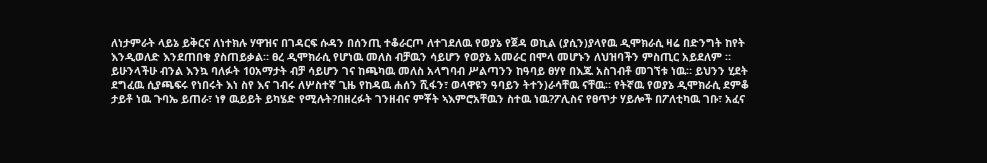ለነታምራት ላይኔ ይቅርና ለነተክሉ ሃዋዝና በገዳርፍ ሱዳን በሰንጢ ተቆራርጦ ለተገደለዉ የወያኔ የጀዳ ወኪል (ያሲን)ያላየዉ ዲሞክራሲ ዛሬ በድንግት ከየት እንዲወለድ እንደጠበቁ ያስጠይቃል። ፀረ ዲሞክራሲ የሆነዉ መለስ ብቻዉን ሳይሆን የወያኔ አመራር በሞላ መሆኑን ለህዝባችን ምስጢር አይደለም ። ይሁንላችሁ ብንል እንኳ ባለፉት 10አማታት ብቻ ሳይሆን ገና ከጫካዉ መለስ አላግባብ ሥልጣንን ከዓባይ ፀሃየ በእጁ አስገብቶ መገኘቱ ነዉ። ይህንን ሂደት ደግፈዉ ሲያጫፍሩ የነበሩት እነ ስየ እና ገብሩ ለሦስተኛ ጊዜ የከዳዉ ሐሰን ሺፋን፣ ወላዋዩን ዓባይን ትተን)ራሳቸዉ ናቸዉ። የትኛዉ የወያኔ ዲሞክራሲ ደምቆ ታይቶ ነዉ ጉባኤ ይጠራ፣ ነፃ ዉይይት ይካሄድ የሚሉት?በዘረፉት ገንዘብና ምቾት ኣእምሮአቸዉን ስተዉ ነዉ?ፖሊስና የፀጥታ ሃይሎች በፖለቲካዉ ገቡ፣ አፈና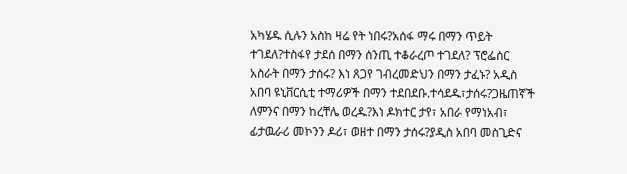አካሄዱ ሲሉን አስከ ዛሬ የት ነበሩ?አሰፋ ማሩ በማን ጥይት ተገደለ?ተስፋየ ታደሰ በማን ሰንጢ ተቆራረጦ ተገደለ? ፕሮፌሰር አስራት በማን ታሰሩ? እነ ጸጋየ ገብረመድህን በማን ታፈኑ? አዲስ አበባ ዩኒቨርሲቲ ተማሪዎች በማን ተደበደቡ.ተሳደዱ፣ታሰሩ?ጋዜጠኛች ለምንና በማን ከረቸሌ ወረዱ?እነ ዶክተር ታየ፣ አበራ የማነአብ፣ ፊታዉራሪ መኮንን ዶሪ፣ ወዘተ በማን ታሰሩ?ያዲስ አበባ መስጊድና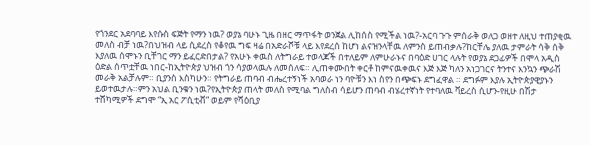የጎንደር አደባባይ እየሱስ ፍጅት የማን ነዉ? ወያኔ ባሁኑ ጊዜ በዘር ማጥፋት ወንጀል ሊከሰስ የሚችል ነዉ?-አርባ ጉጉ ምሰራቅ ወለጋ ወዘተ ለዚህ ተጠያቂዉ መለስ ብቻ ነዉ?በህዝብ ላይ ሲደረስ የቆየዉ ግፍ ዛሬ በአድራሾቹ ላይ እየደረሰ ከሆነ ልናዝንላቸዉ ለምንስ ይጠብቃሉ?ከርቸሌ ያለዉ ታምራት ሳቅ ሰቅ እያለዉ ሰሞኑን ቢቸገር ማን ይፈርድበታል? የአሁኑ ቀዉስ ለትግራይ ተወላጆች በተለይም ለምሁራኑና በባዕድ ሀገር ላሉት የወያኔ ደጋፊዎች በሞላ አዲስ ዕድል ሰጥቷቸዉ ነበር-ከኢትዮጵያ ህዝብ ጎን ሳያወላዉሉ ለመሰለፍ። ሊጠቀሙበት ቀርቶ ከምናዉቀዉና እጅ እጅ ካለን አነጋገርና ትንተና እንኳን ጭራሽ መራቅ አልቻሉም። ቢያንስ እስካሁን። የትግራይ ጠባብ ብሔረተኝነች አባወራ ነን ባዮቹን እነ ስየን በጭፍኑ ደግፈዋል ። ደግፉም እያሉ ኢትዮጵያዊያኑን ይወተዉታሉ።ምን አህል ቢንቁን ነዉ?የኢትዮጵያ ጠላት መለስ የሚባል ግለስብ ሳይሆን ጠባብ ብሄረተኛነት የተባለዉ ቫይረስ ሲሆን-የዚሁ በሽታ ተሸካሚዎች ደግሞ “ኢ አር ፖሲቲቭ” ወይም የሻዕቢያ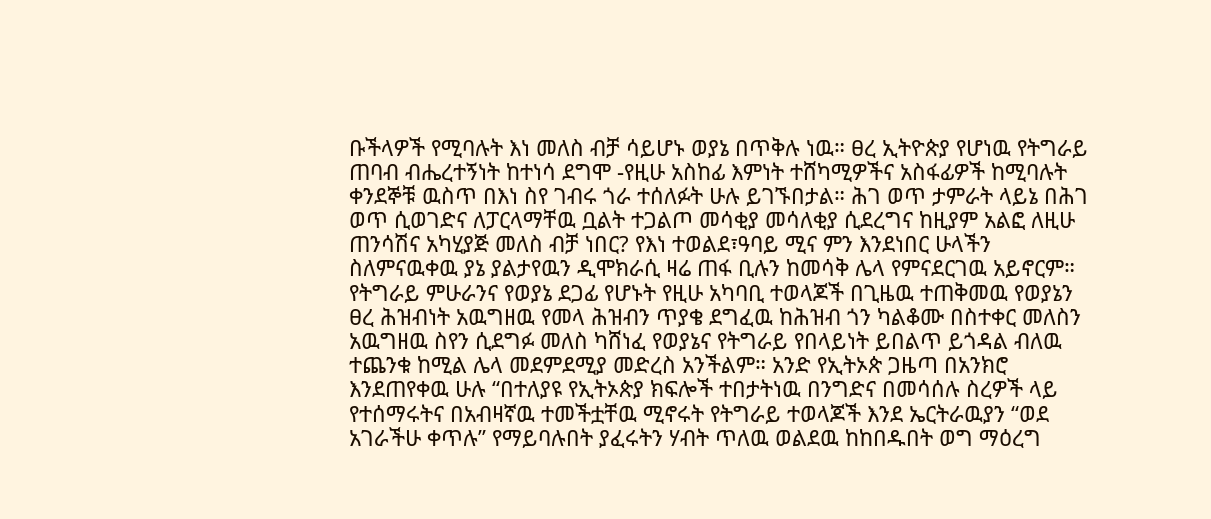ቡችላዎች የሚባሉት እነ መለስ ብቻ ሳይሆኑ ወያኔ በጥቅሉ ነዉ። ፀረ ኢትዮጵያ የሆነዉ የትግራይ ጠባብ ብሔረተኝነት ከተነሳ ደግሞ -የዚሁ አስከፊ እምነት ተሸካሚዎችና አስፋፊዎች ከሚባሉት ቀንደኞቹ ዉስጥ በእነ ስየ ገብሩ ጎራ ተሰለፉት ሁሉ ይገኙበታል። ሕገ ወጥ ታምራት ላይኔ በሕገ ወጥ ሲወገድና ለፓርላማቸዉ ቧልት ተጋልጦ መሳቂያ መሳለቂያ ሲደረግና ከዚያም አልፎ ለዚሁ ጠንሳሽና አካሂያጅ መለስ ብቻ ነበር? የእነ ተወልደ፣ዓባይ ሚና ምን እንደነበር ሁላችን ስለምናዉቀዉ ያኔ ያልታየዉን ዲሞክራሲ ዛሬ ጠፋ ቢሉን ከመሳቅ ሌላ የምናደርገዉ አይኖርም። የትግራይ ምሁራንና የወያኔ ደጋፊ የሆኑት የዚሁ አካባቢ ተወላጆች በጊዜዉ ተጠቅመዉ የወያኔን ፀረ ሕዝብነት አዉግዘዉ የመላ ሕዝብን ጥያቄ ደግፈዉ ከሕዝብ ጎን ካልቆሙ በስተቀር መለስን አዉግዘዉ ስየን ሲደግፉ መለስ ካሸነፈ የወያኔና የትግራይ የበላይነት ይበልጥ ይጎዳል ብለዉ ተጨንቁ ከሚል ሌላ መደምደሚያ መድረስ አንችልም። አንድ የኢትኦጵ ጋዜጣ በአንክሮ እንደጠየቀዉ ሁሉ “በተለያዩ የኢትኦጵያ ክፍሎች ተበታትነዉ በንግድና በመሳሰሉ ስረዎች ላይ የተሰማሩትና በአብዛኛዉ ተመችቷቸዉ ሚኖሩት የትግራይ ተወላጆች እንደ ኤርትራዉያን “ወደ አገራችሁ ቀጥሉ” የማይባሉበት ያፈሩትን ሃብት ጥለዉ ወልደዉ ከከበዱበት ወግ ማዕረግ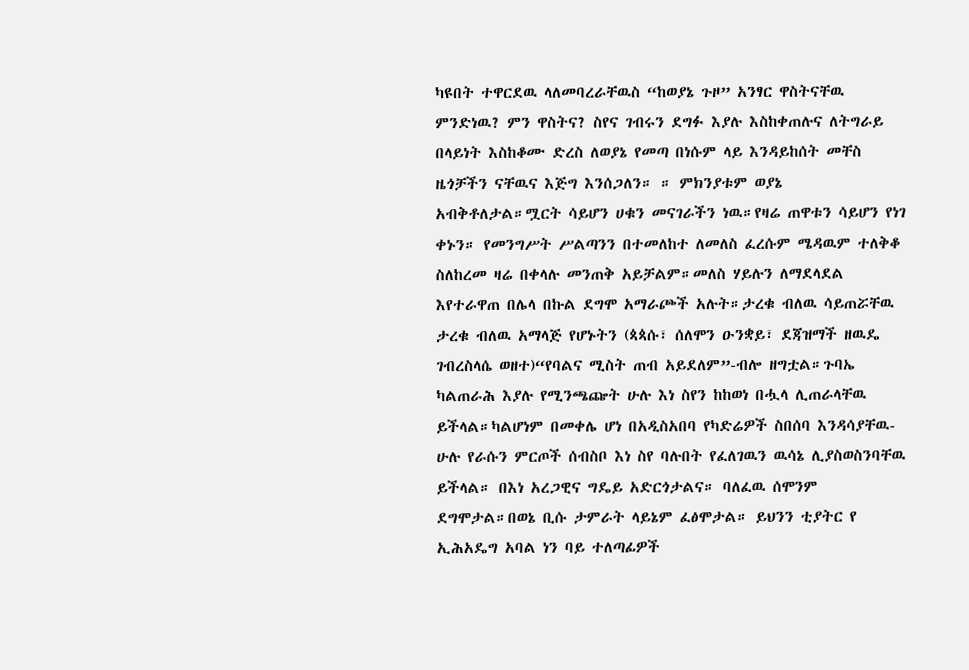ካዩበት ተዋርደዉ ላለመባረራቸዉስ “ከወያኔ ጉዞ” አንፃር ዋስትናቸዉ ምንድነዉ? ምን ዋስትና? ስየና ገብሩን ደግፉ እያሉ እስከቀጠሉና ለትግራይ በላይነት እስከቆሙ ድረስ ለወያኔ የመጣ በነሱም ላይ እንዳይከሰት መቸስ ዜጎቻችን ናቸዉና እጅግ እንሰጋለን። ። ምክንያቱም ወያኔ አብቅቶለታል።ሟርት ሳይሆን ሀቁን መናገራችን ነዉ።የዛሬ ጠዋቱን ሳይሆን የነገ ቀኑን። የመንግሥት ሥልጣንን በተመለከተ ለመለስ ፈረሱም ሜዳዉም ተለቅቆ ስለከረመ ዛሬ በቀላሉ መንጠቅ አይቻልም።መለስ ሃይሉን ለማደላደል እየተራዋጠ በሌላ በኩል ደግሞ አማራጮች አሉት።ታረቁ ብለዉ ሳይጠሯቸዉ ታረቁ ብለዉ አማላጅ የሆኑትን (ጳጳሱ፣ ሰለሞን ዑንቋይ፣ ደጃዝማች ዘዉዴ ገብረስላሴ ወዘተ)“የባልና ሚስት ጠብ አይደለም”-ብሎ ዘግቷል።ጉባኤ ካልጠራሕ እያሉ የሚንጫጬት ሁሉ እነ ስየን ከከወነ በሗላ ሊጠራላቸዉ ይችላል።ካልሆነም በመቀሌ ሆነ በአዲስአበባ የካድሬዎች ስበሰባ እንዳሳያቸዉ-ሁሉ የራሱን ምርጦች ሰብስቦ እነ ስየ ባሉበት የፈለገዉን ዉሳኔ ሊያስወስንባቸዉ ይችላል። በእነ አረጋዊና ግዴይ አድርጎታልና። ባለፈዉ ሰሞንም ደግሞታል።በወኔ ቢሱ ታምራት ላይኔም ፈፅሞታል። ይህንን ቲያትር የ ኢሕአዴግ አባል ነን ባይ ተለጣፊዎች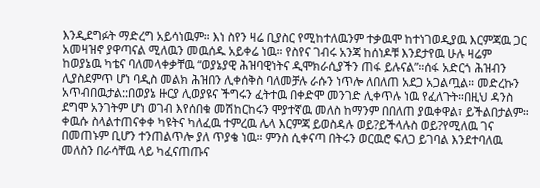እንዲደግፉት ማድረግ አይሳነዉም። እነ ስየን ዛሬ ቢያስር የሚከተለዉንም ተቃዉሞ ከተነገወዲያዉ እርምጃዉ ጋር አመዛዝኖ ያዋጣናል ሚለዉን መዉሰዱ አይቀሬ ነዉ። የስየና ገብሩ አንጃ ከሰነዶቹ እንደታየዉ ሁሉ ዛሬም ከወያኔዉ ካቴና ባለመላቀቃቸዉ “ወያኔያዊ ሕዝባዊነትና ዲሞክራሲያችን ጠፋ ይሉናል”።ሰፋ አድርጎ ሕዝብን ሊያስደምጥ ሆነ ባዲስ መልክ ሕዝበን ሊቀሰቅስ ባለመቻሉ ራሱን ነጥሎ ለበለጠ አደጋ አጋልጧል። መድረኩን አጥብበዉታል::በወያኔ ዙርያ ሊወያዩና ችግሩን ፈትተዉ በቀድሞ መንገድ ሊቀጥሉ ነዉ የፈለጉት።በዚህ ዳንስ ደግሞ አንገትም ሆነ ወገብ እየሰበቁ መሽከርከሩን ሞያተኛዉ መለስ ከማንም በበለጠ ያዉቀዋል፣ ይችልበታልም። ቀዉሱ ስላልተጠናቀቀ ካዩትና ካለፈዉ ተምረዉ ሌላ እርምጃ ይወስዳሉ ወይ?ይችላሉስ ወይ?የሚለዉ ገና በመጠኑም ቢሆን ተንጠልጥሎ ያለ ጥያቄ ነዉ። ምንስ ሲቀናጣ በትሩን ወርዉሮ ፍለጋ ይገባል እንደተባለዉ መለስን በራሳቸዉ ላይ ካፈናጠጡና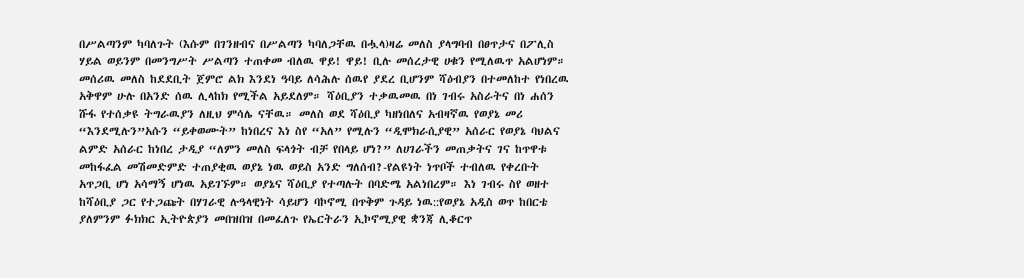በሥልጣንም ካባለጉት (እሱም በገንዘብና በሥልጣን ካባለጋቸዉ በሗላ)ዛሬ መለስ ያላግባብ በፀጥታና በፖሊስ ሃይል ወይንም በመንግሥት ሥልጣን ተጠቀመ ብለዉ ዋይ! ዋይ! ቢሉ መሰረታዊ ሀቁን የሚለዉጥ አልሆነም። መሰሪዉ መለስ ከደደቢት ጀምሮ ልክ እንደነ ዓባይ ለሳሕሉ ሰዉየ ያደረ ቢሆንም ሻዕብያን በተመለከተ የነበረዉ አቅዋም ሁሉ በአንድ ሰዉ ሊላከክ የሚችል አይደለም። ሻዕቢያን ተቃዉመዉ በነ ገብሩ አስራትና በነ ሐሰን ሹፋ የተሰቃዩ ትግራዉያን ለዚህ ምሳሌ ናቸዉ። መለስ ወደ ሻዕቢያ ካዘነበለና አብዛኛዉ የወያኔ መሪ “እንደሚሉን”አሱን “ይቀወሙት” ከነበረና እነ ስየ “አለ” የሚሉን “ዲሞክራሲያዊ” አሰራር የወያኔ ባህልና ልምድ አሰራር ከነበረ ታዲያ “ለምን መለስ ፍላጎት ብቻ የበላይ ሆነ?” ለሀገራችን መጠቃትና ገና ከጥዋቱ መከፋፈል መሽመድምድ ተጠያቂዉ ወያኔ ነዉ ወይስ አንድ ግለሰብ?-የልዩነት ነጥቦች ተብለዉ የቀረቡት አጥጋቢ ሆነ አሳማኝ ሆነዉ አይገኙም። ወያኔና ሻዕቢያ የተጣሉት በባድሜ አልነበረም። እነ ገብሩ ስየ ወዘተ ከሻዕቢያ ጋር የተጋጩት በሃገራዊ ሉዓላዊነት ሳይሆን ባኮኖሚ በጥቅም ጉዳይ ነዉ::የወያኔ አዲስ ወጥ ከበርቴ ያለምንም ፉክክር ኢትዮጵያን መበዝበዝ በመፈለጉ የኤርትራን ኢኮኖሚያዊ ቋንጃ ሊቆርጥ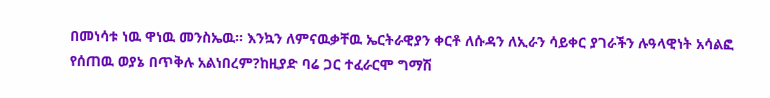በመነሳቱ ነዉ ዋነዉ መንስኤዉ። እንኳን ለምናዉቃቸዉ ኤርትራዊያን ቀርቶ ለሱዳን ለኢራን ሳይቀር ያገራችን ሉዓላዊነት አሳልፎ የሰጠዉ ወያኔ በጥቅሉ አልነበረም?ከዚያድ ባሬ ጋር ተፈራርሞ ግማሽ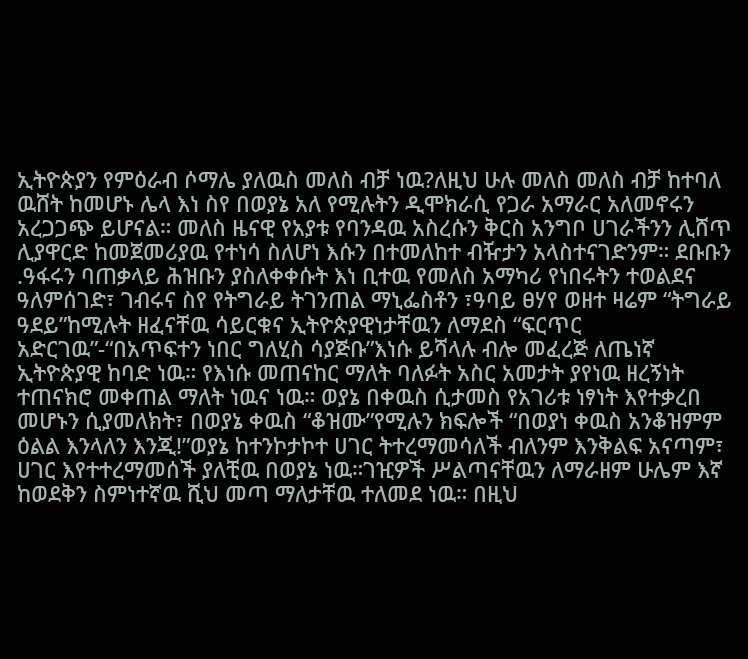ኢትዮጵያን የምዕራብ ሶማሌ ያለዉስ መለስ ብቻ ነዉ?ለዚህ ሁሉ መለስ መለስ ብቻ ከተባለ ዉሸት ከመሆኑ ሌላ እነ ስየ በወያኔ አለ የሚሉትን ዲሞክራሲ የጋራ አማራር አለመኖሩን አረጋጋጭ ይሆናል። መለስ ዜናዊ የአያቱ የባንዳዉ አስረሱን ቅርስ አንግቦ ሀገራችንን ሊሸጥ ሊያዋርድ ከመጀመሪያዉ የተነሳ ስለሆነ እሱን በተመለከተ ብዥታን አላስተናገድንም። ደቡቡን .ዓፋሩን ባጠቃላይ ሕዝቡን ያስለቀቀሱት እነ ቢተዉ የመለስ አማካሪ የነበሩትን ተወልደና ዓለምሰገድ፣ ገብሩና ስየ የትግራይ ትገንጠል ማኒፌስቶን ፣ዓባይ ፀሃየ ወዘተ ዛሬም “ትግራይ ዓደይ”ከሚሉት ዘፈናቸዉ ሳይርቁና ኢትዮጵያዊነታቸዉን ለማደስ “ፍርጥር አድርገዉ”-“በአጥፍተን ነበር ግለሂስ ሳያጅቡ”እነሱ ይሻላሉ ብሎ መፈረጅ ለጤነኛ ኢትዮጵያዊ ከባድ ነዉ። የእነሱ መጠናከር ማለት ባለፉት አስር አመታት ያየነዉ ዘረኝነት ተጠናክሮ መቀጠል ማለት ነዉና ነዉ። ወያኔ በቀዉስ ሲታመስ የአገሪቱ ነፃነት እየተቃረበ መሆኑን ሲያመለክት፣ በወያኔ ቀዉስ “ቆዝሙ”የሚሉን ክፍሎች “በወያነ ቀዉስ አንቆዝምም ዕልል እንላለን እንጂ!”ወያኔ ከተንኮታኮተ ሀገር ትተረማመሳለች ብለንም እንቅልፍ አናጣም፣ ሀገር እየተተረማመሰች ያለቺዉ በወያኔ ነዉ።ገዢዎች ሥልጣናቸዉን ለማራዘም ሁሌም እኛ ከወደቅን ስምነተኛዉ ሺህ መጣ ማለታቸዉ ተለመደ ነዉ። በዚህ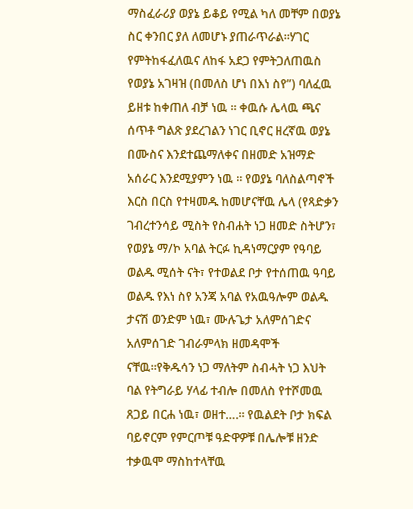ማስፈራሪያ ወያኔ ይቆይ የሚል ካለ መቸም በወያኔ ስር ቀንበር ያለ ለመሆኑ ያጠራጥራል።ሃገር የምትከፋፈለዉና ለከፋ አደጋ የምትጋለጠዉስ የወያኔ አገዛዝ (በመለስ ሆነ በእነ ስየ”) ባለፈዉ ይዘቱ ከቀጠለ ብቻ ነዉ ። ቀዉሱ ሌላዉ ጫና ሰጥቶ ግልጽ ያደረገልን ነገር ቢኖር ዘረኛዉ ወያኔ በሙስና እንደተጨማለቀና በዘመድ አዝማድ አሰራር እንደሚያምን ነዉ ። የወያኔ ባለስልጣኖች እርስ በርስ የተዛመዱ ከመሆናቸዉ ሌላ (የጻድቃን ገብረተንሳይ ሚስት የስብሐት ነጋ ዘመድ ስትሆን፣ የወያኔ ማ/ኮ አባል ትርፉ ኪዳነማርያም የዓባይ ወልዱ ሚሰት ናት፣ የተወልደ ቦታ የተሰጠዉ ዓባይ ወልዱ የእነ ስየ አንጃ አባል የአዉዓሎም ወልዱ ታናሽ ወንድም ነዉ፣ ሙሉጌታ አለምሰገድና አለምሰገድ ገብራምላክ ዘመዳሞች ናቸዉ።የቅዱሳን ነጋ ማለትም ስብሓት ነጋ እህት ባል የትግራይ ሃላፊ ተብሎ በመለስ የተሾመዉ ጸጋይ በርሐ ነዉ፣ ወዘተ….። የዉልደት ቦታ ክፍል ባይኖርም የምርጦቹ ዓድዋዎቹ በሌሎቹ ዘንድ ተቃዉሞ ማስከተላቸዉ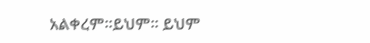አልቀረም።ይህም። ይህም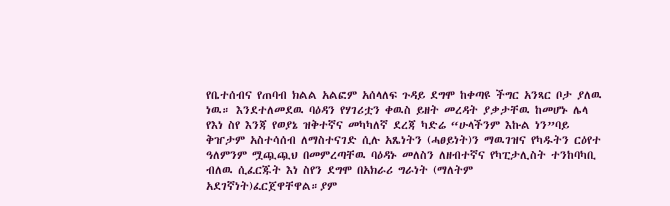የቤተሰብና የጠባብ ክልል አልፎም አሰላለፍ ጉዳይ ደግሞ ከቀጣዩ ችግር አንጻር ቦታ ያለዉ ነዉ። እንደተለመደዉ ባዕዳን የሃገሪቷን ቀዉስ ይዘት መረዳት ያቃታቸዉ ከመሆኑ ሌላ የእነ ስየ እንጃ የወያኔ ዝቅተኛና መካካለኛ ደረጃ ካድሬ “ሁላችንም እኩል ነን”ባይ ቅዠታም አስተሳሰብ ለማስተናገድ ሲሉ አጼነትን (ሓፀይነት)ን ማዉገዝና የካዱትን ርዕየተ ዓለምንም ሟጯጯህ በመምረጣቸዉ ባዕዳኑ መለስን ለዘብተኛና የካፒታሊስት ተንከባካቢ ብለዉ ሲፈርጁት እነ ስየን ደግሞ በአክራሪ ግራነት (ማለትም አደገኛነት)ፈርጀዋቸዋል።ያም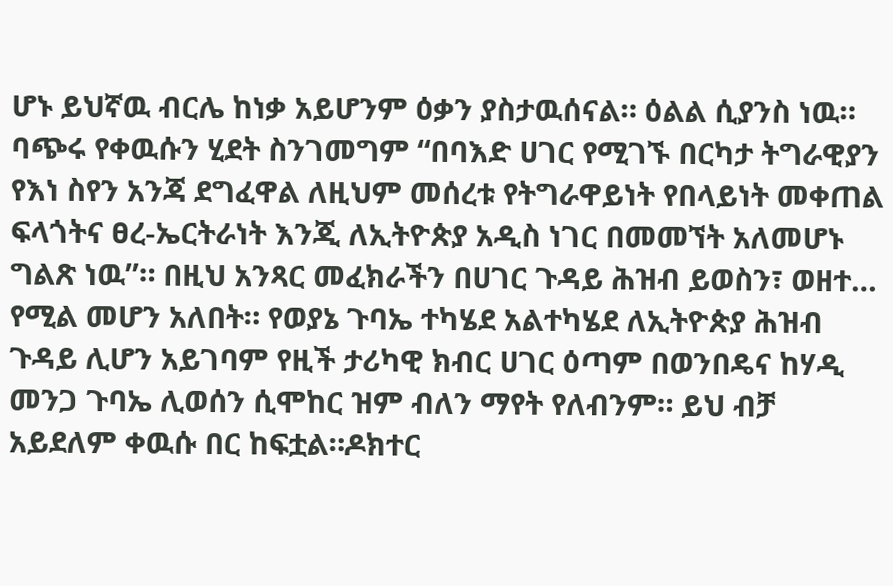ሆኑ ይህኛዉ ብርሌ ከነቃ አይሆንም ዕቃን ያስታዉሰናል። ዕልል ሲያንስ ነዉ። ባጭሩ የቀዉሱን ሂደት ስንገመግም “በባእድ ሀገር የሚገኙ በርካታ ትግራዊያን የእነ ስየን አንጃ ደግፈዋል ለዚህም መሰረቱ የትግራዋይነት የበላይነት መቀጠል ፍላጎትና ፀረ-ኤርትራነት እንጂ ለኢትዮጵያ አዲስ ነገር በመመኘት አለመሆኑ ግልጽ ነዉ’’። በዚህ አንጻር መፈክራችን በሀገር ጉዳይ ሕዝብ ይወስን፣ ወዘተ… የሚል መሆን አለበት። የወያኔ ጉባኤ ተካሄደ አልተካሄደ ለኢትዮጵያ ሕዝብ ጉዳይ ሊሆን አይገባም የዚች ታሪካዊ ክብር ሀገር ዕጣም በወንበዴና ከሃዲ መንጋ ጉባኤ ሊወሰን ሲሞከር ዝም ብለን ማየት የለብንም። ይህ ብቻ አይደለም ቀዉሱ በር ከፍቷል።ዶክተር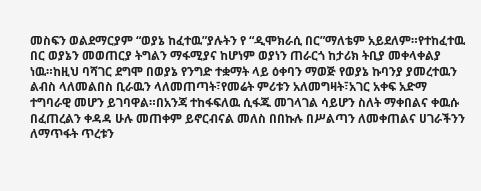መስፍን ወልደማርያም “ወያኔ ከፈተዉ”ያሉትን የ “ዲሞክራሲ በር”ማለቴም አይደለም።የተከፈተዉ በር ወያኔን መወጠርያ ትግልን ማፋሚያና ከሆነም ወያነን ጠራርጎ ከታሪክ ትቢያ መቀላቀልያ ነዉ።ከዚህ ባሻገር ደግሞ በወያኔ የንግድ ተቋማት ላይ ዕቀባን ማወጅ የወያኔ ኩባንያ ያመረተዉን ልብስ ላለመልበስ ቢራዉን ላለመጠጣት፣የመሬት ምሪቱን አለመግዛት፣አገር አቀፍ አድማ ተግባራዊ መሆን ይገባዋል።በአንጃ ተከፋፍለዉ ሲፋጁ መገላገል ሳይሆን ስለት ማቀበልና ቀዉሱ በፈጠረልን ቀዳዳ ሁሉ መጠቀም ይኖርብናል መለስ በበኩሉ በሥልጣን ለመቀጠልና ሀገራችንን ለማጥፋት ጥረቱን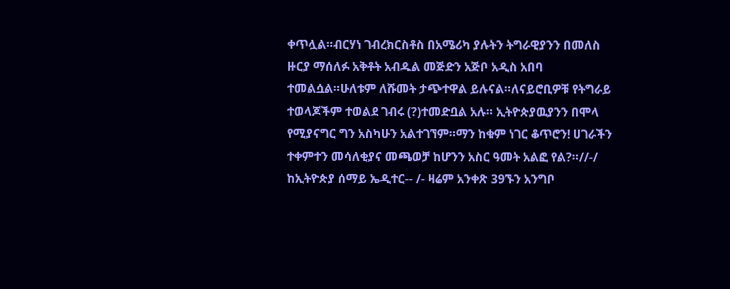ቀጥሏል።ብርሃነ ገብረክርስቶስ በአሜሪካ ያሉትን ትግራዊያንን በመለስ ዙርያ ማሰለፉ አቅቶት አብዱል መጅድን አጅቦ አዲስ አበባ ተመልሷል።ሁለቱም ለሹመት ታጭተዋል ይሉናል።ለናይሮቢዎቹ የትግራይ ተወላጆችም ተወልደ ገብሩ (?)ተመድቧል አሉ። ኢትዮጵያዉያንን በሞላ የሚያናግር ግን አስካሁን አልተገኘም።ማን ከቁም ነገር ቆጥሮን! ሀገራችን ተቀምተን መሳለቂያና መጫወቻ ከሆንን አስር ዓመት አልፎ የል?።//-/ ከኢትዮጵያ ሰማይ ኤዲተር-- /- ዛሬም አንቀጽ 39ኙን አንግቦ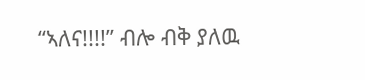“ኣለና!!!!” ብሎ ብቅ ያለዉ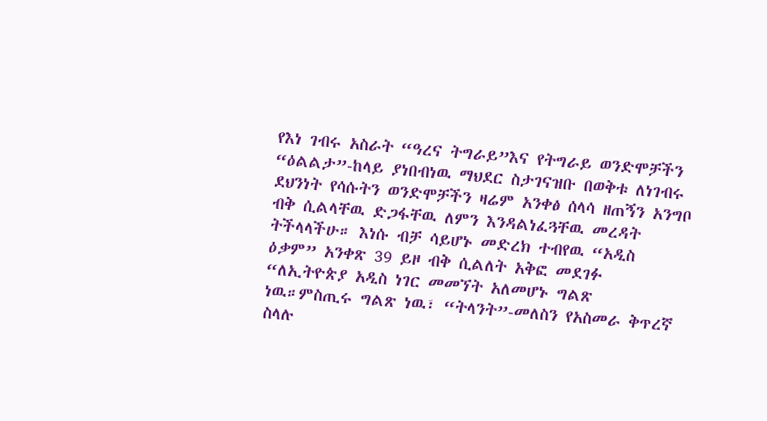የእነ ገብሩ አስራት “ዓረና ትግራይ”እና የትግራይ ወንድሞቻችን “ዕልልታ”-ከላይ ያነበብነዉ ማህደር ስታገናዝቡ በወቅቱ ለነገብሩ ደህንነት የሳሱትን ወንድሞቻችን ዛሬም አንቀፅ ሰላሳ ዘጠኝን አንግቦ ብቅ ሲልላቸዉ ድጋፋቸዉ ለምን እንዳልነፈጓቸዉ መረዳት ትችላላችሁ። እነሱ ብቻ ሳይሆኑ መድረክ ተብየዉ “አዲስ ዕቃም” አንቀጽ 39 ይዞ ብቅ ሲልለት አቅፎ መደገፉ “ለኢትዮጵያ አዲስ ነገር መመኘት አለመሆኑ ግልጽ ነዉ።ምስጢሩ ግልጽ ነዉ፣ “ትላንት”-መለስን የአስመራ ቅጥረኛ ስላሉ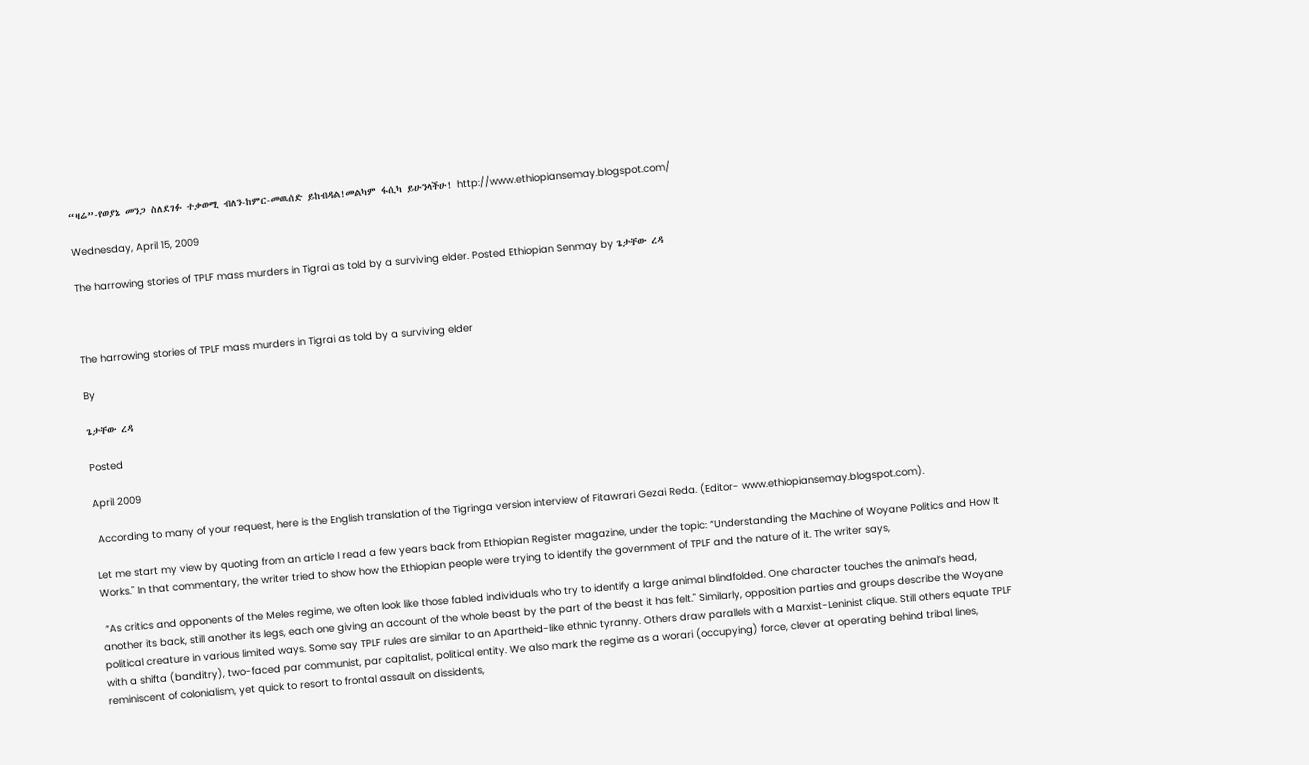“ዛሬ”-የወያኔ መንጋ ስለደገፉ ተቃወሚ ብለን-ከምር-መዉሰድ ይከብዳል!መልካም ፋሲካ ይሁንላችሁ! http://www.ethiopiansemay.blogspot.com/

Wednesday, April 15, 2009

The harrowing stories of TPLF mass murders in Tigrai as told by a surviving elder. Posted Ethiopian Senmay by ጌታቸው ረዳ



The harrowing stories of TPLF mass murders in Tigrai as told by a surviving elder

By

ጌታቸው ረዳ

Posted

April 2009

 According to many of your request, here is the English translation of the Tigringa version interview of Fitawrari Gezai Reda. (Editor- www.ethiopiansemay.blogspot.com).

Let me start my view by quoting from an article I read a few years back from Ethiopian Register magazine, under the topic: “Understanding the Machine of Woyane Politics and How It Works." In that commentary, the writer tried to show how the Ethiopian people were trying to identify the government of TPLF and the nature of it. The writer says,

 “As critics and opponents of the Meles regime, we often look like those fabled individuals who try to identify a large animal blindfolded. One character touches the animal’s head, another its back, still another its legs, each one giving an account of the whole beast by the part of the beast it has felt." Similarly, opposition parties and groups describe the Woyane political creature in various limited ways. Some say TPLF rules are similar to an Apartheid-like ethnic tyranny. Others draw parallels with a Marxist-Leninist clique. Still others equate TPLF with a shifta (banditry), two-faced par communist, par capitalist, political entity. We also mark the regime as a worari (occupying) force, clever at operating behind tribal lines, reminiscent of colonialism, yet quick to resort to frontal assault on dissidents,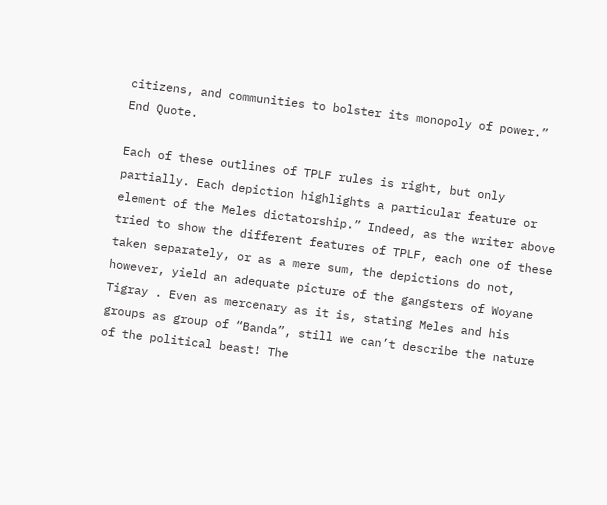citizens, and communities to bolster its monopoly of power.” End Quote.

Each of these outlines of TPLF rules is right, but only partially. Each depiction highlights a particular feature or element of the Meles dictatorship.” Indeed, as the writer above tried to show the different features of TPLF, each one of these taken separately, or as a mere sum, the depictions do not, however, yield an adequate picture of the gangsters of Woyane Tigray . Even as mercenary as it is, stating Meles and his groups as group of “Banda”, still we can’t describe the nature of the political beast! The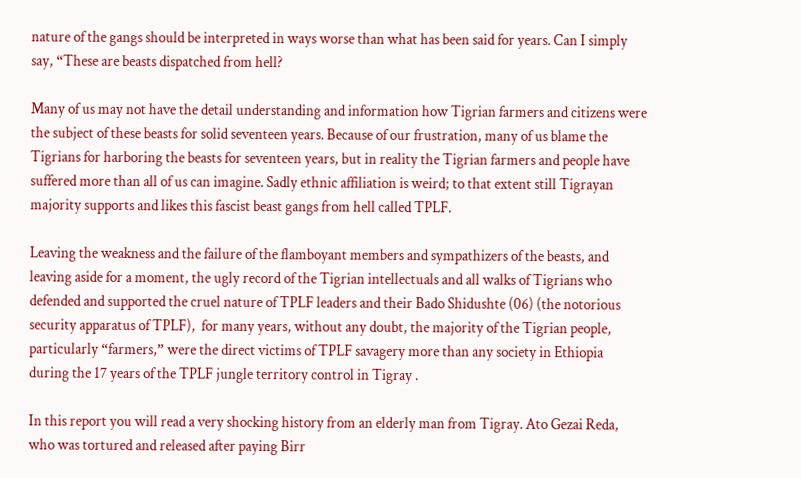nature of the gangs should be interpreted in ways worse than what has been said for years. Can I simply say, “These are beasts dispatched from hell?

Many of us may not have the detail understanding and information how Tigrian farmers and citizens were the subject of these beasts for solid seventeen years. Because of our frustration, many of us blame the Tigrians for harboring the beasts for seventeen years, but in reality the Tigrian farmers and people have suffered more than all of us can imagine. Sadly ethnic affiliation is weird; to that extent still Tigrayan majority supports and likes this fascist beast gangs from hell called TPLF.

Leaving the weakness and the failure of the flamboyant members and sympathizers of the beasts, and leaving aside for a moment, the ugly record of the Tigrian intellectuals and all walks of Tigrians who defended and supported the cruel nature of TPLF leaders and their Bado Shidushte (06) (the notorious security apparatus of TPLF),  for many years, without any doubt, the majority of the Tigrian people, particularly “farmers,” were the direct victims of TPLF savagery more than any society in Ethiopia during the 17 years of the TPLF jungle territory control in Tigray .

In this report you will read a very shocking history from an elderly man from Tigray. Ato Gezai Reda, who was tortured and released after paying Birr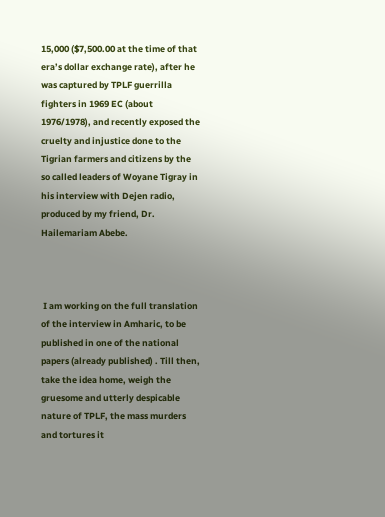15,000 ($7,500.00 at the time of that era’s dollar exchange rate), after he was captured by TPLF guerrilla fighters in 1969 EC (about 1976/1978), and recently exposed the cruelty and injustice done to the Tigrian farmers and citizens by the so called leaders of Woyane Tigray in his interview with Dejen radio, produced by my friend, Dr. Hailemariam Abebe.



 I am working on the full translation of the interview in Amharic, to be published in one of the national papers (already published) . Till then, take the idea home, weigh the gruesome and utterly despicable nature of TPLF, the mass murders and tortures it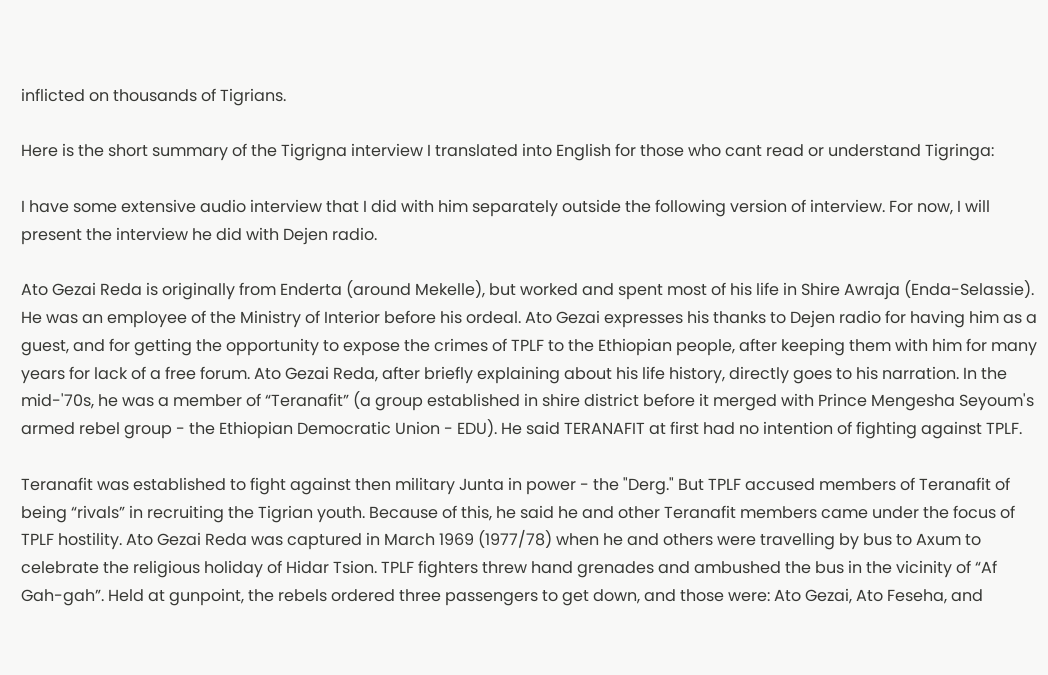inflicted on thousands of Tigrians.

Here is the short summary of the Tigrigna interview I translated into English for those who cant read or understand Tigringa:

I have some extensive audio interview that I did with him separately outside the following version of interview. For now, I will present the interview he did with Dejen radio.

Ato Gezai Reda is originally from Enderta (around Mekelle), but worked and spent most of his life in Shire Awraja (Enda-Selassie). He was an employee of the Ministry of Interior before his ordeal. Ato Gezai expresses his thanks to Dejen radio for having him as a guest, and for getting the opportunity to expose the crimes of TPLF to the Ethiopian people, after keeping them with him for many years for lack of a free forum. Ato Gezai Reda, after briefly explaining about his life history, directly goes to his narration. In the mid-'70s, he was a member of “Teranafit” (a group established in shire district before it merged with Prince Mengesha Seyoum's armed rebel group - the Ethiopian Democratic Union - EDU). He said TERANAFIT at first had no intention of fighting against TPLF.

Teranafit was established to fight against then military Junta in power - the "Derg." But TPLF accused members of Teranafit of being “rivals” in recruiting the Tigrian youth. Because of this, he said he and other Teranafit members came under the focus of TPLF hostility. Ato Gezai Reda was captured in March 1969 (1977/78) when he and others were travelling by bus to Axum to celebrate the religious holiday of Hidar Tsion. TPLF fighters threw hand grenades and ambushed the bus in the vicinity of “Af Gah-gah”. Held at gunpoint, the rebels ordered three passengers to get down, and those were: Ato Gezai, Ato Feseha, and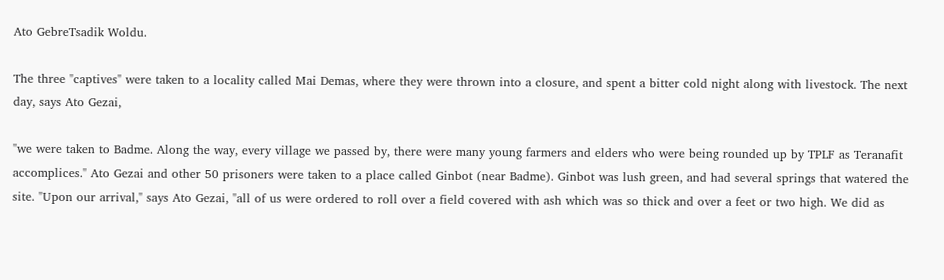Ato GebreTsadik Woldu.

The three "captives" were taken to a locality called Mai Demas, where they were thrown into a closure, and spent a bitter cold night along with livestock. The next day, says Ato Gezai,

"we were taken to Badme. Along the way, every village we passed by, there were many young farmers and elders who were being rounded up by TPLF as Teranafit accomplices." Ato Gezai and other 50 prisoners were taken to a place called Ginbot (near Badme). Ginbot was lush green, and had several springs that watered the site. "Upon our arrival," says Ato Gezai, "all of us were ordered to roll over a field covered with ash which was so thick and over a feet or two high. We did as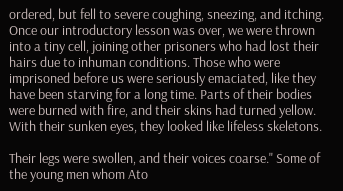ordered, but fell to severe coughing, sneezing, and itching. Once our introductory lesson was over, we were thrown into a tiny cell, joining other prisoners who had lost their hairs due to inhuman conditions. Those who were imprisoned before us were seriously emaciated, like they have been starving for a long time. Parts of their bodies were burned with fire, and their skins had turned yellow. With their sunken eyes, they looked like lifeless skeletons.

Their legs were swollen, and their voices coarse." Some of the young men whom Ato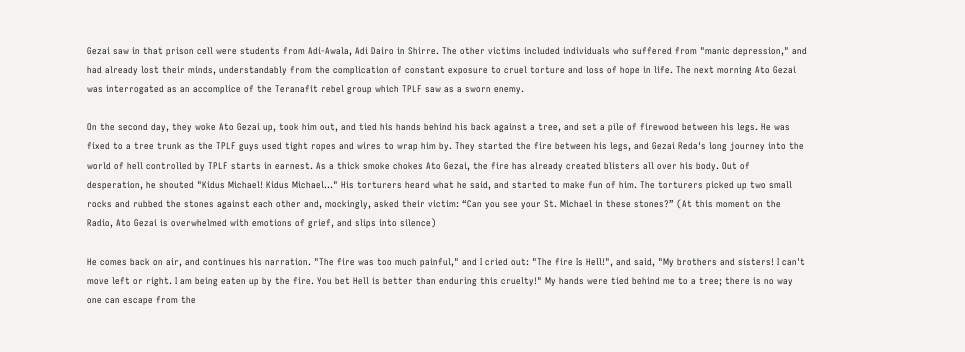Gezai saw in that prison cell were students from Adi-Awala, Adi Dairo in Shirre. The other victims included individuals who suffered from "manic depression," and had already lost their minds, understandably from the complication of constant exposure to cruel torture and loss of hope in life. The next morning Ato Gezai was interrogated as an accomplice of the Teranafit rebel group which TPLF saw as a sworn enemy.

On the second day, they woke Ato Gezai up, took him out, and tied his hands behind his back against a tree, and set a pile of firewood between his legs. He was fixed to a tree trunk as the TPLF guys used tight ropes and wires to wrap him by. They started the fire between his legs, and Gezai Reda's long journey into the world of hell controlled by TPLF starts in earnest. As a thick smoke chokes Ato Gezai, the fire has already created blisters all over his body. Out of desperation, he shouted "Kidus Michael! Kidus Michael..." His torturers heard what he said, and started to make fun of him. The torturers picked up two small rocks and rubbed the stones against each other and, mockingly, asked their victim: “Can you see your St. Michael in these stones?” (At this moment on the Radio, Ato Gezai is overwhelmed with emotions of grief, and slips into silence)

He comes back on air, and continues his narration. "The fire was too much painful," and I cried out: "The fire Is Hell!", and said, "My brothers and sisters! I can't move left or right. I am being eaten up by the fire. You bet Hell is better than enduring this cruelty!" My hands were tied behind me to a tree; there is no way one can escape from the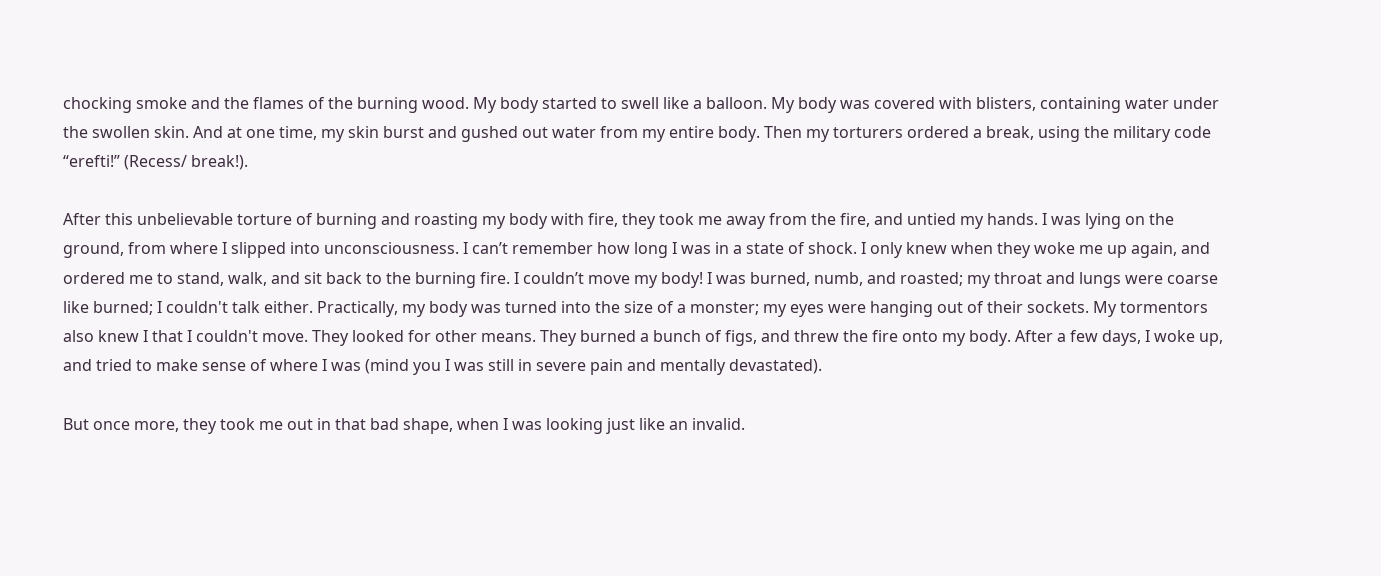chocking smoke and the flames of the burning wood. My body started to swell like a balloon. My body was covered with blisters, containing water under the swollen skin. And at one time, my skin burst and gushed out water from my entire body. Then my torturers ordered a break, using the military code “erefti!” (Recess/ break!).

After this unbelievable torture of burning and roasting my body with fire, they took me away from the fire, and untied my hands. I was lying on the ground, from where I slipped into unconsciousness. I can’t remember how long I was in a state of shock. I only knew when they woke me up again, and ordered me to stand, walk, and sit back to the burning fire. I couldn’t move my body! I was burned, numb, and roasted; my throat and lungs were coarse like burned; I couldn't talk either. Practically, my body was turned into the size of a monster; my eyes were hanging out of their sockets. My tormentors also knew I that I couldn't move. They looked for other means. They burned a bunch of figs, and threw the fire onto my body. After a few days, I woke up, and tried to make sense of where I was (mind you I was still in severe pain and mentally devastated).

But once more, they took me out in that bad shape, when I was looking just like an invalid.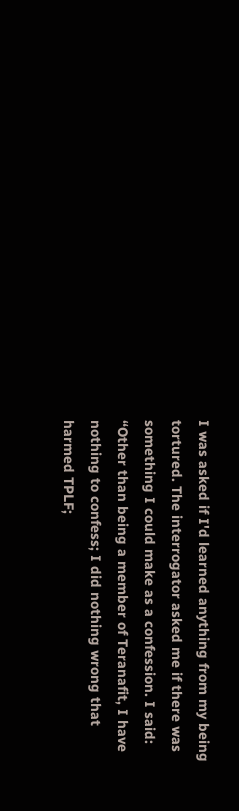I was asked if I'd learned anything from my being tortured. The interrogator asked me if there was something I could make as a confession. I said: “Other than being a member of Teranafit, I have nothing to confess; I did nothing wrong that harmed TPLF;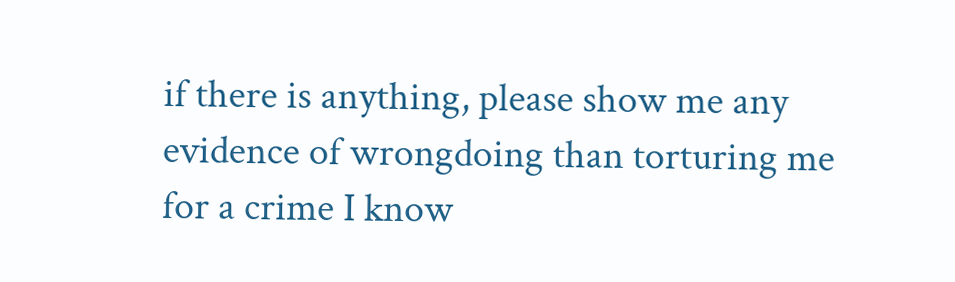if there is anything, please show me any evidence of wrongdoing than torturing me for a crime I know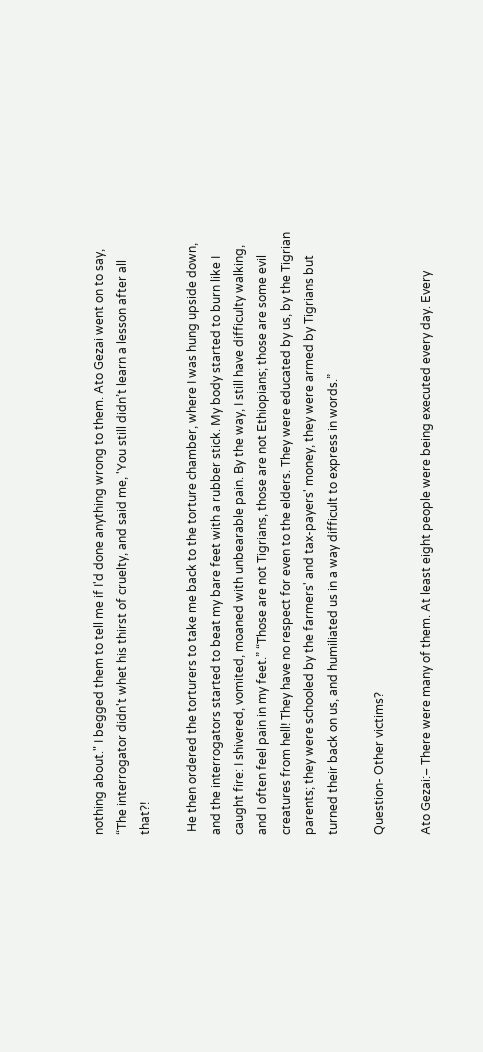nothing about." I begged them to tell me if I'd done anything wrong to them. Ato Gezai went on to say, “The interrogator didn't whet his thirst of cruelty, and said me, 'You still didn’t learn a lesson after all that?!

 He then ordered the torturers to take me back to the torture chamber, where I was hung upside down, and the interrogators started to beat my bare feet with a rubber stick. My body started to burn like I caught fire: I shivered, vomited, moaned with unbearable pain. By the way, I still have difficulty walking, and I often feel pain in my feet.” “Those are not Tigrians, those are not Ethiopians; those are some evil creatures from hell! They have no respect for even to the elders. They were educated by us, by the Tigrian parents; they were schooled by the farmers' and tax-payers' money, they were armed by Tigrians but turned their back on us, and humiliated us in a way difficult to express in words.”

Question- Other victims?

Ato Gezai:– There were many of them. At least eight people were being executed every day. Every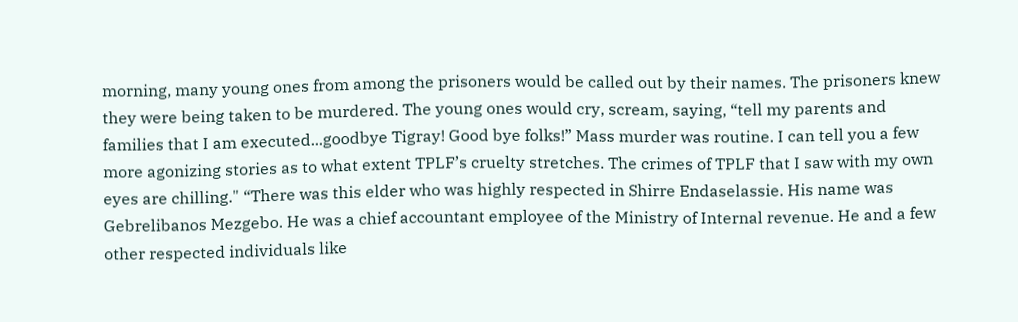morning, many young ones from among the prisoners would be called out by their names. The prisoners knew they were being taken to be murdered. The young ones would cry, scream, saying, “tell my parents and families that I am executed...goodbye Tigray! Good bye folks!” Mass murder was routine. I can tell you a few more agonizing stories as to what extent TPLF’s cruelty stretches. The crimes of TPLF that I saw with my own eyes are chilling." “There was this elder who was highly respected in Shirre Endaselassie. His name was Gebrelibanos Mezgebo. He was a chief accountant employee of the Ministry of Internal revenue. He and a few other respected individuals like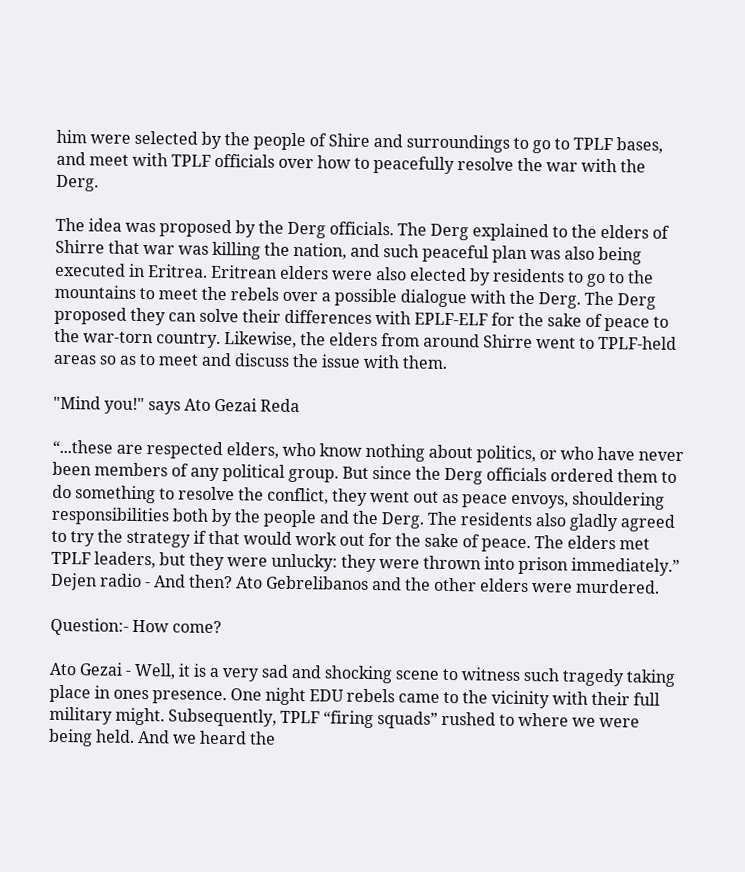him were selected by the people of Shire and surroundings to go to TPLF bases, and meet with TPLF officials over how to peacefully resolve the war with the Derg.

The idea was proposed by the Derg officials. The Derg explained to the elders of Shirre that war was killing the nation, and such peaceful plan was also being executed in Eritrea. Eritrean elders were also elected by residents to go to the mountains to meet the rebels over a possible dialogue with the Derg. The Derg proposed they can solve their differences with EPLF-ELF for the sake of peace to the war-torn country. Likewise, the elders from around Shirre went to TPLF-held areas so as to meet and discuss the issue with them.

"Mind you!" says Ato Gezai Reda

“...these are respected elders, who know nothing about politics, or who have never been members of any political group. But since the Derg officials ordered them to do something to resolve the conflict, they went out as peace envoys, shouldering responsibilities both by the people and the Derg. The residents also gladly agreed to try the strategy if that would work out for the sake of peace. The elders met TPLF leaders, but they were unlucky: they were thrown into prison immediately.” Dejen radio - And then? Ato Gebrelibanos and the other elders were murdered.

Question:- How come?

Ato Gezai - Well, it is a very sad and shocking scene to witness such tragedy taking place in ones presence. One night EDU rebels came to the vicinity with their full military might. Subsequently, TPLF “firing squads” rushed to where we were being held. And we heard the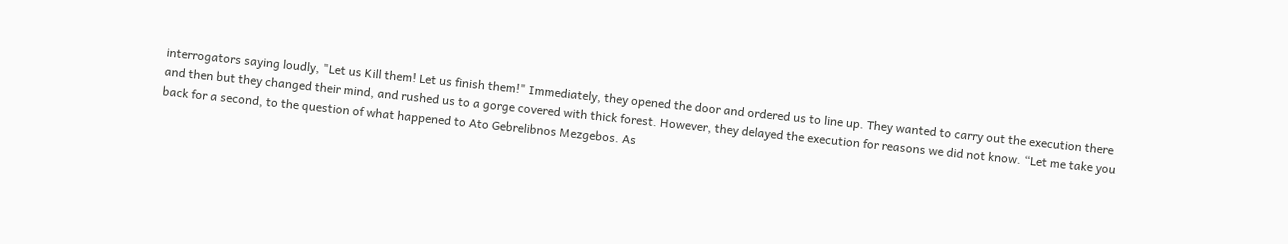interrogators saying loudly, "Let us Kill them! Let us finish them!" Immediately, they opened the door and ordered us to line up. They wanted to carry out the execution there and then but they changed their mind, and rushed us to a gorge covered with thick forest. However, they delayed the execution for reasons we did not know. “Let me take you back for a second, to the question of what happened to Ato Gebrelibnos Mezgebos. As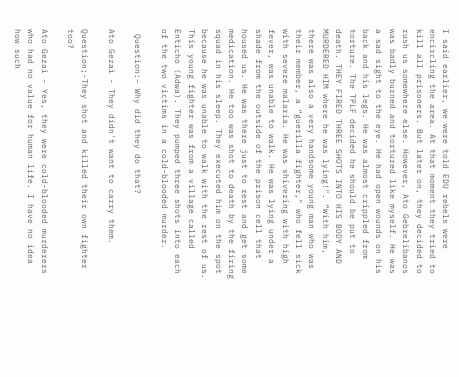I said earlier, we were told EDU rebels were encircling the area. At that moment they tried to kill all prisoners. But later on, they decided to rush us somewhere else. However, Ato Gebrelibanos was badly burned and tortured like myself. He was a sad sight to the eye. He had open wounds on his back and his legs. He was almost crippled from torture. The TPLF decided he should be put to death. THEY FIRED THREE SHOTS INTO HIS BODY AND MURDERED HIM where he was lying!". “With him, there was also a very handsome young man who was their member, a “guerilla fighter," who fell sick with severe malaria. He was shivering with high fever, was unable to walk. He was lying under a shade from the outside of the prison cell that housed us. He was there just to rest and get some medication. He too was shot to death by the firing squad in his sleep. They executed him on the spot because he was unable to walk with the rest of us. This young fighter was from a village called Enticho (Adwa). They pumped three shots into each of the two victims in a cold-blooded murder.

 Question:– Why did they do that?

Ato Gezai - They didn't want to carry them.

Question;-They shot and killed their own fighter too?

Ato Gezai - Yes, they were cold-blooded murderers who had no value for human life. I have no idea how such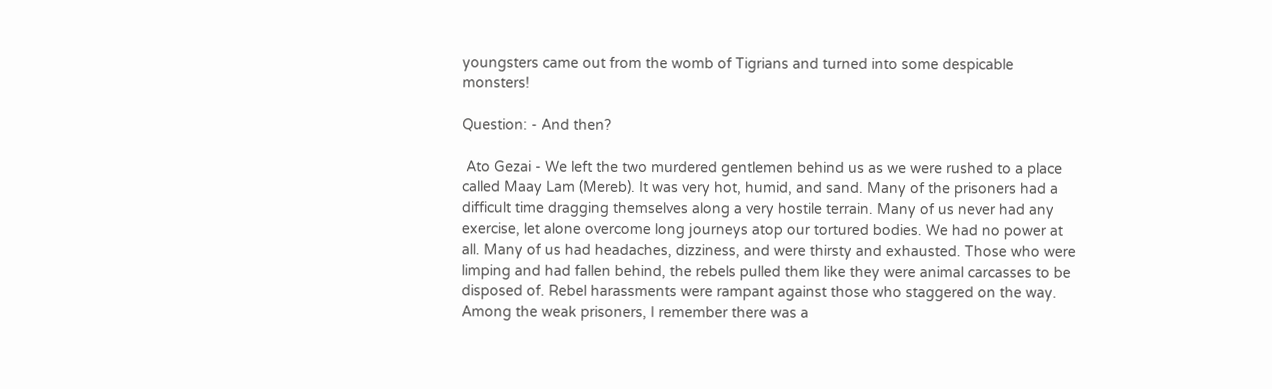youngsters came out from the womb of Tigrians and turned into some despicable monsters!

Question: - And then?

 Ato Gezai - We left the two murdered gentlemen behind us as we were rushed to a place called Maay Lam (Mereb). It was very hot, humid, and sand. Many of the prisoners had a difficult time dragging themselves along a very hostile terrain. Many of us never had any exercise, let alone overcome long journeys atop our tortured bodies. We had no power at all. Many of us had headaches, dizziness, and were thirsty and exhausted. Those who were limping and had fallen behind, the rebels pulled them like they were animal carcasses to be disposed of. Rebel harassments were rampant against those who staggered on the way. Among the weak prisoners, I remember there was a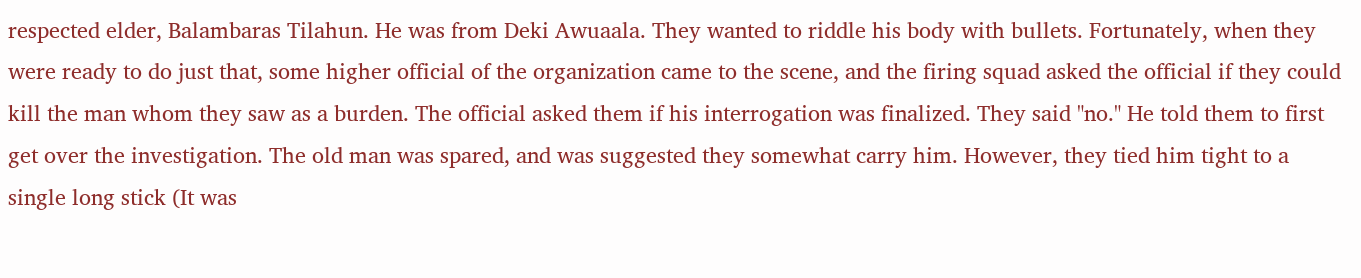respected elder, Balambaras Tilahun. He was from Deki Awuaala. They wanted to riddle his body with bullets. Fortunately, when they were ready to do just that, some higher official of the organization came to the scene, and the firing squad asked the official if they could kill the man whom they saw as a burden. The official asked them if his interrogation was finalized. They said "no." He told them to first get over the investigation. The old man was spared, and was suggested they somewhat carry him. However, they tied him tight to a single long stick (It was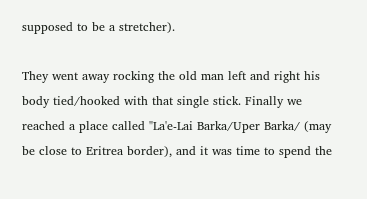supposed to be a stretcher).

They went away rocking the old man left and right his body tied/hooked with that single stick. Finally we reached a place called "La'e-Lai Barka/Uper Barka/ (may be close to Eritrea border), and it was time to spend the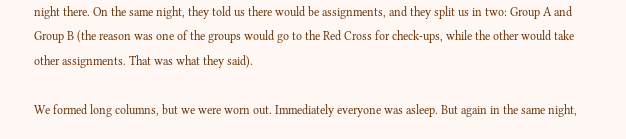night there. On the same night, they told us there would be assignments, and they split us in two: Group A and Group B (the reason was one of the groups would go to the Red Cross for check-ups, while the other would take other assignments. That was what they said).

We formed long columns, but we were worn out. Immediately everyone was asleep. But again in the same night,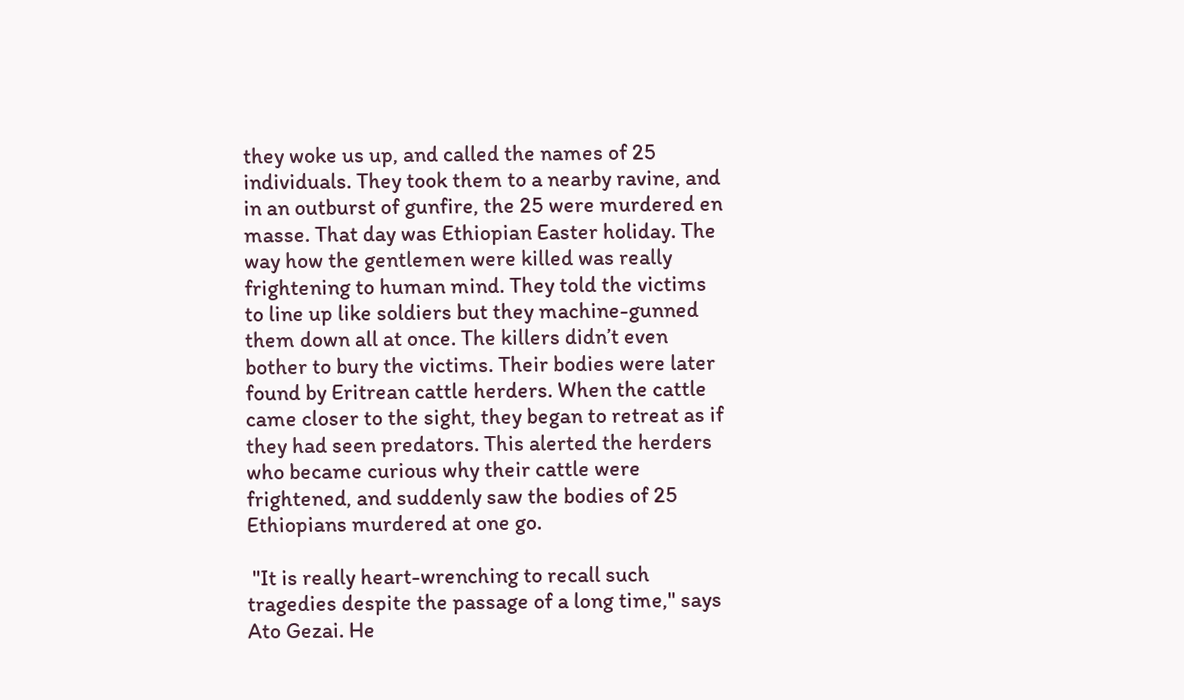they woke us up, and called the names of 25 individuals. They took them to a nearby ravine, and in an outburst of gunfire, the 25 were murdered en masse. That day was Ethiopian Easter holiday. The way how the gentlemen were killed was really frightening to human mind. They told the victims to line up like soldiers but they machine-gunned them down all at once. The killers didn’t even bother to bury the victims. Their bodies were later found by Eritrean cattle herders. When the cattle came closer to the sight, they began to retreat as if they had seen predators. This alerted the herders who became curious why their cattle were frightened, and suddenly saw the bodies of 25 Ethiopians murdered at one go.

 "It is really heart-wrenching to recall such tragedies despite the passage of a long time," says Ato Gezai. He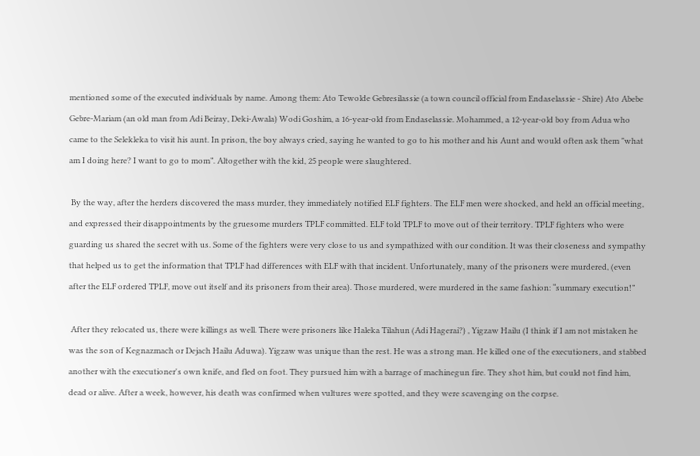mentioned some of the executed individuals by name. Among them: Ato Tewolde Gebresilassie (a town council official from Endaselassie - Shire) Ato Abebe Gebre-Mariam (an old man from Adi Beiray, Deki-Awala) Wodi Goshim, a 16-year-old from Endaselassie. Mohammed, a 12-year-old boy from Adua who came to the Selekleka to visit his aunt. In prison, the boy always cried, saying he wanted to go to his mother and his Aunt and would often ask them "what am I doing here? I want to go to mom”. Altogether with the kid, 25 people were slaughtered.

 By the way, after the herders discovered the mass murder, they immediately notified ELF fighters. The ELF men were shocked, and held an official meeting, and expressed their disappointments by the gruesome murders TPLF committed. ELF told TPLF to move out of their territory. TPLF fighters who were guarding us shared the secret with us. Some of the fighters were very close to us and sympathized with our condition. It was their closeness and sympathy that helped us to get the information that TPLF had differences with ELF with that incident. Unfortunately, many of the prisoners were murdered, (even after the ELF ordered TPLF, move out itself and its prisoners from their area). Those murdered, were murdered in the same fashion: “summary execution!”

 After they relocated us, there were killings as well. There were prisoners like Haleka Tilahun (Adi Hagerai?) , Yigzaw Hailu (I think if I am not mistaken he was the son of Kegnazmach or Dejach Hailu Aduwa). Yigzaw was unique than the rest. He was a strong man. He killed one of the executioners, and stabbed another with the executioner's own knife, and fled on foot. They pursued him with a barrage of machinegun fire. They shot him, but could not find him, dead or alive. After a week, however, his death was confirmed when vultures were spotted, and they were scavenging on the corpse.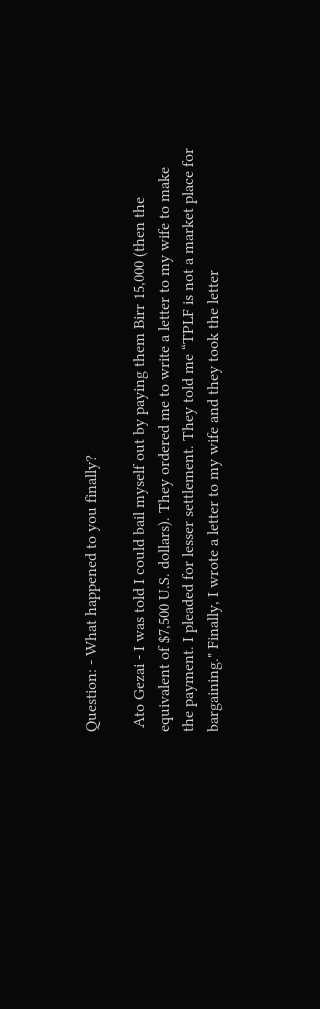Question: - What happened to you finally?

 Ato Gezai - I was told I could bail myself out by paying them Birr 15,000 (then the equivalent of $7,500 U.S. dollars). They ordered me to write a letter to my wife to make the payment. I pleaded for lesser settlement. They told me “TPLF is not a market place for bargaining." Finally, I wrote a letter to my wife and they took the letter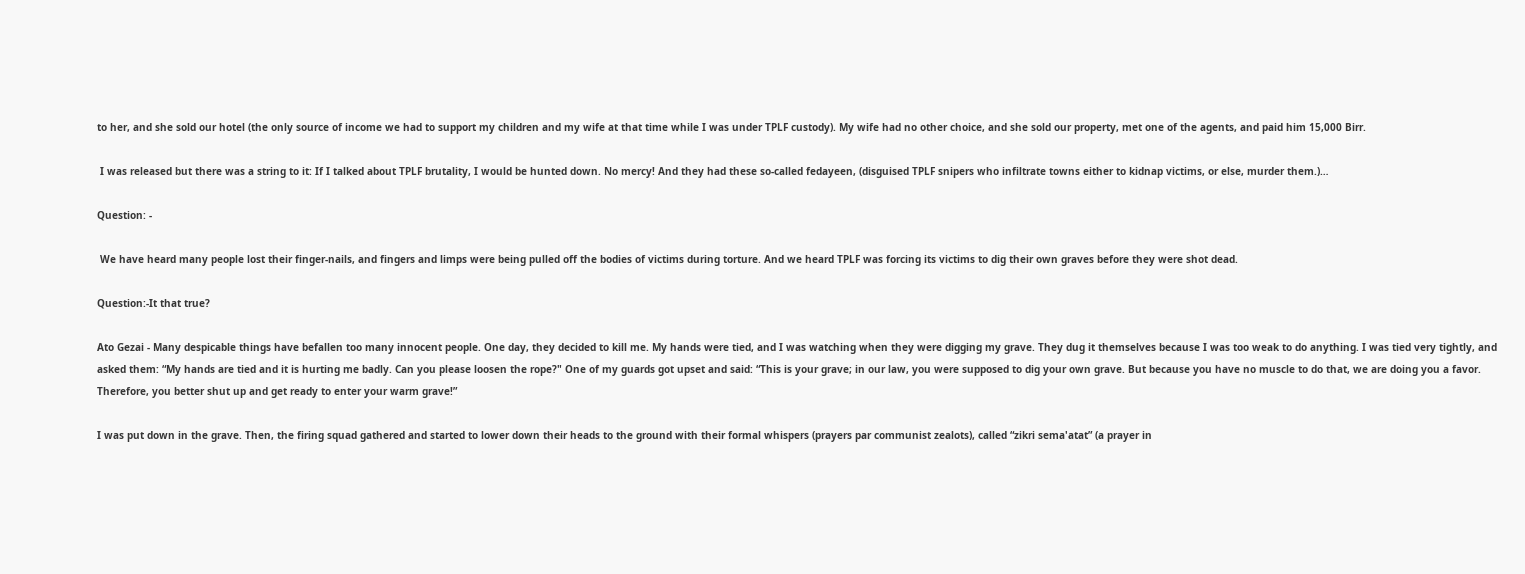to her, and she sold our hotel (the only source of income we had to support my children and my wife at that time while I was under TPLF custody). My wife had no other choice, and she sold our property, met one of the agents, and paid him 15,000 Birr.

 I was released but there was a string to it: If I talked about TPLF brutality, I would be hunted down. No mercy! And they had these so-called fedayeen, (disguised TPLF snipers who infiltrate towns either to kidnap victims, or else, murder them.)…

Question: -

 We have heard many people lost their finger-nails, and fingers and limps were being pulled off the bodies of victims during torture. And we heard TPLF was forcing its victims to dig their own graves before they were shot dead.

Question:-It that true?

Ato Gezai - Many despicable things have befallen too many innocent people. One day, they decided to kill me. My hands were tied, and I was watching when they were digging my grave. They dug it themselves because I was too weak to do anything. I was tied very tightly, and asked them: “My hands are tied and it is hurting me badly. Can you please loosen the rope?" One of my guards got upset and said: “This is your grave; in our law, you were supposed to dig your own grave. But because you have no muscle to do that, we are doing you a favor. Therefore, you better shut up and get ready to enter your warm grave!”

I was put down in the grave. Then, the firing squad gathered and started to lower down their heads to the ground with their formal whispers (prayers par communist zealots), called “zikri sema'atat” (a prayer in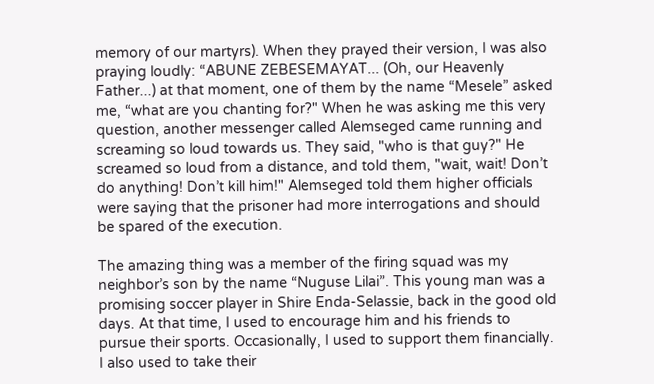memory of our martyrs). When they prayed their version, I was also praying loudly: “ABUNE ZEBESEMAYAT... (Oh, our Heavenly Father...) at that moment, one of them by the name “Mesele” asked me, “what are you chanting for?" When he was asking me this very question, another messenger called Alemseged came running and screaming so loud towards us. They said, "who is that guy?" He screamed so loud from a distance, and told them, "wait, wait! Don’t do anything! Don’t kill him!" Alemseged told them higher officials were saying that the prisoner had more interrogations and should be spared of the execution.

The amazing thing was a member of the firing squad was my neighbor’s son by the name “Nuguse Lilai”. This young man was a promising soccer player in Shire Enda-Selassie, back in the good old days. At that time, I used to encourage him and his friends to pursue their sports. Occasionally, I used to support them financially. I also used to take their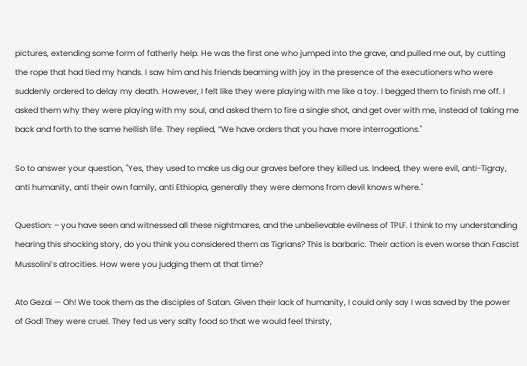pictures, extending some form of fatherly help. He was the first one who jumped into the grave, and pulled me out, by cutting the rope that had tied my hands. I saw him and his friends beaming with joy in the presence of the executioners who were suddenly ordered to delay my death. However, I felt like they were playing with me like a toy. I begged them to finish me off. I asked them why they were playing with my soul, and asked them to fire a single shot, and get over with me, instead of taking me back and forth to the same hellish life. They replied, “We have orders that you have more interrogations."

So to answer your question, "Yes, they used to make us dig our graves before they killed us. Indeed, they were evil, anti-Tigray, anti humanity, anti their own family, anti Ethiopia, generally they were demons from devil knows where."

Question: – you have seen and witnessed all these nightmares, and the unbelievable evilness of TPLF. I think to my understanding hearing this shocking story, do you think you considered them as Tigrians? This is barbaric. Their action is even worse than Fascist Mussolini’s atrocities. How were you judging them at that time?

Ato Gezai — Oh! We took them as the disciples of Satan. Given their lack of humanity, I could only say I was saved by the power of God! They were cruel. They fed us very salty food so that we would feel thirsty,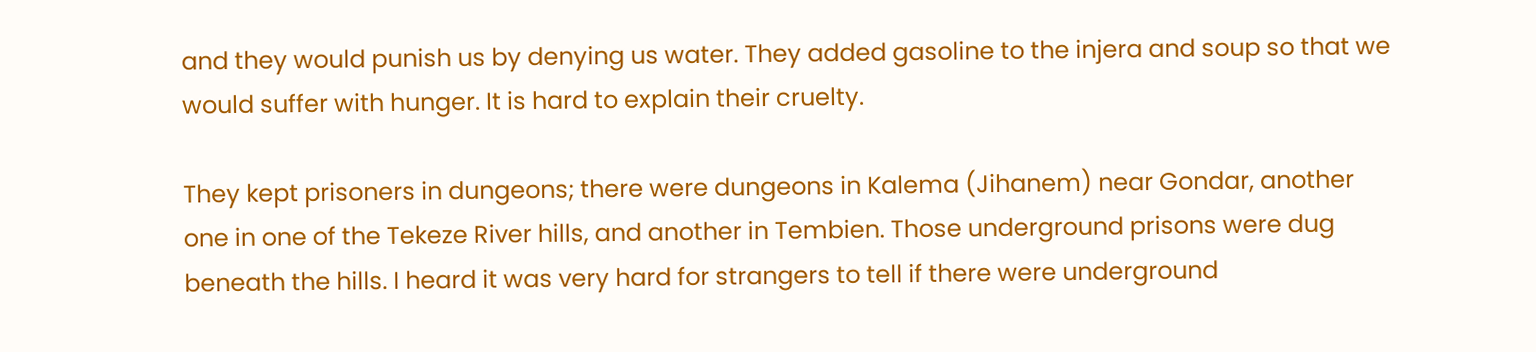and they would punish us by denying us water. They added gasoline to the injera and soup so that we would suffer with hunger. It is hard to explain their cruelty.

They kept prisoners in dungeons; there were dungeons in Kalema (Jihanem) near Gondar, another one in one of the Tekeze River hills, and another in Tembien. Those underground prisons were dug beneath the hills. I heard it was very hard for strangers to tell if there were underground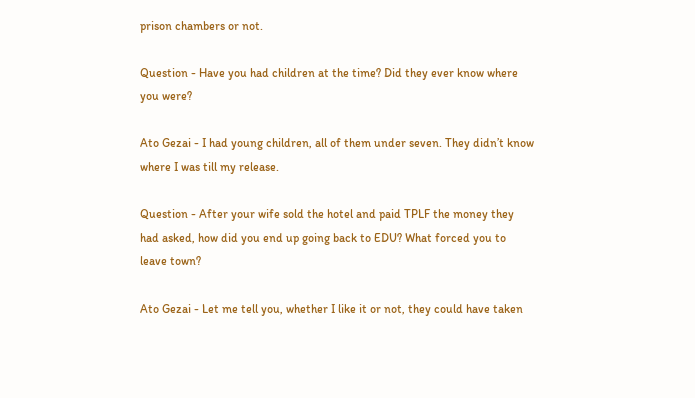prison chambers or not.

Question - Have you had children at the time? Did they ever know where you were?

Ato Gezai - I had young children, all of them under seven. They didn’t know where I was till my release.

Question - After your wife sold the hotel and paid TPLF the money they had asked, how did you end up going back to EDU? What forced you to leave town?

Ato Gezai - Let me tell you, whether I like it or not, they could have taken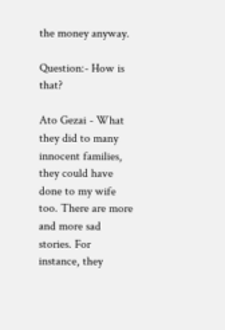the money anyway.

Question:- How is that?

Ato Gezai - What they did to many innocent families, they could have done to my wife too. There are more and more sad stories. For instance, they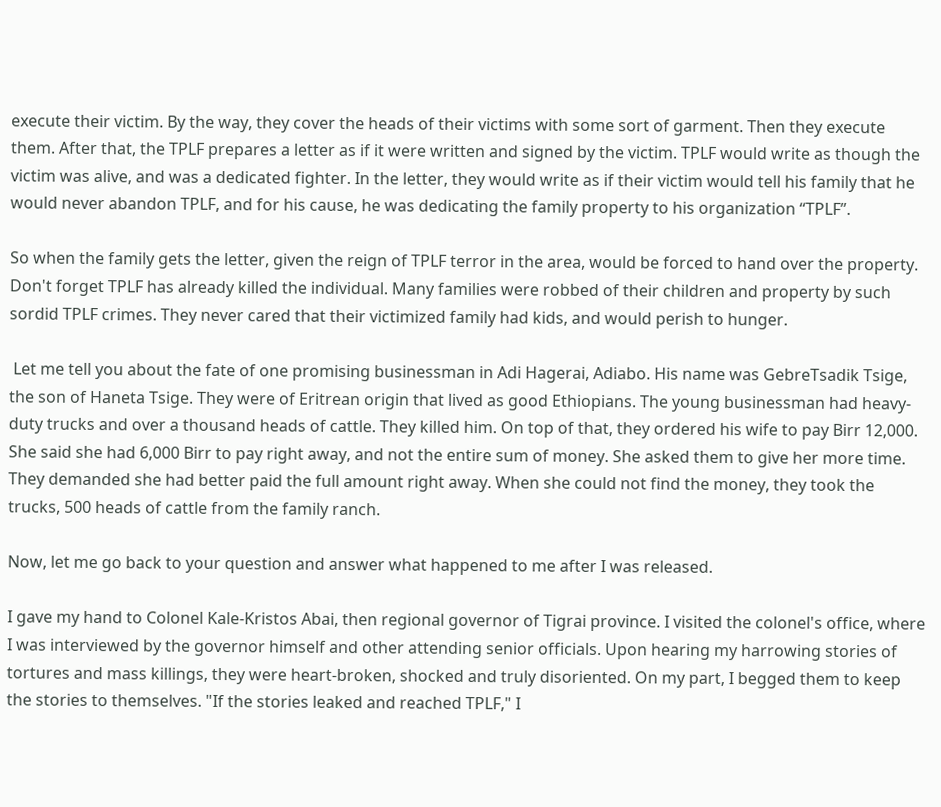execute their victim. By the way, they cover the heads of their victims with some sort of garment. Then they execute them. After that, the TPLF prepares a letter as if it were written and signed by the victim. TPLF would write as though the victim was alive, and was a dedicated fighter. In the letter, they would write as if their victim would tell his family that he would never abandon TPLF, and for his cause, he was dedicating the family property to his organization “TPLF”.

So when the family gets the letter, given the reign of TPLF terror in the area, would be forced to hand over the property. Don't forget TPLF has already killed the individual. Many families were robbed of their children and property by such sordid TPLF crimes. They never cared that their victimized family had kids, and would perish to hunger.

 Let me tell you about the fate of one promising businessman in Adi Hagerai, Adiabo. His name was GebreTsadik Tsige, the son of Haneta Tsige. They were of Eritrean origin that lived as good Ethiopians. The young businessman had heavy-duty trucks and over a thousand heads of cattle. They killed him. On top of that, they ordered his wife to pay Birr 12,000. She said she had 6,000 Birr to pay right away, and not the entire sum of money. She asked them to give her more time. They demanded she had better paid the full amount right away. When she could not find the money, they took the trucks, 500 heads of cattle from the family ranch.

Now, let me go back to your question and answer what happened to me after I was released.

I gave my hand to Colonel Kale-Kristos Abai, then regional governor of Tigrai province. I visited the colonel's office, where I was interviewed by the governor himself and other attending senior officials. Upon hearing my harrowing stories of tortures and mass killings, they were heart-broken, shocked and truly disoriented. On my part, I begged them to keep the stories to themselves. "If the stories leaked and reached TPLF," I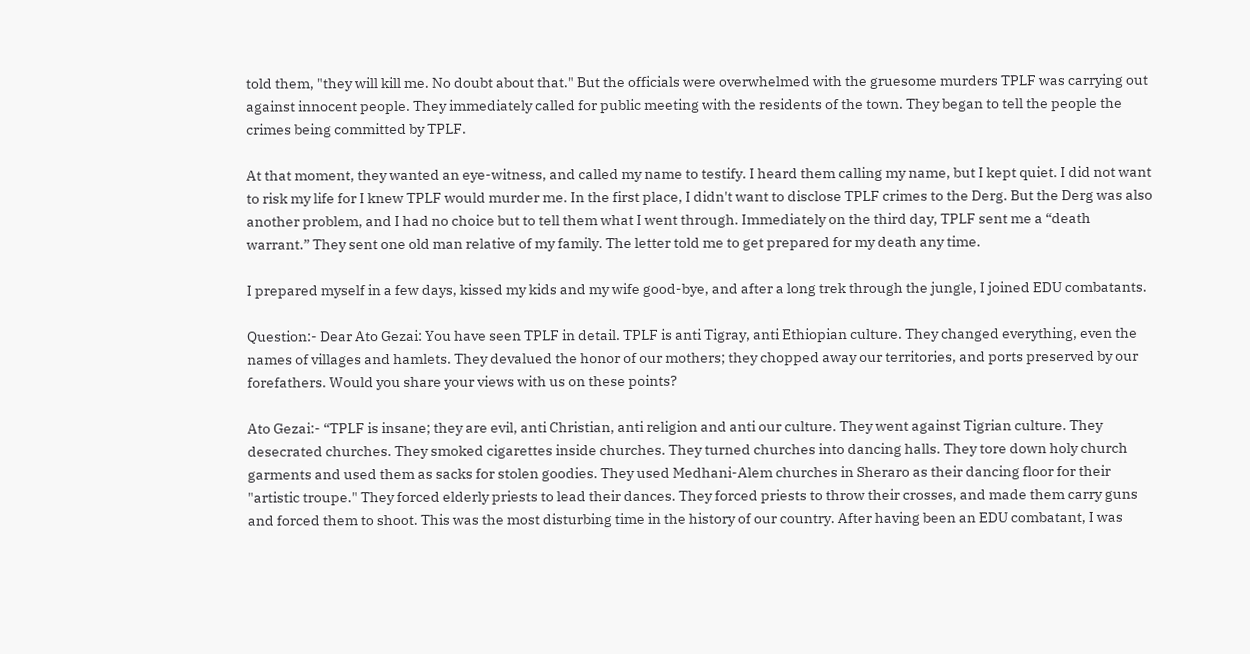told them, "they will kill me. No doubt about that." But the officials were overwhelmed with the gruesome murders TPLF was carrying out against innocent people. They immediately called for public meeting with the residents of the town. They began to tell the people the crimes being committed by TPLF.

At that moment, they wanted an eye-witness, and called my name to testify. I heard them calling my name, but I kept quiet. I did not want to risk my life for I knew TPLF would murder me. In the first place, I didn't want to disclose TPLF crimes to the Derg. But the Derg was also another problem, and I had no choice but to tell them what I went through. Immediately on the third day, TPLF sent me a “death warrant.” They sent one old man relative of my family. The letter told me to get prepared for my death any time.

I prepared myself in a few days, kissed my kids and my wife good-bye, and after a long trek through the jungle, I joined EDU combatants.

Question:- Dear Ato Gezai: You have seen TPLF in detail. TPLF is anti Tigray, anti Ethiopian culture. They changed everything, even the names of villages and hamlets. They devalued the honor of our mothers; they chopped away our territories, and ports preserved by our forefathers. Would you share your views with us on these points?

Ato Gezai:- “TPLF is insane; they are evil, anti Christian, anti religion and anti our culture. They went against Tigrian culture. They desecrated churches. They smoked cigarettes inside churches. They turned churches into dancing halls. They tore down holy church garments and used them as sacks for stolen goodies. They used Medhani-Alem churches in Sheraro as their dancing floor for their "artistic troupe." They forced elderly priests to lead their dances. They forced priests to throw their crosses, and made them carry guns and forced them to shoot. This was the most disturbing time in the history of our country. After having been an EDU combatant, I was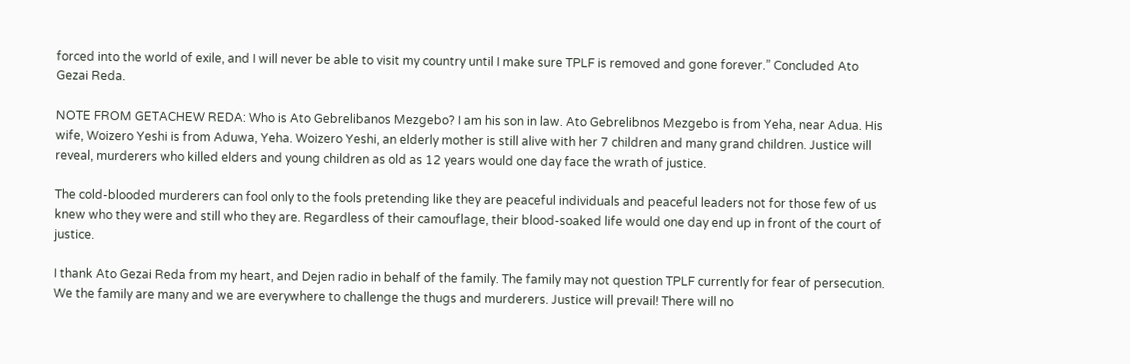forced into the world of exile, and I will never be able to visit my country until I make sure TPLF is removed and gone forever.” Concluded Ato Gezai Reda.

NOTE FROM GETACHEW REDA: Who is Ato Gebrelibanos Mezgebo? I am his son in law. Ato Gebrelibnos Mezgebo is from Yeha, near Adua. His wife, Woizero Yeshi is from Aduwa, Yeha. Woizero Yeshi, an elderly mother is still alive with her 7 children and many grand children. Justice will reveal, murderers who killed elders and young children as old as 12 years would one day face the wrath of justice.

The cold-blooded murderers can fool only to the fools pretending like they are peaceful individuals and peaceful leaders not for those few of us knew who they were and still who they are. Regardless of their camouflage, their blood-soaked life would one day end up in front of the court of justice.

I thank Ato Gezai Reda from my heart, and Dejen radio in behalf of the family. The family may not question TPLF currently for fear of persecution. We the family are many and we are everywhere to challenge the thugs and murderers. Justice will prevail! There will no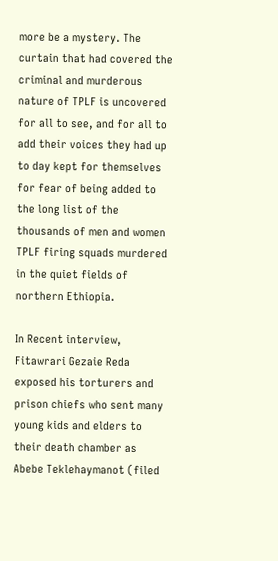more be a mystery. The curtain that had covered the criminal and murderous nature of TPLF is uncovered for all to see, and for all to add their voices they had up to day kept for themselves for fear of being added to the long list of the thousands of men and women TPLF firing squads murdered in the quiet fields of northern Ethiopia.

In Recent interview, Fitawrari Gezaie Reda exposed his torturers and prison chiefs who sent many young kids and elders to their death chamber as Abebe Teklehaymanot (filed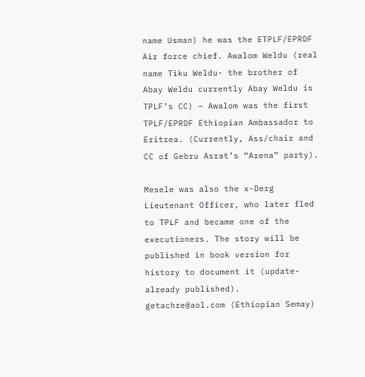name Usman) he was the ETPLF/EPRDF Air force chief. Awalom Weldu (real name Tiku Weldu- the brother of Abay Weldu currently Abay Weldu is TPLF’s CC) – Awalom was the first TPLF/EPRDF Ethiopian Ambassador to Eritrea. (Currently, Ass/chair and CC of Gebru Asrat’s “Arena” party).

Mesele was also the x-Derg Lieutenant Officer, who later fled to TPLF and became one of the executioners. The story will be published in book version for history to document it (update- already published). getachre@aol.com (Ethiopian Semay)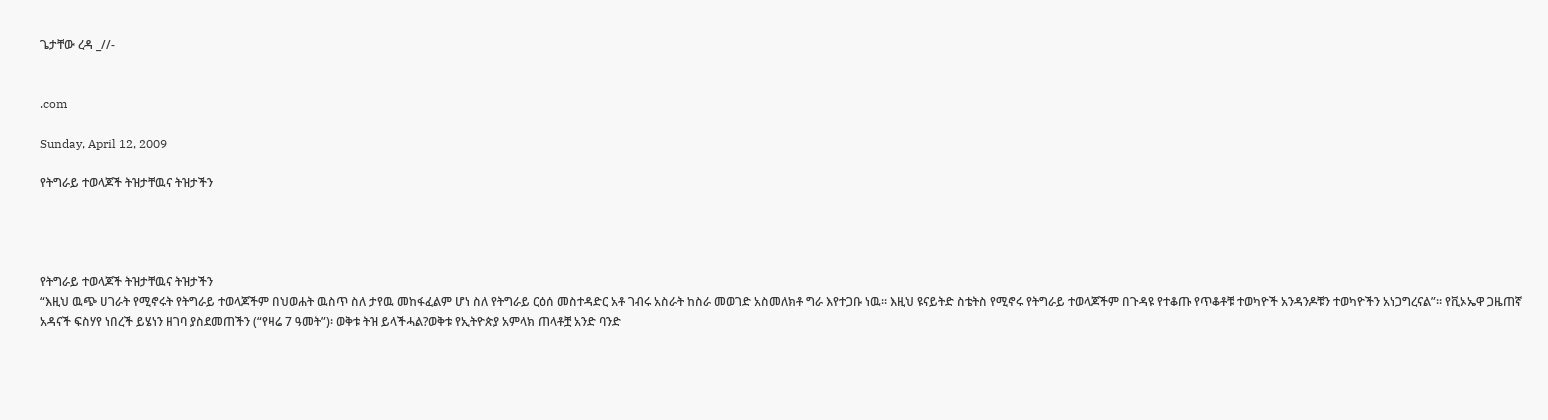ጌታቸው ረዳ _//-


.com

Sunday, April 12, 2009

የትግራይ ተወላጆች ትዝታቸዉና ትዝታችን




የትግራይ ተወላጆች ትዝታቸዉና ትዝታችን
“እዚህ ዉጭ ሀገራት የሚኖሩት የትግራይ ተወላጆችም በህወሐት ዉስጥ ስለ ታየዉ መከፋፈልም ሆነ ስለ የትግራይ ርዕሰ መስተዳድር አቶ ገብሩ አስራት ከስራ መወገድ አስመለክቶ ግራ እየተጋቡ ነዉ። እዚህ ዩናይትድ ስቴትስ የሚኖሩ የትግራይ ተወላጆችም በጉዳዩ የተቆጡ የጥቆቶቹ ተወካዮች አንዳንዶቹን ተወካዮችን አነጋግረናል”። የቪኦኤዋ ጋዜጠኛ አዳናች ፍስሃየ ነበረች ይሄነን ዘገባ ያስደመጠችን (“የዛሬ 7 ዓመት”)፡ ወቅቱ ትዝ ይላችሓል?ወቅቱ የኢትዮጵያ አምላክ ጠላቶቿ አንድ ባንድ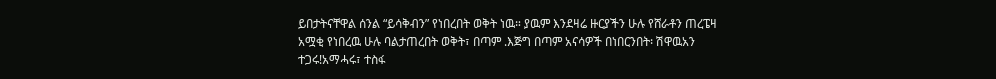ይበታትናቸዋል ሰንል “ይሳቅብን” የነበረበት ወቅት ነዉ። ያዉም እንደዛሬ ዙርያችን ሁሉ የሸራቶን ጠረፔዛ አሟቂ የነበረዉ ሁሉ ባልታጠረበት ወቅት፣ በጣም .እጅግ በጣም አናሳዎች በነበርንበት፡ ሽዋዉአን ተጋሩ!አማሓሩ፣ ተስፋ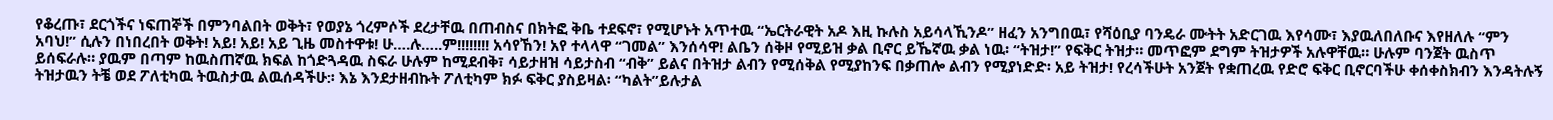የቆረጡ፣ ደርጎችና ነፍጠኞች በምንባልበት ወቅት፣ የወያኔ ጎረምሶች ደረታቸዉ በጠብስና በክትፎ ቅቤ ተደፍኖ፣ የሚሆኑት አጥተዉ “ኤርትራዊት አዶ እዚ ኩሉስ አይሳላኺንዶ” ዘፈን አንግበዉ፣ የሻዕቢያ ባንዴራ ሙትት አድርገዉ እየሳሙ፣ እያዉለበለቡና እየዘለሉ “ምን አባህ!” ሲሉን በነበረበት ወቅት! አይ! አይ! አይ ጊዜ መስተዋቱ! ሁ….ሉ…..ም!!!!!!!! አሳየኸን! አየ ተላላዋ “ገመል” እንሰሳዋ! ልቤን ሰቅዞ የሚይዝ ቃል ቢኖር ይኼኛዉ ቃል ነዉ፡ “ትዝታ!” የፍቅር ትዝታ። መጥፎም ደግም ትዝታዎች አሉዋቸዉ። ሁሉም ባንጀት ዉስጥ ይሰፍራሉ። ያዉም በጣም ከዉስጠኛዉ ክፍል ከጎድጓዳዉ ስፍራ ሁሉም ከሚደብቅ፣ ሳይታዘዝ ሳይታስብ “ብቅ” ይልና በትዝታ ልብን የሚሰቅል የሚያከንፍ በቃጠሎ ልብን የሚያነድድ፡ አይ ትዝታ! የረሳችሁት አንጀት የቋጠረዉ የድሮ ፍቅር ቢኖርባችሁ ቀሰቀስክብን እንዳትሉኝ ትዝታዉን ትቼ ወደ ፖለቲካዉ ትዉስታዉ ልዉሰዳችሁ:፡ እኔ እንደታዘብኩት ፖለቲካም ክፉ ፍቅር ያስይዛል፡ “ካልት”ይሉታል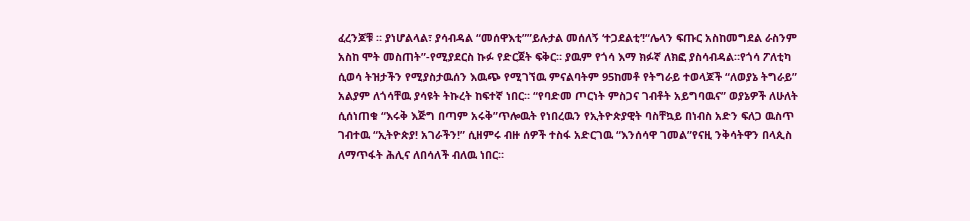ፈረንጆቹ ። ያነሆልላል፣ ያሳብዳል “መሰዋእቲ””ይሉታል መሰለኝ ‘ተጋደልቲ’!“ሌላን ፍጡር አስከመግደል ራስንም አስከ ሞት መስጠት”-የሚያደርስ ኩፉ የድርጀት ፍቅር። ያዉም የጎሳ እማ ክፉኛ ለክፎ ያስሳብዳል።የጎሳ ፖለቲካ ሲወሳ ትዝታችን የሚያስታዉሰን እዉጭ የሚገኘዉ ምናልባትም 95ከመቶ የትግራይ ተወላጆች “ለወያኔ ትግራይ” አልያም ለጎሳቸዉ ያሳዩት ትኩረት ከፍተኛ ነበር። “የባድመ ጦርነት ምስጋና ገብቶት አይግባዉና” ወያኔዎች ለሁለት ሲሰነጠቁ “እሩቅ እጅግ በጣም አሩቅ”ጥሎዉት የነበረዉን የኢትዮጵያዊት ባስቸኳይ በነብስ አድን ፍለጋ ዉስጥ ገብተዉ “ኢትዮጵያ! አገራችን!” ሲዘምሩ ብዙ ሰዎች ተስፋ አድርገዉ “እንሰሳዋ ገመል”የናዚ ንቅሳትዋን በላጲስ ለማጥፋት ሕሊና ለበሳለች ብለዉ ነበር።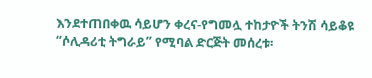እንደተጠበቀዉ ሳይሆን ቀረና-የግመሏ ተከታዮች ትንሽ ሳይቆዩ “ሶሊዳሪቲ ትግራይ” የሚባል ድርጅት መሰረቱ፡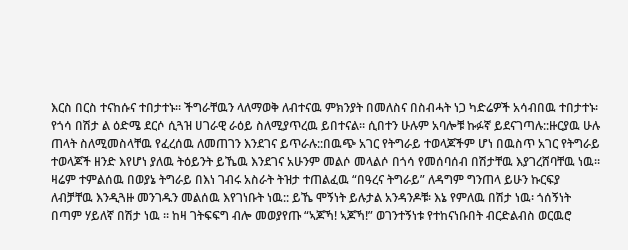እርስ በርስ ተናከሱና ተበታተኑ። ችግራቸዉን ላለማወቅ ለብተናዉ ምክንያት በመለስና በስብሓት ነጋ ካድሬዎች አሳብበዉ ተበታተኑ፡ የጎሳ በሽታ ል ዕድሜ ደርሶ ሲጓዝ ሀገራዊ ራዕይ ስለሚያጥረዉ ይበተናል። ሲበተን ሁሉም አባሎቹ ኩፉኛ ይደናገጣሉ::ዙርያዉ ሁሉ ጠላት ስለሚመስላቸዉ የፈረሰዉ ለመጠገን እንደገና ይጥራሉ::በዉጭ አገር የትግራይ ተወላጆችም ሆነ በዉስጥ አገር የትግራይ ተወላጆች ዘንድ እየሆነ ያለዉ ትዕይንት ይኼዉ እንደገና አሁንም መልሶ መላልሶ በጎሳ የመሰባሰብ በሽታቸዉ እያገረሸባቸዉ ነዉ። ዛሬም ተምልሰዉ በወያኔ ትግራይ በእነ ገብሩ አስራት ትዝታ ተጠልፈዉ “በዓረና ትግራይ” ለዳግም ግንጠላ ይሁን ኩርፍያ ለብቻቸዉ እንዲጓዙ መንገዱን መልሰዉ እየገነቡት ነዉ:: ይኼ ሞኝነት ይሉታል አንዳንዶቹ፡ እኔ የምለዉ በሽታ ነዉ፡ ጎሰኝነት በጣም ሃይለኛ በሽታ ነዉ ። ከዛ ገትፍፍግ ብሎ መወያየጡ “ኣጆኻ! ኣጆኻ!” ወገንተኝነቱ የተከናነቡበት ብርድልብስ ወርዉሮ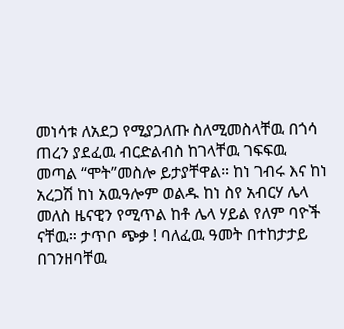መነሳቱ ለአደጋ የሚያጋለጡ ስለሚመስላቸዉ በጎሳ ጠረን ያደፈዉ ብርድልብስ ከገላቸዉ ገፍፍዉ መጣል “ሞት”መስሎ ይታያቸዋል። ከነ ገብሩ እና ከነ አረጋሽ ከነ አዉዓሎም ወልዱ ከነ ስየ አብርሃ ሌላ መለስ ዜናዊን የሚጥል ከቶ ሌላ ሃይል የለም ባዮች ናቸዉ። ታጥቦ ጭቃ ! ባለፈዉ ዓመት በተከታታይ በገንዘባቸዉ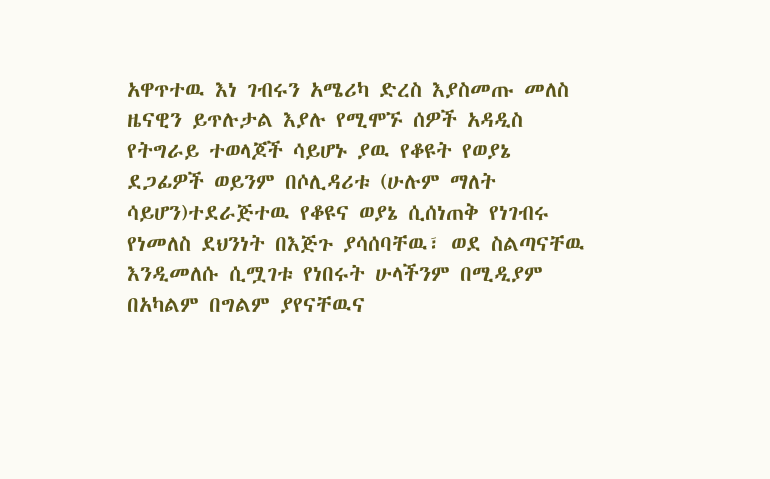አዋጥተዉ እነ ገብሩን አሜሪካ ድረስ እያስመጡ መለስ ዜናዊን ይጥሉታል እያሉ የሚሞኙ ሰዎች አዳዲስ የትግራይ ተወላጆች ሳይሆኑ ያዉ የቆዩት የወያኔ ደጋፊዎች ወይንም በሶሊዳሪቱ (ሁሉም ማለት ሳይሆን)ተደራጅተዉ የቆዩና ወያኔ ሲሰነጠቅ የነገብሩ የነመለስ ደህንነት በእጅጉ ያሳሰባቸዉ፣ ወደ ስልጣናቸዉ እንዲመለሱ ሲሟገቱ የነበሩት ሁላችንም በሚዲያም በአካልም በግልም ያየናቸዉና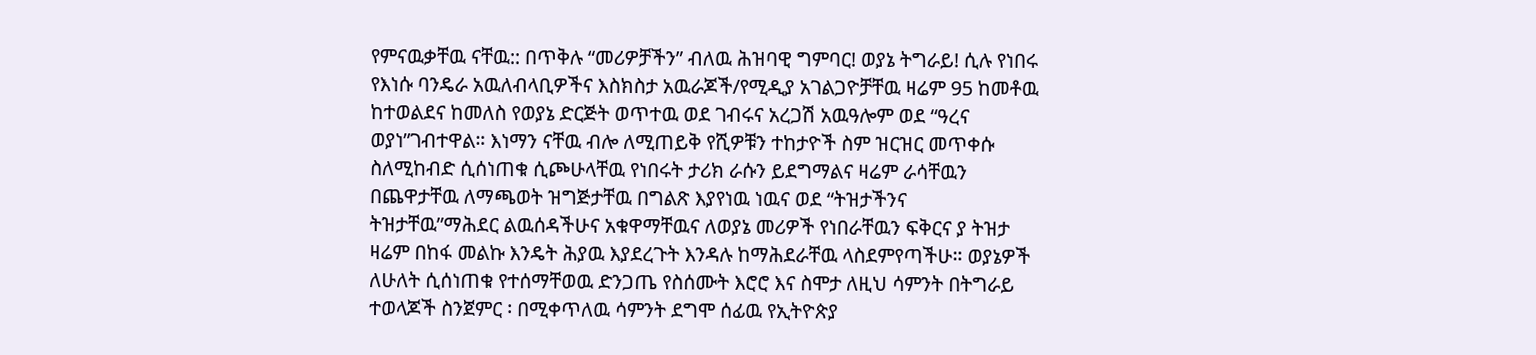የምናዉቃቸዉ ናቸዉ:: በጥቅሉ “መሪዎቻችን” ብለዉ ሕዝባዊ ግምባር! ወያኔ ትግራይ! ሲሉ የነበሩ የእነሱ ባንዴራ አዉለብላቢዎችና እስክስታ አዉራጆች/የሚዲያ አገልጋዮቻቸዉ ዛሬም 95 ከመቶዉ ከተወልደና ከመለስ የወያኔ ድርጅት ወጥተዉ ወደ ገብሩና አረጋሽ አዉዓሎም ወደ “ዓረና ወያነ”ገብተዋል። እነማን ናቸዉ ብሎ ለሚጠይቅ የሺዎቹን ተከታዮች ስም ዝርዝር መጥቀሱ ስለሚከብድ ሲሰነጠቁ ሲጮሁላቸዉ የነበሩት ታሪክ ራሱን ይደግማልና ዛሬም ራሳቸዉን በጨዋታቸዉ ለማጫወት ዝግጅታቸዉ በግልጽ እያየነዉ ነዉና ወደ “ትዝታችንና ትዝታቸዉ”ማሕደር ልዉሰዳችሁና አቁዋማቸዉና ለወያኔ መሪዎች የነበራቸዉን ፍቅርና ያ ትዝታ ዛሬም በከፋ መልኩ እንዴት ሕያዉ እያደረጉት እንዳሉ ከማሕደራቸዉ ላስደምየጣችሁ። ወያኔዎች ለሁለት ሲሰነጠቁ የተሰማቸወዉ ድንጋጤ የስሰሙት እሮሮ እና ስሞታ ለዚህ ሳምንት በትግራይ ተወላጆች ስንጀምር ፡ በሚቀጥለዉ ሳምንት ደግሞ ሰፊዉ የኢትዮጵያ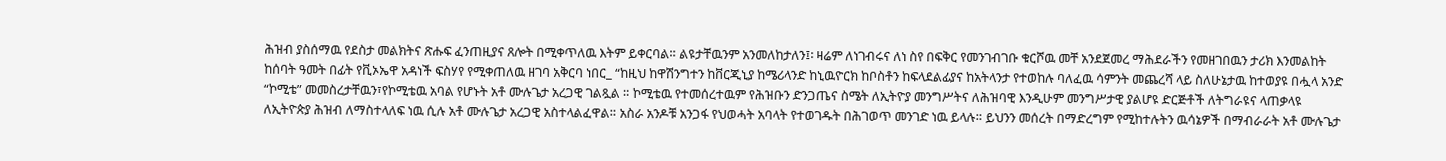ሕዝብ ያስሰማዉ የደስታ መልክትና ጽሑፍ ፈንጠዚያና ጸሎት በሚቀጥለዉ እትም ይቀርባል። ልዩታቸዉንም አንመለከታለን፤፡ ዛሬም ለነገብሩና ለነ ስየ በፍቅር የመንገብገቡ ቁርሾዉ መቸ አንደጀመረ ማሕደራችን የመዘገበዉን ታሪክ እንመልከት ከሰባት ዓመት በፊት የቪኦኤዋ አዳነች ፍስሃየ የሚቀጠለዉ ዘገባ አቅርባ ነበር_ “ከዚህ ከዋሽንግተን ከቨርጂኒያ ከሜሪላንድ ከኒዉዮርክ ከቦስቶን ከፍላደልፊያና ከአትላንታ የተወከሉ ባለፈዉ ሳምንት መጨረሻ ላይ ስለሁኔታዉ ከተወያዩ በሗላ አንድ “ኮሚቴ” መመስረታቸዉን፣የኮሚቴዉ አባል የሆኑት አቶ ሙሉጌታ አረጋዊ ገልጿል ። ኮሚቴዉ የተመሰረተዉም የሕዝቡን ድንጋጤና ስሜት ለኢትዮያ መንግሥትና ለሕዝባዊ እንዲሁም መንግሥታዊ ያልሆዩ ድርጅቶች ለትግራዩና ላጠቃላዩ ለኢትዮጵያ ሕዝብ ለማስተላለፍ ነዉ ሲሉ አቶ ሙሉጌታ አረጋዊ አስተላልፈዋል። አስራ አንዶቹ አንጋፋ የህወሓት አባላት የተወገዱት በሕገወጥ መንገድ ነዉ ይላሉ። ይህንን መሰረት በማድረግም የሚከተሉትን ዉሳኔዎች በማብራራት አቶ ሙሉጌታ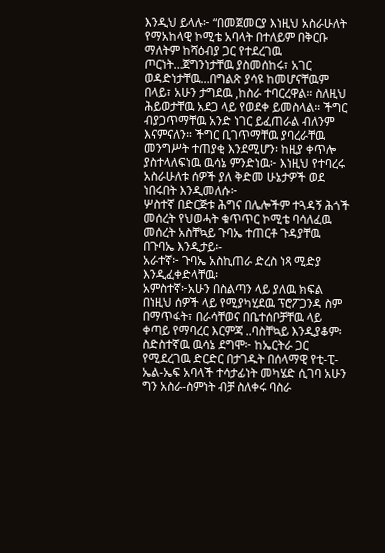እንዲህ ይላሉ፦ “በመጀመርያ እነዚህ አስራሁለት የማአከላዊ ኮሚቴ አባላት በተለይም በቅርቡ ማለትም ከሻዕብያ ጋር የተደረገዉ ጦርነት…ጀግንነታቸዉ ያስመሰከሩ፣ አገር ወዳድነታቸዉ…በግልጽ ያሳዩ ከመሆናቸዉም በላይ፣ አሁን ታግደዉ ,ከስራ ተባርረዋል። ስለዚህ ሕይወታቸዉ አደጋ ላይ የወደቀ ይመስላል። ችግር ብያጋጥማቸዉ አንድ ነገር ይፈጠራል ብለንም እናምናለን። ችግር ቢገጥማቸዉ ያባረራቸዉ መንግሥት ተጠያቂ እንደሚሆን፡ ከዚያ ቀጥሎ ያስተላለፍነዉ ዉሳኔ ምንድነዉ፦ እነዚህ የተባረሩ አስራሁለቱ ሰዎች ያለ ቅድመ ሁኔታዎች ወደ ነበሩበት እንዲመለሱ፦
ሦስተኛ በድርጅቱ ሕግና በሌሎችም ተጓዳኝ ሕጎች መሰረት የህወሓት ቁጥጥር ኮሚቴ ባሳለፈዉ መሰረት አስቸኳይ ጉባኤ ተጠርቶ ጉዳያቸዉ በጉባኤ እንዲታይ፡-
አራተኛ፦ ጉባኤ አስኪጠራ ድረስ ነጻ ሚድያ እንዲፈቀድላቸዉ፡
አምስተኛ፦አሁን በስልጣን ላይ ያለዉ ክፍል በነዚህ ሰዎች ላይ የሚያካሂደዉ ፕሮፖጋንዳ ስም በማጥፋት፣ በራሳቸወና በቤተሰቦቻቸዉ ላይ ቀጣይ የማባረር እርምጃ ..ባስቸኳይ እንዲያቆም፡
ስድስተኛዉ ዉሳኔ ደግሞ፦ ከኤርትራ ጋር የሚደረገዉ ድርድር በታገዱት በሰላማዊ የቲ-ፒ-ኤል-ኤፍ አባላች ተሳታፊነት መካሄድ ሲገባ አሁን ግን አስራ-ስምነት ብቻ ስለቀሩ ባስራ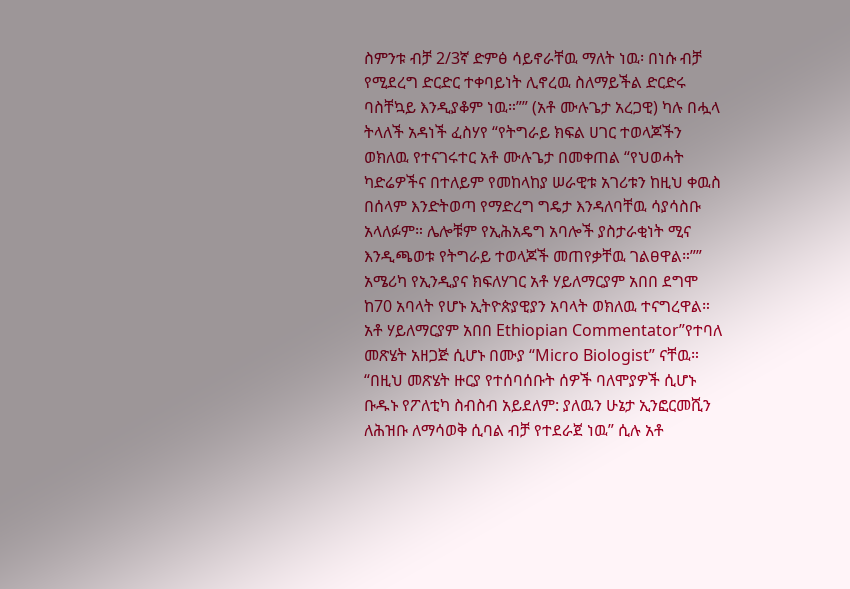ስምንቱ ብቻ 2/3ኛ ድምፅ ሳይኖራቸዉ ማለት ነዉ፡ በነሱ ብቻ የሚደረግ ድርድር ተቀባይነት ሊኖረዉ ስለማይችል ድርድሩ ባስቸኳይ እንዲያቆም ነዉ።”” (አቶ ሙሉጌታ አረጋዊ) ካሉ በሗላ ትላለች አዳነች ፈስሃየ “የትግራይ ክፍል ሀገር ተወላጆችን ወክለዉ የተናገሩተር አቶ ሙሉጌታ በመቀጠል “የህወሓት ካድሬዎችና በተለይም የመከላከያ ሠራዊቱ አገሪቱን ከዚህ ቀዉስ በሰላም እንድትወጣ የማድረግ ግዴታ እንዳለባቸዉ ሳያሳስቡ አላለፉም። ሌሎቹም የኢሕአዴግ አባሎች ያስታራቂነት ሚና እንዲጫወቱ የትግራይ ተወላጆች መጠየቃቸዉ ገልፀዋል።”” አሜሪካ የኢንዲያና ክፍለሃገር አቶ ሃይለማርያም አበበ ደግሞ ከ70 አባላት የሆኑ ኢትዮጵያዊያን አባላት ወክለዉ ተናግረዋል። አቶ ሃይለማርያም አበበ Ethiopian Commentator”የተባለ መጽሄት አዘጋጅ ሲሆኑ በሙያ “Micro Biologist” ናቸዉ። “በዚህ መጽሄት ዙርያ የተሰባሰቡት ሰዎች ባለሞያዎች ሲሆኑ ቡዱኑ የፖለቲካ ስብስብ አይደለም: ያለዉን ሁኔታ ኢንፎርመሺን ለሕዝቡ ለማሳወቅ ሲባል ብቻ የተደራጀ ነዉ” ሲሉ አቶ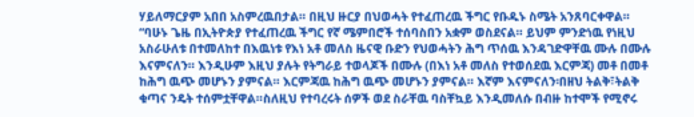ሃይለማርያም አበበ አስምረዉበታል። በዚህ ዙርያ በህወሓት የተፈጠረዉ ችግር የቡዱኑ ስሜት አንጸባርቀዋል።
“ባሁኑ ጌዜ በኢትዮጵያ የተፈጠረዉ ችግር የኛ ሜምበሮች ተሰባስበን አቋም ወስደናል። ይህም ምንድነዉ የነዚህ አስራሁለቱ በተመለከተ በእዉነቱ የእነ አቶ መለስ ዜናዊ ቡድን የህወሓትን ሕግ ጥሰዉ እንዳገድዋቸዉ ሙሉ በሙሉ እናምናለን። እንዲሁም እዚህ ያሉት የትግራይ ተወላጆች በሙሉ (በእነ አቶ መለስ የተወሰደዉ እርምጃ) መቶ በመቶ ከሕግ ዉጭ መሆኑን ያምናል። እርምጃዉ ከሕግ ዉጭ መሆኑን ያምናል። እኛም እናምናለን፡በዘህ ትልቅ፣ትልቅ ቁጣና ንዴት ተሰምቷቸዋል።ስለዚህ የተባረሩት ሰዎች ወደ ስራቸዉ ባስቸኳይ እንዲመለሱ በብዙ ከተሞች የሚኖሩ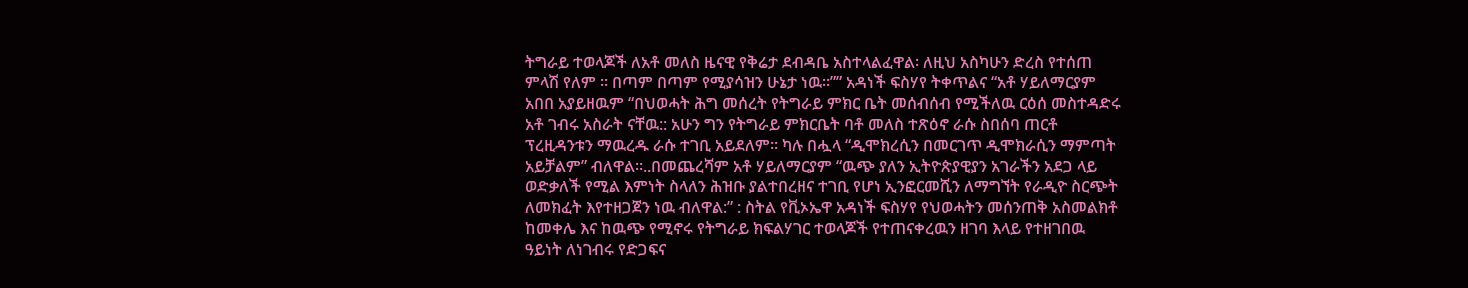ትግራይ ተወላጆች ለአቶ መለስ ዜናዊ የቅሬታ ደብዳቤ አስተላልፈዋል፡ ለዚህ አስካሁን ድረስ የተሰጠ ምላሽ የለም ። በጣም በጣም የሚያሳዝን ሁኔታ ነዉ።”” አዳነች ፍስሃየ ትቀጥልና “አቶ ሃይለማርያም አበበ አያይዘዉም “በህወሓት ሕግ መሰረት የትግራይ ምክር ቤት መሰብሰብ የሚችለዉ ርዕሰ መስተዳድሩ አቶ ገብሩ አስራት ናቸዉ:: አሁን ግን የትግራይ ምክርቤት ባቶ መለስ ተጽዕኖ ራሱ ስበሰባ ጠርቶ ፕረዚዳንቱን ማዉረዱ ራሱ ተገቢ አይደለም። ካሉ በሗላ “ዲሞክረሲን በመርገጥ ዲሞክራሲን ማምጣት አይቻልም” ብለዋል።..በመጨረሻም አቶ ሃይለማርያም “ዉጭ ያለን ኢትዮጵያዊያን አገራችን አደጋ ላይ ወድቃለች የሚል እምነት ስላለን ሕዝቡ ያልተበረዘና ተገቢ የሆነ ኢንፎርመሺን ለማግኘት የራዲዮ ስርጭት ለመክፈት እየተዘጋጀን ነዉ ብለዋል:” : ስትል የቪኦኤዋ አዳነች ፍስሃየ የህወሓትን መሰንጠቅ አስመልክቶ ከመቀሌ እና ከዉጭ የሚኖሩ የትግራይ ክፍልሃገር ተወላጆች የተጠናቀረዉን ዘገባ እላይ የተዘገበዉ ዓይነት ለነገብሩ የድጋፍና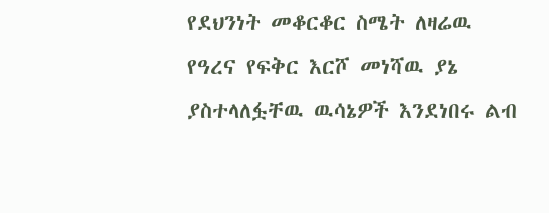የደህንነት መቆርቆር ስሜት ለዛሬዉ የዓረና የፍቅር እርሾ መነሻዉ ያኔ ያስተላለፏቸዉ ዉሳኔዎች እንደነበሩ ልብ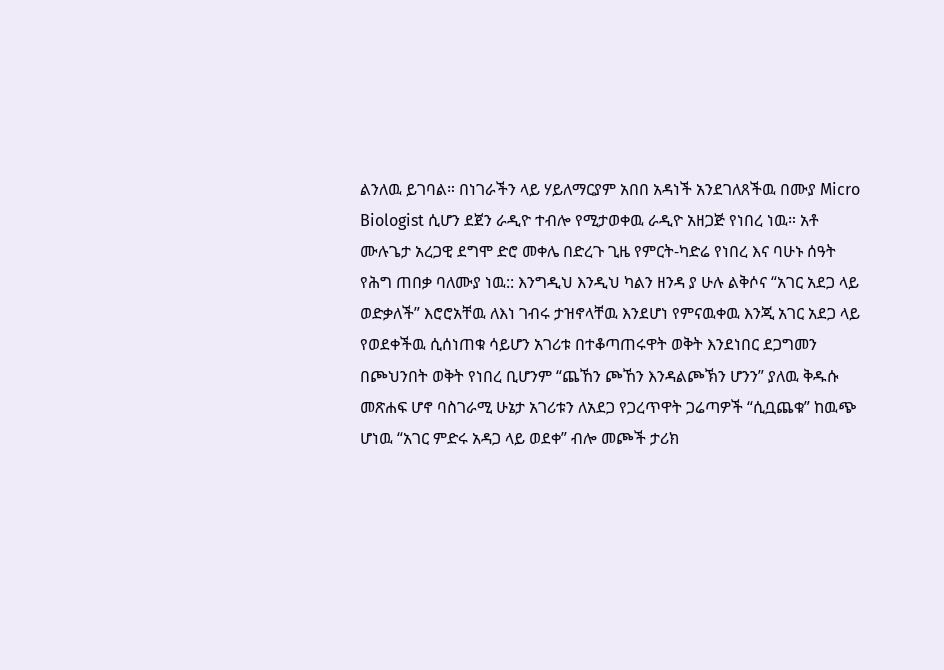ልንለዉ ይገባል። በነገራችን ላይ ሃይለማርያም አበበ አዳነች አንደገለጸችዉ በሙያ Micro Biologist ሲሆን ደጀን ራዲዮ ተብሎ የሚታወቀዉ ራዲዮ አዘጋጅ የነበረ ነዉ። አቶ ሙሉጌታ አረጋዊ ደግሞ ድሮ መቀሌ በድረጉ ጊዜ የምርት-ካድሬ የነበረ እና ባሁኑ ሰዓት የሕግ ጠበቃ ባለሙያ ነዉ:: እንግዲህ እንዲህ ካልን ዘንዳ ያ ሁሉ ልቅሶና “አገር አደጋ ላይ ወድቃለች” እሮሮአቸዉ ለእነ ገብሩ ታዝኖላቸዉ እንደሆነ የምናዉቀዉ እንጂ አገር አደጋ ላይ የወደቀችዉ ሲሰነጠቁ ሳይሆን አገሪቱ በተቆጣጠሩዋት ወቅት እንደነበር ደጋግመን በጮህንበት ወቅት የነበረ ቢሆንም “ጨኸን ጮኸን እንዳልጮኽን ሆንን” ያለዉ ቅዱሱ መጽሐፍ ሆኖ ባስገራሚ ሁኔታ አገሪቱን ለአደጋ የጋረጥዋት ጋሬጣዎች “ሲቧጨቁ” ከዉጭ ሆነዉ “አገር ምድሩ አዳጋ ላይ ወደቀ” ብሎ መጮች ታሪክ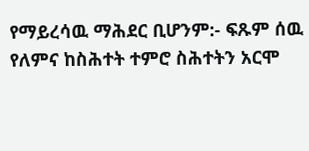የማይረሳዉ ማሕደር ቢሆንም:- ፍጹም ሰዉ የለምና ከስሕተት ተምሮ ስሕተትን አርሞ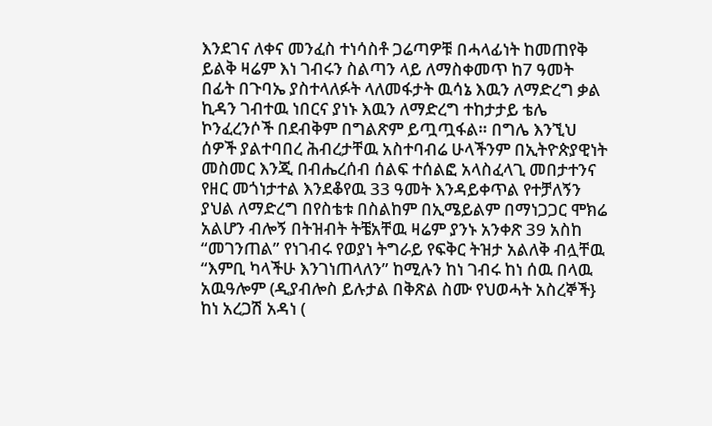እንደገና ለቀና መንፈስ ተነሳስቶ ጋሬጣዎቹ በሓላፊነት ከመጠየቅ ይልቅ ዛሬም እነ ገብሩን ስልጣን ላይ ለማስቀመጥ ከ7 ዓመት በፊት በጉባኤ ያስተላለፉት ላለመፋታት ዉሳኔ እዉን ለማድረግ ቃል ኪዳን ገብተዉ ነበርና ያነኑ እዉን ለማድረግ ተከታታይ ቴሌ ኮንፈረንሶች በደብቅም በግልጽም ይጧጧፋል። በግሌ እንኚህ ሰዎች ያልተባበረ ሕብረታቸዉ አስተባብሬ ሁላችንም በኢትዮጵያዊነት መስመር እንጂ በብሔረሰብ ሰልፍ ተሰልፎ አላስፈላጊ መበታተንና የዘር መጎነታተል እንደቆየዉ 33 ዓመት እንዳይቀጥል የተቻለኝን ያህል ለማድረግ በየስቴቱ በስልከም በኢሜይልም በማነጋጋር ሞክሬ አልሆን ብሎኝ በትዝብት ትቼአቸዉ ዛሬም ያንኑ አንቀጽ 39 አስከ “መገንጠል” የነገብሩ የወያነ ትግራይ የፍቅር ትዝታ አልለቅ ብሏቸዉ “እምቢ ካላችሁ እንገነጠላለን” ከሚሉን ከነ ገብሩ ከነ ሰዉ በላዉ አዉዓሎም (ዲያብሎስ ይሉታል በቅጽል ስሙ የህወሓት አስረኞች} ከነ አረጋሽ አዳነ (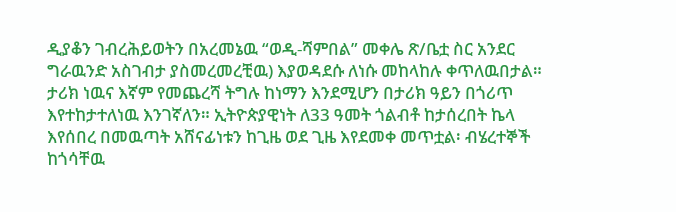ዲያቆን ገብረሕይወትን በአረመኔዉ “ወዲ-ሻምበል” መቀሌ ጽ/ቤቷ ስር አንደር ግራዉንድ አስገብታ ያስመረመረቺዉ) እያወዳደሱ ለነሱ መከላከሉ ቀጥለዉበታል። ታሪክ ነዉና እኛም የመጨረሻ ትግሉ ከነማን እንደሚሆን በታሪክ ዓይን በጎሪጥ እየተከታተለነዉ እንገኛለን። ኢትዮጵያዊነት ለ33 ዓመት ጎልብቶ ከታሰረበት ኬላ እየሰበረ በመዉጣት አሸናፊነቱን ከጊዜ ወደ ጊዜ እየደመቀ መጥቷል፡ ብሄረተኞች ከጎሳቸዉ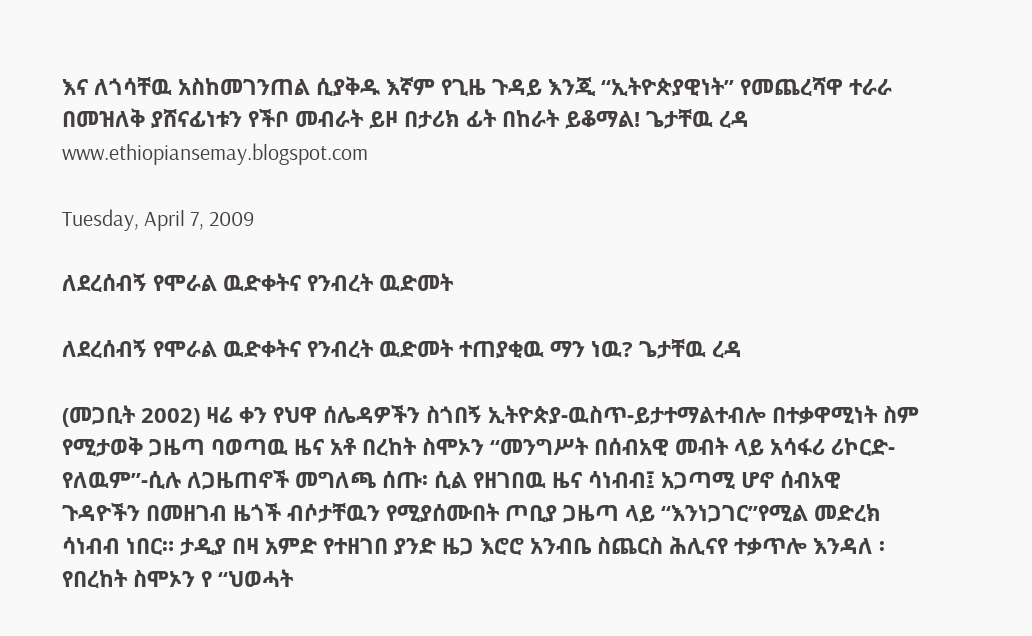እና ለጎሳቸዉ አስከመገንጠል ሲያቅዱ እኛም የጊዜ ጉዳይ እንጂ “ኢትዮጵያዊነት” የመጨረሻዋ ተራራ በመዝለቅ ያሸናፊነቱን የችቦ መብራት ይዞ በታሪክ ፊት በከራት ይቆማል! ጌታቸዉ ረዳ www.ethiopiansemay.blogspot.com

Tuesday, April 7, 2009

ለደረሰብኝ የሞራል ዉድቀትና የንብረት ዉድመት

ለደረሰብኝ የሞራል ዉድቀትና የንብረት ዉድመት ተጠያቂዉ ማን ነዉ? ጌታቸዉ ረዳ

(መጋቢት 2002) ዛሬ ቀን የህዋ ሰሌዳዎችን ስጎበኝ ኢትዮጵያ-ዉስጥ-ይታተማልተብሎ በተቃዋሚነት ስም የሚታወቅ ጋዜጣ ባወጣዉ ዜና አቶ በረከት ስሞኦን “መንግሥት በሰብአዊ መብት ላይ አሳፋሪ ሪኮርድ-የለዉም”-ሲሉ ለጋዜጠኖች መግለጫ ሰጡ፡ ሲል የዘገበዉ ዜና ሳነብብ፤ አጋጣሚ ሆኖ ሰብአዊ ጉዳዮችን በመዘገብ ዜጎች ብሶታቸዉን የሚያሰሙበት ጦቢያ ጋዜጣ ላይ “እንነጋገር”የሚል መድረክ ሳነብብ ነበር። ታዲያ በዛ አምድ የተዘገበ ያንድ ዜጋ እሮሮ አንብቤ ስጨርስ ሕሊናየ ተቃጥሎ እንዳለ ፡የበረከት ስሞኦን የ “ህወሓት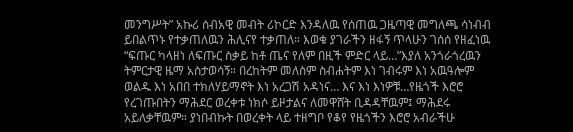መንግሥት” አኩሪ ሰብአዊ መብት ሪኮርድ እንዳለዉ የሰጠዉ ጋዜጣዊ መግለጫ ሳነብብ ይበልጥኑ የተቃጠለዉን ሕሊናየ ተቃጠለ። እወቁ ያገራችን ዘፋኝ ጥላሁን ገሰሰ የዘፈነዉ “ፍጡር ካላዘነ ለፍጡር ስቃይ ከቶ ጤና የለም በዚች ምድር ላይ…”እያለ አንጎራጎረዉን ትምርታዊ ዜማ አስታወሳኝ። በረከትም መለስም ስብሐትም እነ ገብሩም እነ አዉዓሎም ወልዱ እነ አበበ ተክለሃይማኖት እነ አረጋሽ አዳነና… እና እነ እነዎቹ…የዜጎች እሮሮ የረገጡበትን ማሕደር ወረቀቱ ነክሶ ይዞታልና ለመዋሸት ቢዳዳቸዉም፤ ማሕደሩ አይለቃቸዉም። ያነበብኩት በወረቀት ላይ ተዘግቦ የቆየ የዜጎችን እሮሮ አብራችሁ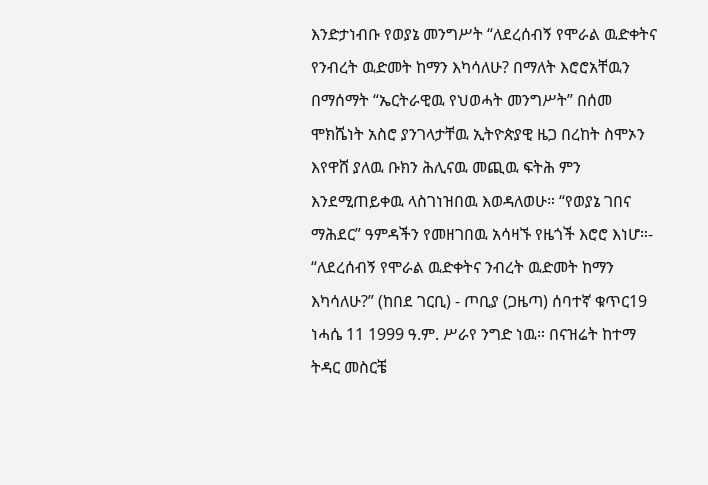እንድታነብቡ የወያኔ መንግሥት “ለደረሰብኝ የሞራል ዉድቀትና የንብረት ዉድመት ከማን እካሳለሁ? በማለት እሮሮአቸዉን በማሰማት “ኤርትራዊዉ የህወሓት መንግሥት” በሰመ ሞክሼነት አስሮ ያንገላታቸዉ ኢትዮጵያዊ ዜጋ በረከት ስሞኦን እየዋሸ ያለዉ ቡክን ሕሊናዉ መጪዉ ፍትሕ ምን እንደሚጠይቀዉ ላስገነዝበዉ እወዳለወሁ። “የወያኔ ገበና ማሕደር” ዓምዳችን የመዘገበዉ አሳዛኙ የዜጎች እሮሮ እነሆ።- “ለደረሰብኝ የሞራል ዉድቀትና ንብረት ዉድመት ከማን እካሳለሁ?” (ከበደ ገርቢ) - ጦቢያ (ጋዜጣ) ሰባተኛ ቁጥር19 ነሓሴ 11 1999 ዓ.ም. ሥራየ ንግድ ነዉ። በናዝሬት ከተማ ትዳር መስርቼ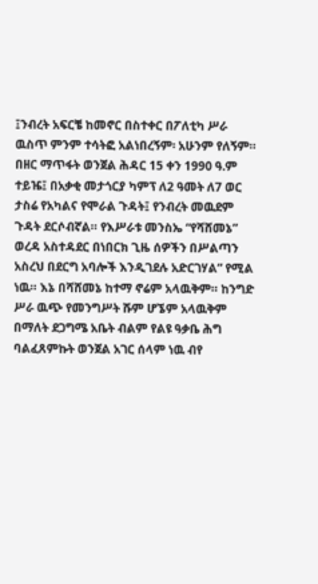፤ንብረት አፍርቼ ከመኖር በስተቀር በፖለቲካ ሥራ ዉስጥ ምንም ተሳትፎ አልነበረኝም፡ አሁንም የለኝም። በዘር ማጥፋት ወንጀል ሕዳር 15 ቀን 1990 ዓ.ም ተይዤ፤ በአቃቂ መታጎርያ ካምፕ ለ2 ዓመት ለ7 ወር ታስሬ የአካልና የሞራል ጉዳት፤ የንብረት መዉደም ጉዳት ደርሶብኛል። የእሥራቱ መንስኤ “የሻሸመኔ” ወረዳ አስተዳደር በነበርክ ጊዜ ሰዎችን በሥልጣን አስረህ በደርግ አባሎች እንዲገደሉ አድርገሃል” የሚል ነዉ። እኔ በሻሸመኔ ከተማ ኖሬም አላዉቅም። ከንግድ ሥራ ዉጭ የመንግሥት ሹም ሆኜም አላዉቅም በማለት ደጋግሜ አቤት ብልም የልዩ ዓቃቤ ሕግ ባልፈጸምኩት ወንጀል አገር ሰላም ነዉ ብየ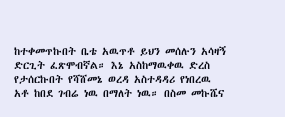ከተቀመጥኩበት ቤቴ አዉጥቶ ይህን መሰሉን አሳዛኝ ድርጊት ፈጽሞብኛል። እኔ አስከማዉቀዉ ድረስ የታሰርኩበት የሻሸመኔ ወረዳ አስተዳዳሪ የነበረዉ አቶ ከበደ ገብሬ ነዉ በማለት ነዉ። በስመ መኩሼና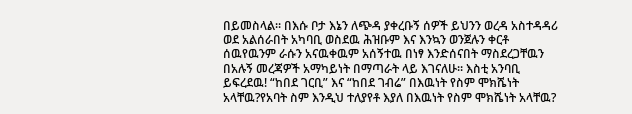በይመስላል። በእሱ ቦታ እኔን ለጭዳ ያቀረቡኝ ሰዎች ይህንን ወረዳ አስተዳዳሪ ወደ አልሰራበት አካባቢ ወስደዉ ሕዝቡም እና እንኳን ወንጀሉን ቀርቶ ሰዉየዉንም ራሱን አናዉቀዉም አሰኝተዉ በነፃ እንድሰናበት ማስደረጋቸዉን በአሉኝ መረጃዎች አማካይነት በማጣራት ላይ እገናለሁ። እስቲ አንባቢ ይፍረደዉ! “ከበደ ገርቢ” እና “ከበደ ገብሬ” በእዉነት የስም ሞክሼነት አላቸዉ?የአባት ስም እንዲህ ተለያየቶ እያለ በእዉነት የስም ሞክሼነት አላቸዉ?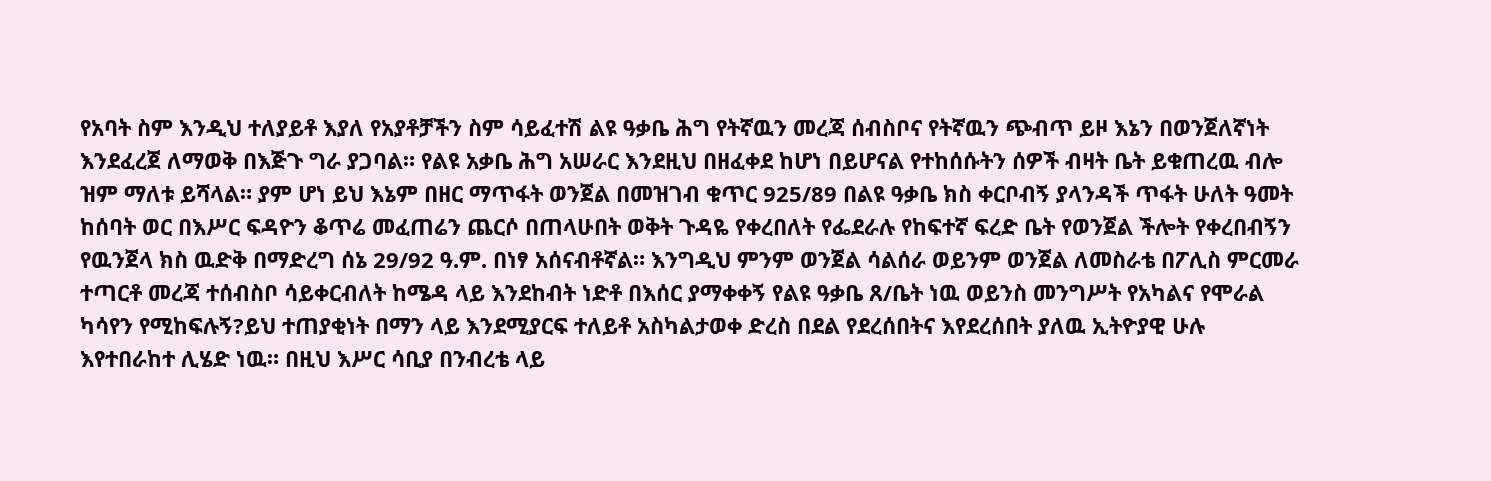የአባት ስም እንዲህ ተለያይቶ እያለ የአያቶቻችን ስም ሳይፈተሽ ልዩ ዓቃቤ ሕግ የትኛዉን መረጃ ሰብስቦና የትኛዉን ጭብጥ ይዞ እኔን በወንጀለኛነት እንደፈረጀ ለማወቅ በእጅጉ ግራ ያጋባል። የልዩ አቃቤ ሕግ አሠራር እንደዚህ በዘፈቀደ ከሆነ በይሆናል የተከሰሱትን ሰዎች ብዛት ቤት ይቁጠረዉ ብሎ ዝም ማለቱ ይሻላል። ያም ሆነ ይህ እኔም በዘር ማጥፋት ወንጀል በመዝገብ ቁጥር 925/89 በልዩ ዓቃቤ ክስ ቀርቦብኝ ያላንዳች ጥፋት ሁለት ዓመት ከሰባት ወር በእሥር ፍዳዮን ቆጥሬ መፈጠሬን ጨርሶ በጠላሁበት ወቅት ጉዳዬ የቀረበለት የፌደራሉ የከፍተኛ ፍረድ ቤት የወንጀል ችሎት የቀረበብኝን የዉንጀላ ክስ ዉድቅ በማድረግ ሰኔ 29/92 ዓ.ም. በነፃ አሰናብቶኛል። እንግዲህ ምንም ወንጀል ሳልሰራ ወይንም ወንጀል ለመስራቴ በፖሊስ ምርመራ ተጣርቶ መረጃ ተሰብስቦ ሳይቀርብለት ከሜዳ ላይ እንደከብት ነድቶ በእሰር ያማቀቀኝ የልዩ ዓቃቤ ጸ/ቤት ነዉ ወይንስ መንግሥት የአካልና የሞራል ካሳየን የሚከፍሉኝ?ይህ ተጠያቂነት በማን ላይ እንደሚያርፍ ተለይቶ አስካልታወቀ ድረስ በደል የደረሰበትና እየደረሰበት ያለዉ ኢትዮያዊ ሁሉ እየተበራከተ ሊሄድ ነዉ። በዚህ እሥር ሳቢያ በንብረቴ ላይ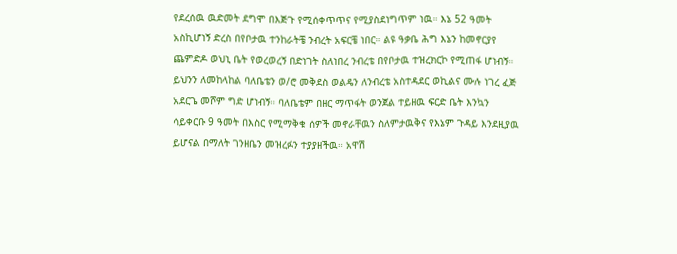የደረሰዉ ዉድመት ደግሞ በእጅጉ የሚሰቀጥጥና የሚያስደነግጥም ነዉ። እኔ 52 ዓመት አስኪሆነኝ ድረስ በየቦታዉ ተንከራትቼ ንብረት አፍርቼ ነበር። ልዩ ዓቃቤ ሕግ እኔን ከመኖርያየ ጨምድዶ ወህኒ ቤት የወረወረኝ በድነገት ስለነበረ ንብረቴ በየቦታዉ ተዝረክርኮ የሚጠፋ ሆነብኝ። ይህንን ለመከላከል ባለቤቴን ወ/ሮ መቅደስ ወልዴን ለንብረቴ አስተዳደር ወኪልና ሙሉ ነገረ ፈጅ አደርጌ መሾም ግድ ሆነብኝ። ባለቤቴም በዘር ማጥፋት ወንጀል ተይዘዉ ፍርድ ቤት እንኳን ሳይቀርቡ 9 ዓመት በእስር የሚማቅቁ ሰዎች መኖራቸዉን ስለምታዉቅና የእኔም ጉዳይ እንደዚያዉ ይሆናል በማለት ገንዘቤን መዝረፉን ተያያዘችዉ። አዋሽ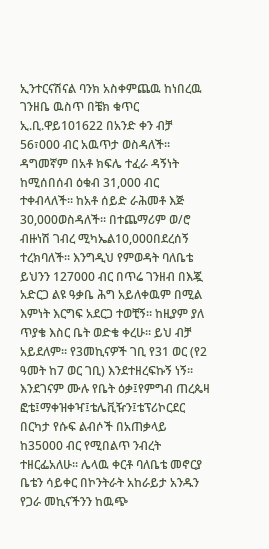ኢንተርናሽናል ባንክ አስቀምጨዉ ከነበረዉ ገንዘቤ ዉስጥ በቼክ ቁጥር ኢ.ቢ.ዋይ101622 በአንድ ቀን ብቻ 56፣000 ብር አዉጥታ ወስዳለች። ዳግመኛም በአቶ ክፍሌ ተፈራ ዳኝነት ከሚሰበሰብ ዕቁብ 31,000 ብር ተቀብላለች። ከአቶ ሰይድ ራሕመቶ እጅ 30,000ወስዳለች። በተጨማሪም ወ/ሮ ብዙነሽ ገብረ ሚካኤል10,000በደረሰኝ ተረክባለች። እንግዲህ የምወዳት ባለቤቴ ይህንን 127000 ብር በጥሬ ገንዘብ በእጇ አድርጋ ልዩ ዓቃቤ ሕግ አይለቀዉም በሚል እምነት እርግፍ አደርጋ ተወቺኝ። ከዚያም ያለ ጥያቄ እስር ቤት ወድቄ ቀረሁ። ይህ ብቻ አይደለም። የ3መኪናዎች ገቢ የ31 ወር (የ2 ዓመት ከ7 ወር ገቢ) እንደተዘረፍኩኝ ነኝ። እንደገናም ሙሉ የቤት ዕቃ፤የምግብ ጠረጴዛ ፎቴ፤ማቀዝቀዣ፤ቴሌቪዥን፤ቴፕሪኮርደር በርካታ የሱፍ ልብሶች በአጠቃላይ ከ35000 ብር የሚበልጥ ንብረት ተዘርፌአለሁ። ሌላዉ ቀርቶ ባለቤቴ መኖርያ ቤቴን ሳይቀር በኮንትራት አከራይታ አንዱን የጋራ መኪናችንን ከዉጭ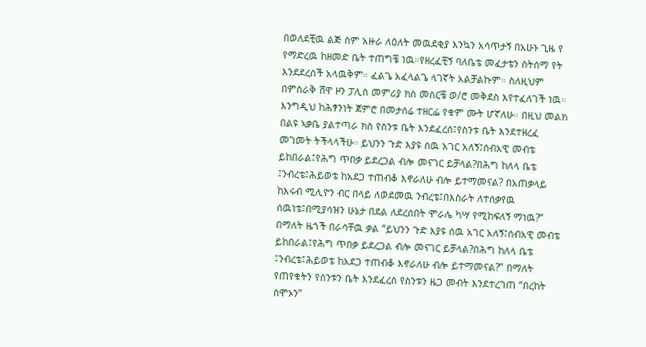በወለደቺዉ ልጅ ስም አዙራ ለዕለት መዉደቂያ እንኳን አሳጥታኝ በአሁኑ ጊዜ የ የማድረዉ ከዘመድ ቤት ተጠግቼ ነዉ።የዘረፈቺኝ ባለቤቴ መፈታቴን ስትሰማ የት እንደደረሰች አላዉቅም። ፈልጌ አፈላልጌ ላገኛት አልቻልኩም። ስለዚህም በምስራቅ ሸዋ ዞን ፓሊስ መምሪያ ክስ መስርቼ ወ/ሮ መቅደስ እየተፈለገች ነዉ። እንግዲህ ከሕፃንነት ጀምሮ በመታሰሬ ተዘርፌ የቁም ሙት ሆኛለሁ። በዚህ መልክ በልዩ ኣቃቤ ያልተጣራ ክስ የስንቱ ቤት እንደፈረሰ፤የስንቱ ቤት እንደተዘረፈ መገመት ትችላላችሁ። ይህንን ጉድ እያዩ ሰዉ አገር አለኝ፤ሰብአዊ መብቴ ይከበራል፤የሕግ ጥበቃ ይደረጋል ብሎ መናገር ይቻላል?በሕግ ከለላ ቤቴ ፤ንብረቴ፤ሕይወቴ ከአደጋ ተጠብቆ እኖራለሁ ብሎ ይተማመናል? በአጠቃላይ ከእሩብ ሚሊዮን ብር በላይ ለወደመዉ ንብረቴ፤በእስራት ለተሰቃየዉ ሰዉነቴ፤በሚያሳዝን ሁኔታ በደል ለደረሰበት ሞራሌ ካሣ የሚከፍለኝ ማነዉ?” በማለት ዜጎች በራሳቸዉ ቃል “ይህንን ጉድ እያዩ ሰዉ አገር አለኝ፤ሰብአዊ መብቴ ይከበራል፤የሕግ ጥበቃ ይደረጋል ብሎ መናገር ይቻላል?በሕግ ከለላ ቤቴ ፤ንብረቴ፤ሕይወቴ ከአደጋ ተጠብቆ እኖራለሁ ብሎ ይተማመናል?” በማለት የጠየቁትን የስንቱን ቤት እንደፈረሰ የስንቱን ዜጋ መብት እንደተረገጠ “በረከት ስሞኦን”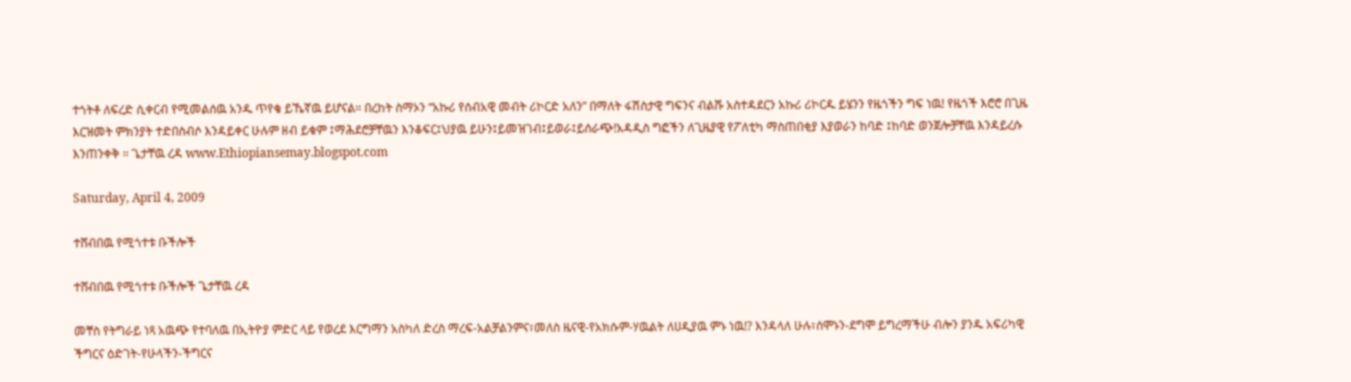ተጎትቶ ለፍረድ ሲቀርብ የሚመልሰዉ አንዱ ጥየቄ ይኼኛዉ ይሆናል። በረከት ስማኦን “አኩሪ የሰብአዊ መብት ሪኮርድ አለን” በማለት ፋሽስታዊ ግፍንና ብልሹ አስተዳደርን አኩሪ ሪኮርዱ ይሄንን የዜጎችን ግፍ ነዉ! የዜጎች እሮሮ በጊዜ እርዝመት ምክንያት ተድበስብሶ እንዳይቀር ሁሉም ዘብ ይቁም ፤ማሕደሮቻቸዉን እንቆፍር፤ህያዉ ይሁን፤ይመዝገብ፤ይወራ፤ይሰራጭ!አዳዲስ ግፎችን ለጊዜያዊ የፖለቲካ ማስጠበቂያ እያወራን ከባድ ፤ከባድ ወንጀሎቻቸዉ እንዳይረሱ እንጠንቀቅ ። ጌታቸዉ ረዳ www.Ethiopiansemay.blogspot.com

Saturday, April 4, 2009

ተሸብበዉ የሚጎተቱ ቡችሎች

ተሸብበዉ የሚጎተቱ ቡችሎች ጌታቸዉ ረዳ

መቸስ የትግራይ ነጻ አዉጭ የተባለዉ በኢትዮያ ምድር ላይ የወረደ እርግማን አስካለ ድረስ ማረፍ-አልቻልንምና፣መለስ ዜናዊ-የአክሱም-ሃዉልት ለሀዲያዉ ምኑ ነዉ!? እንዳላለ ሁሉ፣ሰሞኑን-ደግሞ ይግረማችሁ ብሎን ያንዱ አፍሪካዊ ችግርና ዕድገት-የሁላችን-ችግርና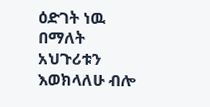ዕድገት ነዉ በማለት አህጉሪቱን እወክላለሁ ብሎ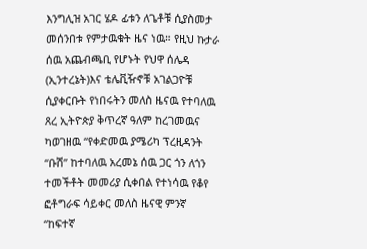እንግሊዝ አገር ሄዶ ፊቱን ለጌቶቹ ሲያስመታ መሰንበቱ የምታዉቁት ዜና ነዉ። የዚህ ኩታራ ሰዉ አጨብጫቢ የሆኑት የህዋ ሰሌዳ (ኢንተረኔት)እና ቴሌቪዥኖቹ አገልጋዮቹ ሲያቀርቡት የነበሩትን መለስ ዜናዉ የተባለዉ ጸረ ኢትዮጵያ ቅጥረኛ ዓለም ከረገመዉና ካወገዘዉ “የቀድመዉ ያሜሪካ ፕረዚዳንት “ቡሽ” ከተባለዉ አረመኔ ሰዉ ጋር ጎን ለጎን ተመችቶት መመሪያ ሲቀበል የተነሳዉ የቆየ ፎቶግራፍ ሳይቀር መለስ ዜናዊ ምንኛ “ከፍተኛ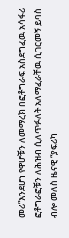መሪ”እንደሆነ የዋሆቹን ለመማረክ በፎቶግራፍ አስደግፈዉ አሳፋሪ ፎቶግራፎቹን ለሕዝብ ሲለጥፉለት አለማፈራቸዉ ሲገርመኝ ይባስ ብሎ መለስ ዜናዊ “ያፍሪካ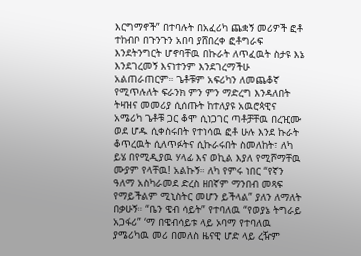እርግማኖች” በተባሉት በአፈሪካ ጨቋኝ መሪዎች ፎቶ ተከብቦ በጉንጉን አበባ ያሸበረቀ ፎቶግራፍ እንደትንግርት ሆኖባቸዉ በኩራት ለጥፈዉት ስታዩ እኔ እንደገረመኝ እናነተንም እንደገረማችሁ አልጠራጠርም። ጌቶቹም አፍሪካን ለመጨቆኛ የሚጥሉለት ፍራንክ ምን ምን ማድረግ እንዳለበት ትዛዝና መመሪያ ሲሰጡት ከተለያዩ አዉሮጳዊና አሜሪካ ጌቶቹ ጋር ቆሞ ሲነጋገር ጣቶቻቸዉ በረዢሙ ወደ ሆዱ ሲቀስሩበት የተነሳዉ ፎቶ ሁሉ እንደ ኩራት ቆጥረዉት ሲለጥፉትና ሲኩራሩበት ስመለከት፣ ለካ ይሄ በየሚዲያዉ ሃላፊ እና ወኪል እያለ የሚሾማቸዉ ሙያም የላቸዉ! አልኩኝ። ለካ የምሩ ነበር “የኛን ዓለማ አስካራመደ ድረስ ዘበኛም ማንበብ መጻፍ የማይችልም ሚኒስትር መሆን ይችላል” ያለን ለማለት በቃሁኝ። “ቤን ዌብ ሳይት” የተባለዉ “የወያኔ ትግራይ አጋፋሪ” ‘ማ በዌብሳይቱ ላይ ኦባማ የተባለዉ ያሜሪካዉ መሪ በመለስ ዜናዊ ሆድ ላይ ረዥም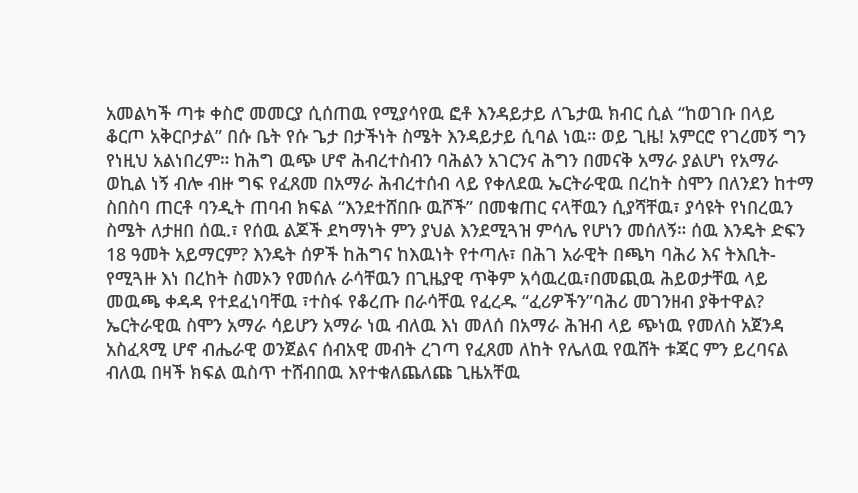አመልካች ጣቱ ቀስሮ መመርያ ሲሰጠዉ የሚያሳየዉ ፎቶ እንዳይታይ ለጌታዉ ክብር ሲል “ከወገቡ በላይ ቆርጦ አቅርቦታል” በሱ ቤት የሱ ጌታ በታችነት ስሜት እንዳይታይ ሲባል ነዉ። ወይ ጊዜ! አምርሮ የገረመኝ ግን የነዚህ አልነበረም። ከሕግ ዉጭ ሆኖ ሕብረተስብን ባሕልን አገርንና ሕግን በመናቅ አማራ ያልሆነ የአማራ ወኪል ነኝ ብሎ ብዙ ግፍ የፈጸመ በአማራ ሕብረተሰብ ላይ የቀለደዉ ኤርትራዊዉ በረከት ስሞን በለንደን ከተማ ስበስባ ጠርቶ ባንዲት ጠባብ ክፍል “እንደተሸበቡ ዉሾች” በመቁጠር ናላቸዉን ሲያሻቸዉ፣ ያሳዩት የነበረዉን ስሜት ለታዘበ ሰዉ.፣ የሰዉ ልጆች ደካማነት ምን ያህል እንደሚጓዝ ምሳሌ የሆነን መሰለኝ። ሰዉ እንዴት ድፍን 18 ዓመት አይማርም? እንዴት ሰዎች ከሕግና ከእዉነት የተጣሉ፣ በሕገ አራዊት በጫካ ባሕሪ እና ትእቢት-የሚጓዙ እነ በረከት ስመኦን የመሰሉ ራሳቸዉን በጊዜያዊ ጥቅም አሳዉረዉ፣በመጪዉ ሕይወታቸዉ ላይ መዉጫ ቀዳዳ የተደፈነባቸዉ ፣ተስፋ የቆረጡ በራሳቸዉ የፈረዱ “ፈሪዎችን”ባሕሪ መገንዘብ ያቅተዋል? ኤርትራዊዉ ስሞን አማራ ሳይሆን አማራ ነዉ ብለዉ እነ መለሰ በአማራ ሕዝብ ላይ ጭነዉ የመለስ አጀንዳ አስፈጻሚ ሆኖ ብሔራዊ ወንጀልና ሰብአዊ መብት ረገጣ የፈጸመ ለከት የሌለዉ የዉሸት ቱጃር ምን ይረባናል ብለዉ በዛች ክፍል ዉስጥ ተሸብበዉ እየተቁለጨለጩ ጊዜአቸዉ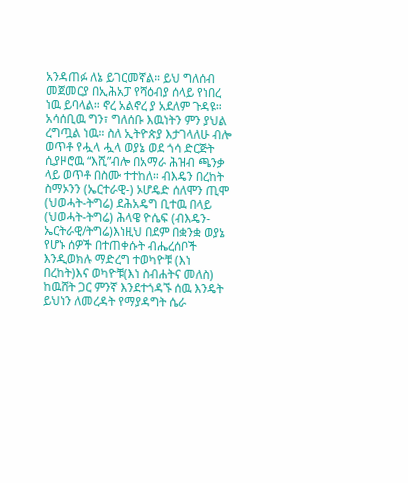አንዳጠፉ ለኔ ይገርመኛል። ይህ ግለሰብ መጀመርያ በኢሕአፓ የሻዕብያ ሰላይ የነበረ ነዉ ይባላል። ኖረ አልኖረ ያ አደለም ጉዳዩ። አሳሰቢዉ ግን፣ ግለሰቡ እዉነትን ምን ያህል ረግጧል ነዉ። ስለ ኢትዮጵያ እታገላለሁ ብሎ ወጥቶ የሗላ ሗላ ወያኔ ወደ ጎሳ ድርጅት ሲያዞሮዉ “እሺ”ብሎ በአማራ ሕዝብ ጫንቃ ላይ ወጥቶ በስሙ ተተከለ። ብእዴን በረከት ስማኦንን (ኤርተራዊ-) ኦሆዴድ ሰለሞን ጢሞ (ህወሓት-ትግሬ) ደሕአዴግ ቢተዉ በላይ (ህወሓት-ትግሬ) ሕላዌ ዮሴፍ (ብእዴን- ኤርትራዊ/ትግሬ)እነዚህ በደም በቋንቋ ወያኔ የሆኑ ሰዎች በተጠቀሱት ብሔረሰቦች እንዲወክሉ ማድረግ ተወካዮቹ (እነ በረከት)እና ወካዮቹ(እነ ስብሐትና መለስ) ከዉሸት ጋር ምንኛ እንደተጎዳኙ ሰዉ እንዴት ይህነን ለመረዳት የማያዳግት ሴራ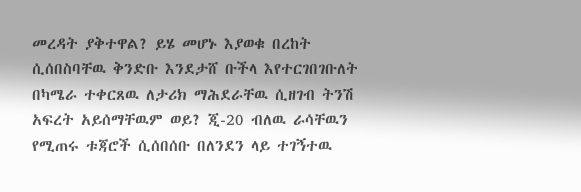መረዳት ያቅተዋል? ይሄ መሆኑ እያወቁ በረከት ሲሰበስባቸዉ ቅንድቡ እንደታሸ ቡችላ እየተርገበገቡለት በካሜራ ተቀርጸዉ ለታሪክ ማሕደራቸዉ ሲዘገብ ትንሽ አፍረት አይሰማቸዉም ወይ? ጂ-20 ብለዉ ራሳቸዉን የሚጠሩ ቱጃሮች ሲሰበሰቡ በለንደን ላይ ተገኝተዉ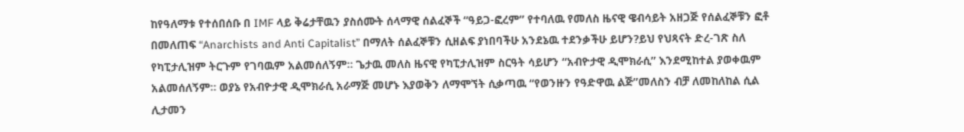ከየዓለማቱ የተሰበሰቡ በ IMF ላይ ቅሬታቸዉን ያስሰሙት ሰላማዊ ሰልፈኞች “ዓይጋ-ፎረም” የተባለዉ የመለስ ዜናዊ ዌብሳይት አዘጋጅ የሰልፈኞቹን ፎቶ በመለጠፍ “Anarchists and Anti Capitalist” በማለት ሰልፈኞቹን ሲዘልፍ ያነበባችሁ አንደኔዉ ተደንቃችሁ ይሆን?ይህ የህጻናት ድረ-ገጽ ስለ የካፒታሊዝም ትርጉም የገባዉም አልመሰለኝም። ጌታዉ መለስ ዜናዊ የካፒታሊዝም ስርዓት ሳይሆን “አብዮታዊ ዲሞክራሲ” እንደሚከተል ያወቀዉም አልመሰለኝም። ወያኔ የአብዮታዊ ዲሞክራሲ አራማጅ መሆኑ እያወቅን ለማሞኘት ሲቃጣዉ “የወንዙን የዓድዋዉ ልጅ”መለስን ብቻ ለመከለከል ሲል ሊታመን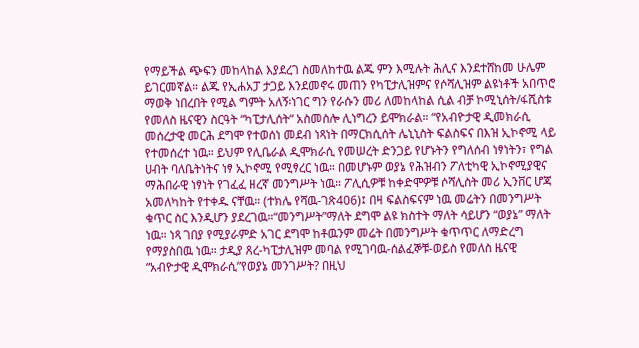የማይችል ጭፍን መከላከል እያደረገ ስመለከተዉ ልጁ ምን እሚሉት ሕሊና እንደተሸከመ ሁሌም ይገርመኛል። ልጁ የኢሐአፓ ታጋይ እንደመኖሩ መጠን የካፒታሊዝምና የሶሻሊዝም ልዩነቶች አበጥሮ ማወቅ ነበረበት የሚል ግምት አለኝ፡ነገር ግን የራሱን መሪ ለመከላከል ሲል ብቻ ኮሚኒሰት/ፋሺስቱ የመለስ ዜናዊን ስርዓት “ካፒታሊሰት“ አስመስሎ ሊነግረን ይሞክራል። “የአብዮታዊ ዲመክራሲ መሰረታዊ መርሕ ደግሞ የተወሰነ መደብ ነጻነት በማርክሲሰት ሌኒኒስት ፍልስፍና በእዝ ኢኮኖሚ ላይ የተመሰረተ ነዉ። ይህም የሊቤራል ዲሞክራሲ የመሠረት ድንጋይ የሆኑትን የግለሰብ ነፃነትን፣ የግል ሀብት ባለቤትነትና ነፃ ኢኮኖሚ የሚፃረር ነዉ። በመሆኑም ወያኔ የሕዝብን ፖለቲካዊ ኢኮኖሚያዊና ማሕበራዊ ነፃነት የገፈፈ ዘረኛ መንግሥት ነዉ። ፖሊሲዎቹ ከቀድሞዎቹ ሶሻሊስት መሪ ኢንቨር ሆጃ አመለካከት የተቀዱ ናቸዉ። (ተክሌ የሻዉ-ገጽ406)፤ በዛ ፍልስፍናም ነዉ መሬትን በመንግሥት ቁጥር ስር እንዲሆን ያደረገዉ።“መንግሥት”ማለት ደግሞ ልዩ ክስተት ማለት ሳይሆን “ወያኔ” ማለት ነዉ። ነጻ ገበያ የሚያራምድ አገር ደግሞ ከቶዉንም መሬት በመንግሥት ቁጥጥር ለማድረግ የማያስበዉ ነዉ። ታዲያ ጸረ-ካፒታሊዝም መባል የሚገባዉ-ሰልፈኞቹ-ወይስ የመለስ ዜናዊ “አብዮታዊ ዲሞክራሲ”የወያኔ መንገሥት? በዚህ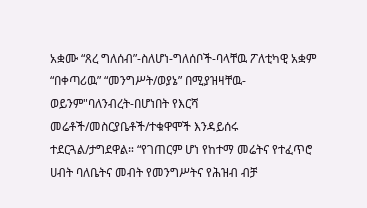አቋሙ “ጸረ ግለሰብ”-ስለሆነ-ግለሰቦች-ባላቸዉ ፖለቲካዊ አቋም “በቀጣሪዉ” “መንግሥት/ወያኔ” በሚያዝዛቸዉ-ወይንም"ባለንብረት-በሆነበት የእርሻ መሬቶች/መስርያቤቶች/ተቁዋሞች እንዳይሰሩ ተደርጓል/ታግደዋል። “የገጠርም ሆነ የከተማ መሬትና የተፈጥሮ ሀብት ባለቤትና መብት የመንግሥትና የሕዝብ ብቻ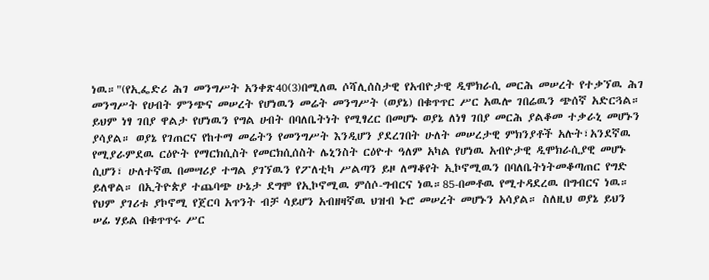ነዉ።"(የኢፌድሪ ሕገ መንግሥት አንቀጽ40(3)በሚለዉ ሶሻሊሰስታዊ የአብዮታዊ ዲሞክራሲ መርሕ መሠረት የተቃኘዉ ሕገ መንግሥት የሀብት ምንጭና መሠረት የሆነዉን መሬት መንግሥት (ወያኔ) በቁጥጥር ሥር አዉሎ ገበሬዉን ጭሰኛ አድርጓል። ይህም ነፃ ገበያ ዋልታ የሆነዉን የግል ሀብት በባለቤትነት የሚፃረር በመሆኑ ወያኔ ለነፃ ገበያ መርሕ ያልቆመ ተቃራኒ መሆኑን ያሳያል። ወያኔ የገጠርና የከተማ መሬትን የመንግሥት እንዲሆን ያደረገበት ሁለት መሠረታዊ ምክንያቶች አሉት፣አንደኛዉ የሚያራምደዉ ርዕዮት የማርክሲስት የመርክሲሰስት ሌኒንስት ርዕዮተ ዓለም አካል የሆነዉ አብዮታዊ ዲሞክራሲያዊ መሆኑ ሲሆን፣ ሁለተኛዉ በመሣሪያ ተግል ያገኘዉን የፖለቲካ ሥልጣን ይዞ ለማቆየት ኢኮኖሚዉን በባለቤትነትመቆጣጠር የግድ ይለዋል። በኢትዮጵያ ተጨባጭ ሁኔታ ደግሞ የኢኮኖሚዉ ምሰሶ-ግብርና ነዉ።85-በመቶዉ የሚተዳደረዉ በግብርና ነዉ። የህም ያገሪቱ ያኮኖሚ የጀርባ አጥንት ብቻ ሳይሆን አብዘዛኛዉ ህዝብ ኑሮ መሠረት መሆኑን አሳያል። ስለዚህ ወያኔ ይህን ሠፊ ሃይል በቁጥጥሩ ሥር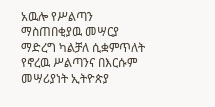አዉሎ የሥልጣን ማስጠበቂያዉ መሣርያ ማድረግ ካልቻለ ሲቋምጥለት የኖረዉ ሥልጣንና በእርሱም መሣሪያነት ኢትዮጵያ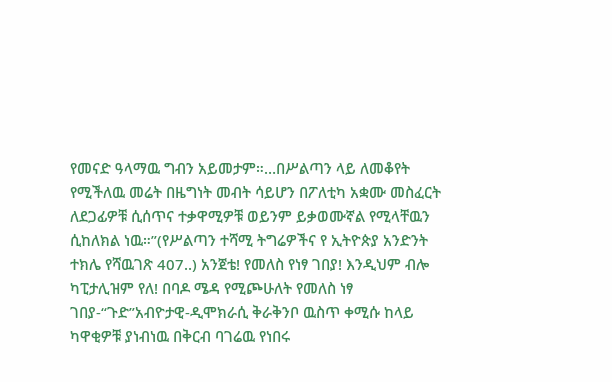የመናድ ዓላማዉ ግብን አይመታም።…በሥልጣን ላይ ለመቆየት የሚችለዉ መሬት በዜግነት መብት ሳይሆን በፖለቲካ አቋሙ መስፈርት ለደጋፊዎቹ ሲሰጥና ተቃዋሚዎቹ ወይንም ይቃወሙኛል የሚላቸዉን ሲከለክል ነዉ።”(የሥልጣን ተሻሚ ትግሬዎችና የ ኢትዮጵያ አንድንት ተክሌ የሻዉገጽ 407..) አንጀቴ! የመለስ የነፃ ገበያ! እንዲህም ብሎ ካፒታሊዝም የለ! በባዶ ሜዳ የሚጮሁለት የመለስ ነፃ ገበያ-“ጉድ”አብዮታዊ-ዲሞክራሲ ቅራቅንቦ ዉስጥ ቀሚሱ ከላይ ካዋቂዎቹ ያነብነዉ በቅርብ ባገሬዉ የነበሩ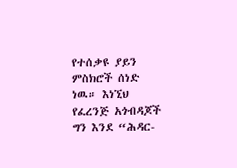የተሰቃዩ ያይን ምስክሮች ሰነድ ነዉ። እነኚህ የፈረንጅ አጎብዳጆች ግን እንደ “ሕዳር-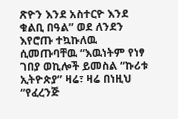ጽዮን እንደ አስተርዮ እንደ ቁልቢ በዓል” ወደ ለንደን እየሮጡ ተኳኩለዉ ሲመጡባቸዉ “እዉነትም የነፃ ገበያ ወኪሎች ይመስል “ኩሪቱ ኢትዮጵያ” ዛሬ፣ ዛሬ በነዚህ “የፈረንጅ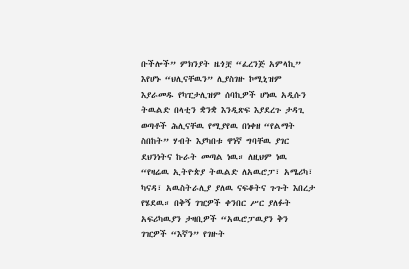ቡችሎች” ምክንያት ዜጎቿ “ፈረንጅ አምላኪ” እየሆኑ “ህሊናቸዉን” ሊያስገዙ ኮሚኒዝም እያራመዱ የካፒታሊዝም ሰባኪዎች ሆነዉ አዲሱን ትዉልድ በላቲን ቋንቋ እንዲጽፍ እያደረጉ ታዳጊ ወጣቶች ሕሊናቸዉ የሚያየዉ በነቀዘ “የልማት ስበከት” ሃብት እያካበቱ ዋነኛ ግባቸዉ ያገር ደህንነትና ኩራት መጣል ነዉ። ለዚህም ነዉ “የዛሬዉ ኢትዮጵያ ትዉልድ ለአዉሮፓ፣ አሜሪካ፣ ካናዳ፣ አዉስትራሊያ ያለዉ ናፍቆትና ጉጉት እበረታ የሄደዉ። በቅኝ ገዢዎች ቀንበር ሥር ያለፉት አፍሪካዉያን ታዛቢዎች “አዉሮፓዉያን ቅን ገዢዎች “እኛን” የገዙት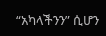“አካላችንን” ሲሆን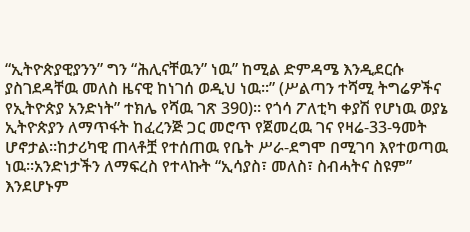“ኢትዮጵያዊያንን” ግን “ሕሊናቸዉን” ነዉ” ከሚል ድምዳሜ እንዲደርሱ ያስገደዳቸዉ መለስ ዜናዊ ከነገሰ ወዲህ ነዉ።” (ሥልጣን ተሻሚ ትግሬዎችና የኢትዮጵያ አንድነት” ተክሌ የሻዉ ገጽ 390)። የጎሳ ፖለቲካ ቀያሽ የሆነዉ ወያኔ ኢትዮጵያን ለማጥፋት ከፈረንጅ ጋር መሮጥ የጀመረዉ ገና የዛሬ-33-ዓመት ሆኖታል።ከታሪካዊ ጠላቶቿ የተሰጠዉ የቤት ሥራ-ደግሞ በሚገባ እየተወጣዉ ነዉ።አንድነታችን ለማፍረስ የተላኩት “ኢሳያስ፣ መለስ፣ ስብሓትና ስዩም” እንደሆኑም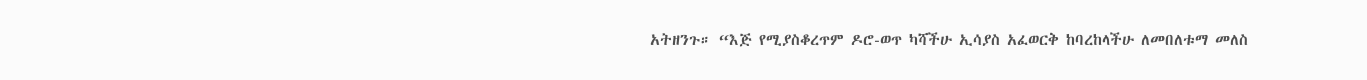አትዘንጉ። “እጅ የሚያስቆረጥም ዶሮ-ወጥ ካሻችሁ ኢሳያስ አፈወርቅ ከባረከላችሁ ለመበለቱማ መለስ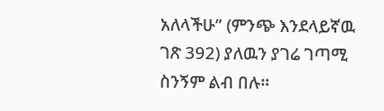አለላችሁ” (ምንጭ እንደላይኛዉ ገጽ 392) ያለዉን ያገሬ ገጣሚ ስንኝም ልብ በሉ።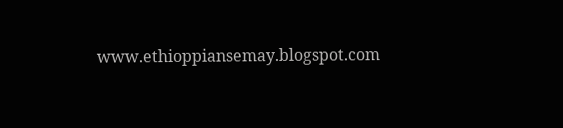www.ethioppiansemay.blogspot.com